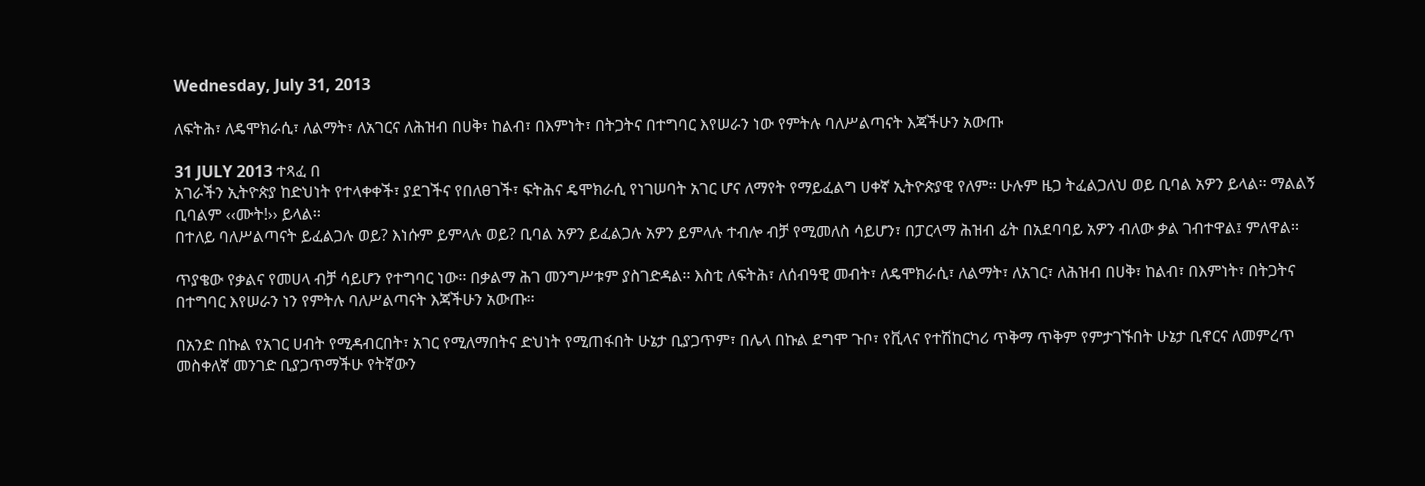Wednesday, July 31, 2013

ለፍትሕ፣ ለዴሞክራሲ፣ ለልማት፣ ለአገርና ለሕዝብ በሀቅ፣ ከልብ፣ በእምነት፣ በትጋትና በተግባር እየሠራን ነው የምትሉ ባለሥልጣናት እጃችሁን አውጡ

31 JULY 2013 ተጻፈ በ
አገራችን ኢትዮጵያ ከድህነት የተላቀቀች፣ ያደገችና የበለፀገች፣ ፍትሕና ዴሞክራሲ የነገሠባት አገር ሆና ለማየት የማይፈልግ ሀቀኛ ኢትዮጵያዊ የለም፡፡ ሁሉም ዜጋ ትፈልጋለህ ወይ ቢባል አዎን ይላል፡፡ ማልልኝ ቢባልም ‹‹ሙት!›› ይላል፡፡
በተለይ ባለሥልጣናት ይፈልጋሉ ወይ? እነሱም ይምላሉ ወይ? ቢባል አዎን ይፈልጋሉ አዎን ይምላሉ ተብሎ ብቻ የሚመለስ ሳይሆን፣ በፓርላማ ሕዝብ ፊት በአደባባይ አዎን ብለው ቃል ገብተዋል፤ ምለዋል፡፡

ጥያቄው የቃልና የመሀላ ብቻ ሳይሆን የተግባር ነው፡፡ በቃልማ ሕገ መንግሥቱም ያስገድዳል፡፡ እስቲ ለፍትሕ፣ ለሰብዓዊ መብት፣ ለዴሞክራሲ፣ ለልማት፣ ለአገር፣ ለሕዝብ በሀቅ፣ ከልብ፣ በእምነት፣ በትጋትና በተግባር እየሠራን ነን የምትሉ ባለሥልጣናት እጃችሁን አውጡ፡፡

በአንድ በኩል የአገር ሀብት የሚዳብርበት፣ አገር የሚለማበትና ድህነት የሚጠፋበት ሁኔታ ቢያጋጥም፣ በሌላ በኩል ደግሞ ጉቦ፣ የቪላና የተሽከርካሪ ጥቅማ ጥቅም የምታገኙበት ሁኔታ ቢኖርና ለመምረጥ መስቀለኛ መንገድ ቢያጋጥማችሁ የትኛውን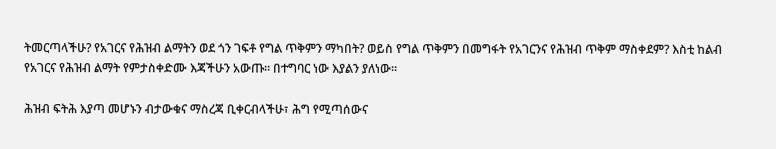ትመርጣላችሁ? የአገርና የሕዝብ ልማትን ወደ ጎን ገፍቶ የግል ጥቅምን ማካበት? ወይስ የግል ጥቅምን በመግፋት የአገርንና የሕዝብ ጥቅም ማስቀደም? እስቲ ከልብ የአገርና የሕዝብ ልማት የምታስቀድሙ እጃችሁን አውጡ፡፡ በተግባር ነው እያልን ያለነው፡፡

ሕዝብ ፍትሕ እያጣ መሆኑን ብታውቁና ማስረጃ ቢቀርብላችሁ፣ ሕግ የሚጣሰውና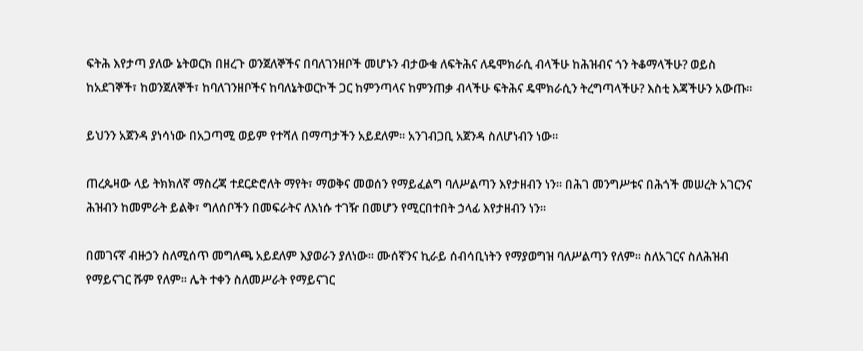ፍትሕ እየታጣ ያለው ኔትወርክ በዘረጉ ወንጀለኞችና በባለገንዘቦች መሆኑን ብታውቁ ለፍትሕና ለዴሞክራሲ ብላችሁ ከሕዝብና ጎን ትቆማላችሁ? ወይስ ከአደገኞች፣ ከወንጀለኞች፣ ከባለገንዘቦችና ከባለኔትወርኮች ጋር ከምንጣላና ከምንጠቃ ብላችሁ ፍትሕና ዴሞክራሲን ትረግጣላችሁ? እስቲ እጃችሁን አውጡ፡፡

ይህንን አጀንዳ ያነሳነው በአጋጣሚ ወይም የተሻለ በማጣታችን አይደለም፡፡ አንገብጋቢ አጀንዳ ስለሆነብን ነው፡፡

ጠረጴዛው ላይ ትክክለኛ ማስረጃ ተደርድሮለት ማየት፣ ማወቅና መወሰን የማይፈልግ ባለሥልጣን እየታዘብን ነን፡፡ በሕገ መንግሥቱና በሕጎች መሠረት አገርንና ሕዝብን ከመምራት ይልቅ፣ ግለሰቦችን በመፍራትና ለእነሱ ተገዥ በመሆን የሚርበተበት ኃላፊ እየታዘብን ነን፡፡

በመገናኛ ብዙኃን ስለሚሰጥ መግለጫ አይደለም እያወራን ያለነው፡፡ ሙሰኛንና ኪራይ ሰብሳቢነትን የማያወግዝ ባለሥልጣን የለም፡፡ ስለአገርና ስለሕዝብ የማይናገር ሹም የለም፡፡ ሌት ተቀን ስለመሥራት የማይናገር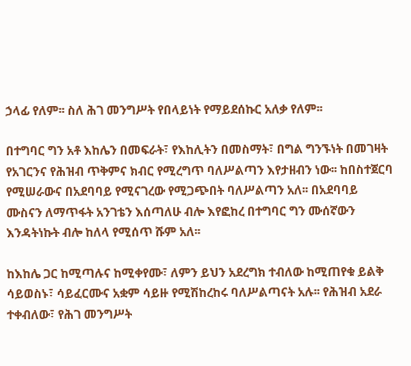ኃላፊ የለም፡፡ ስለ ሕገ መንግሥት የበላይነት የማይደሰኩር አለቃ የለም፡፡

በተግባር ግን አቶ እከሌን በመፍራት፣ የእከሊትን በመስማት፣ በግል ግንኙነት በመገዛት የአገርንና የሕዝብ ጥቅምና ክብር የሚረግጥ ባለሥልጣን እየታዘብን ነው፡፡ ከበስተጀርባ የሚሠራውና በአደባባይ የሚናገረው የሚጋጭበት ባለሥልጣን አለ፡፡ በአደባባይ ሙስናን ለማጥፋት አንገቴን እሰጣለሁ ብሎ እየፎከረ በተግባር ግን ሙሰኛውን እንዳትነኩት ብሎ ከለላ የሚሰጥ ሹም አለ፡፡

ከእከሌ ጋር ከሚጣሉና ከሚቀየሙ፣ ለምን ይህን አደረግክ ተብለው ከሚጠየቁ ይልቅ ሳይወስኑ፣ ሳይፈርሙና አቋም ሳይዙ የሚሽከረከሩ ባለሥልጣናት አሉ፡፡ የሕዝብ አደራ ተቀብለው፣ የሕገ መንግሥት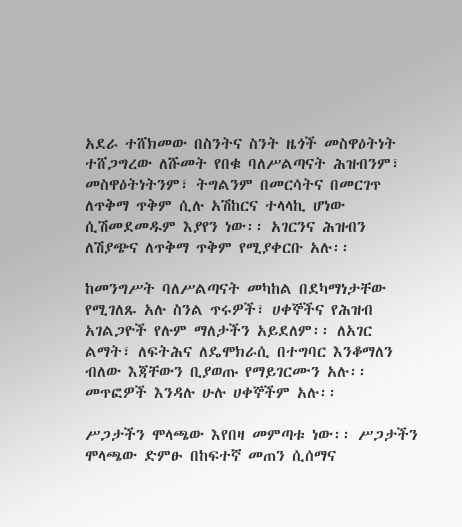አደራ ተሸክመው በስንትና ስንት ዜጎች መስዋዕትነት ተሸጋግረው ለሹመት የበቁ ባለሥልጣናት ሕዝብንም፣ መስዋዕትነትንም፣ ትግልንም በመርሳትና በመርገጥ ለጥቅማ ጥቅም ሲሉ አሽከርና ተላላኪ ሆነው ሲሽመደመዱም እያየን ነው፡፡ አገርንና ሕዝብን ለሽያጭና ለጥቅማ ጥቅም የሚያቀርቡ አሉ፡፡

ከመንግሥት ባለሥልጣናት መካከል በደካማነታቸው የሚገለጹ አሉ ስንል ጥሩዎች፣ ሀቀኞችና የሕዝብ አገልጋዮች የሉም ማለታችን አይደለም፡፡ ለአገር ልማት፣ ለፍትሕና ለዴሞክራሲ በተግባር እንቆማለን ብለው እጃቸውን ቢያወጡ የማይገርሙን አሉ፡፡ መጥፎዎች እንዳሉ ሁሉ ሀቀኞችም አሉ፡፡

ሥጋታችን ሞላጫው እየበዛ መምጣቱ ነው፡፡ ሥጋታችን ሞላጫው ድምፁ በከፍተኛ መጠን ሲሰማና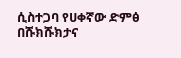ሲስተጋባ የሀቀኛው ድምፅ በሹክሹክታና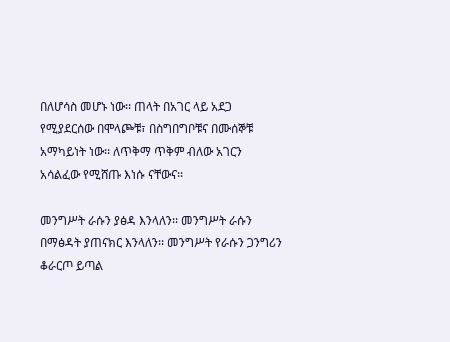በለሆሳስ መሆኑ ነው፡፡ ጠላት በአገር ላይ አደጋ የሚያደርሰው በሞላጮቹ፣ በስግበግቦቹና በሙሰኞቹ አማካይነት ነው፡፡ ለጥቅማ ጥቅም ብለው አገርን አሳልፈው የሚሸጡ እነሱ ናቸውና፡፡

መንግሥት ራሱን ያፅዳ እንላለን፡፡ መንግሥት ራሱን በማፅዳት ያጠናክር እንላለን፡፡ መንግሥት የራሱን ጋንግሪን ቆራርጦ ይጣል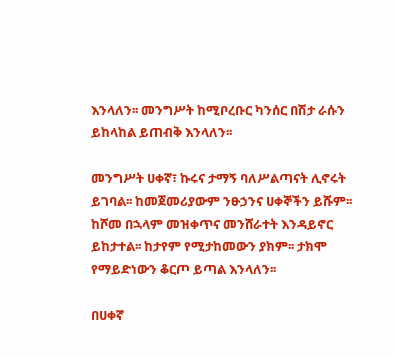እንላለን፡፡ መንግሥት ከሚቦረቡር ካንሰር በሽታ ራሱን ይከላከል ይጠብቅ እንላለን፡፡

መንግሥት ሀቀኛ፣ ኩሩና ታማኝ ባለሥልጣናት ሊኖሩት ይገባል፡፡ ከመጀመሪያውም ንፁኃንና ሀቀኞችን ይሹም፡፡ ከሾመ በኋላም መዝቀጥና መንሸራተት እንዳይኖር ይከታተል፡፡ ከታየም የሚታከመውን ያክም፡፡ ታክሞ የማይድነውን ቆርጦ ይጣል እንላለን፡፡

በሀቀኛ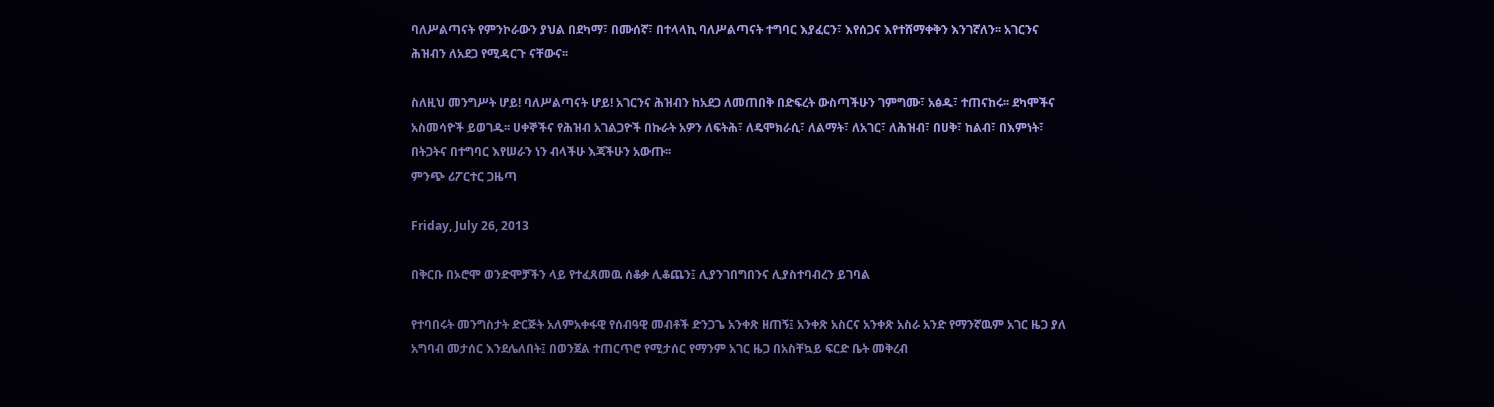ባለሥልጣናት የምንኮራውን ያህል በደካማ፣ በሙሰኛ፣ በተላላኪ ባለሥልጣናት ተግባር እያፈርን፣ እየሰጋና እየተሸማቀቅን እንገኛለን፡፡ አገርንና ሕዝብን ለአደጋ የሚዳርጉ ናቸውና፡፡

ስለዚህ መንግሥት ሆይ! ባለሥልጣናት ሆይ! አገርንና ሕዝብን ከአደጋ ለመጠበቅ በድፍረት ውስጣችሁን ገምግሙ፣ አፅዱ፣ ተጠናከሩ፡፡ ደካሞችና አስመሳዮች ይወገዱ፡፡ ሀቀኞችና የሕዝብ አገልጋዮች በኩራት አዎን ለፍትሕ፣ ለዴሞክራሲ፣ ለልማት፣ ለአገር፣ ለሕዝብ፣ በሀቅ፣ ከልብ፣ በእምነት፣ በትጋትና በተግባር እየሠራን ነን ብላችሁ እጃችሁን አውጡ፡፡
ምንጭ ሪፖርተር ጋዜጣ

Friday, July 26, 2013

በቅርቡ በኦሮሞ ወንድሞቻችን ላይ የተፈጸመዉ ሰቆቃ ሊቆጨን፤ ሊያንገበግበንና ሊያስተባብረን ይገባል

የተባበሩት መንግስታት ድርጅት አለምአቀፋዊ የሰብዓዊ መብቶች ድንጋጌ አንቀጽ ዘጠኝ፤ አንቀጽ አስርና አንቀጽ አስራ አንድ የማንኛዉም አገር ዜጋ ያለ አግባብ መታሰር እንደሌለበት፤ በወንጀል ተጠርጥሮ የሚታሰር የማንም አገር ዜጋ በአስቸኳይ ፍርድ ቤት መቅረብ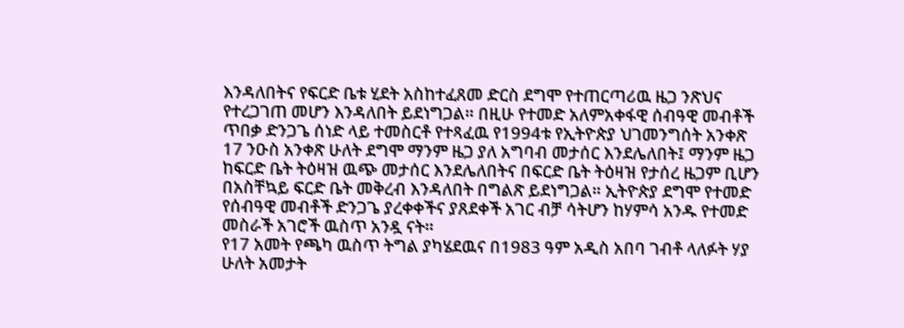እንዳለበትና የፍርድ ቤቱ ሂደት አስከተፈጸመ ድርስ ደግሞ የተጠርጣሪዉ ዜጋ ንጽህና የተረጋገጠ መሆን እንዳለበት ይደነግጋል። በዚሁ የተመድ አለምአቀፋዊ ሰብዓዊ መብቶች ጥበቃ ድንጋጌ ሰነድ ላይ ተመስርቶ የተጻፈዉ የ1994ቱ የኢትዮጵያ ህገመንግሰት አንቀጽ 17 ንዑስ አንቀጽ ሁለት ደግሞ ማንም ዜጋ ያለ አግባብ መታሰር እንደሌለበት፤ ማንም ዜጋ ከፍርድ ቤት ትዕዛዝ ዉጭ መታሰር እንደሌለበትና በፍርድ ቤት ትዕዛዝ የታሰረ ዜጋም ቢሆን በአስቸኳይ ፍርድ ቤት መቅረብ እንዳለበት በግልጽ ይደነግጋል። ኢትዮጵያ ደግሞ የተመድ የሰብዓዊ መብቶች ድንጋጌ ያረቀቀችና ያጸደቀች አገር ብቻ ሳትሆን ከሃምሳ አንዱ የተመድ መስራች አገሮች ዉስጥ አንዷ ናት።
የ17 አመት የጫካ ዉስጥ ትግል ያካሄደዉና በ1983 ዓም አዲስ አበባ ገብቶ ላለፉት ሃያ ሁለት አመታት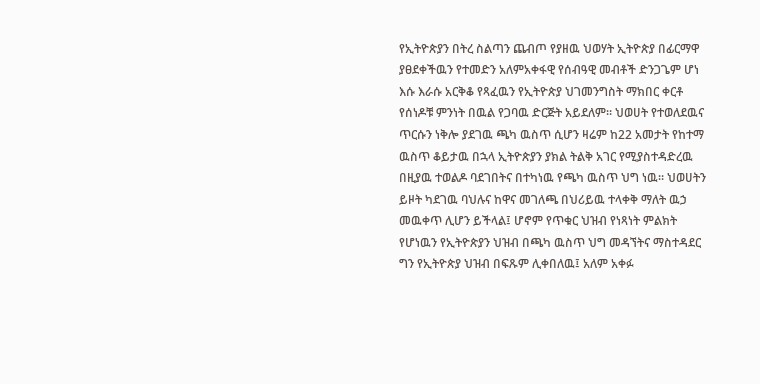የኢትዮጵያን በትረ ስልጣን ጨብጦ የያዘዉ ህወሃት ኢትዮጵያ በፊርማዋ ያፀደቀችዉን የተመድን አለምአቀፋዊ የሰብዓዊ መብቶች ድንጋጌም ሆነ እሱ እራሱ አርቅቆ የጻፈዉን የኢትዮጵያ ህገመንግስት ማክበር ቀርቶ የሰነዶቹ ምንነት በዉል የጋባዉ ድርጅት አይደለም። ህወሀት የተወለደዉና ጥርሱን ነቅሎ ያደገዉ ጫካ ዉስጥ ሲሆን ዛሬም ከ22 አመታት የከተማ ዉስጥ ቆይታዉ በኋላ ኢትዮጵያን ያክል ትልቅ አገር የሚያስተዳድረዉ በዚያዉ ተወልዶ ባደገበትና በተካነዉ የጫካ ዉስጥ ህግ ነዉ። ህወሀትን ይዞት ካደገዉ ባህሉና ከዋና መገለጫ በህሪይዉ ተላቀቅ ማለት ዉኃ መዉቀጥ ሊሆን ይችላል፤ ሆኖም የጥቁር ህዝብ የነጻነት ምልክት የሆነዉን የኢትዮጵያን ህዝብ በጫካ ዉስጥ ህግ መዳኘትና ማስተዳደር ግን የኢትዮጵያ ህዝብ በፍጹም ሊቀበለዉ፤ አለም አቀፉ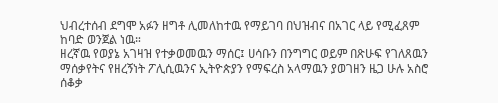ህብረተሰብ ደግሞ አፉን ዘግቶ ሊመለከተዉ የማይገባ በህዝብና በአገር ላይ የሚፈጸም ከባድ ወንጀል ነዉ።
ዘረኛዉ የወያኔ አገዛዝ የተቃወመዉን ማሰር፤ ሀሳቡን በንግግር ወይም በጽሁፍ የገለጸዉን ማሰቃየትና የዘረኝነት ፖሊሲዉንና ኢትዮጵያን የማፍረስ አላማዉን ያወገዘን ዜጋ ሁሉ አስሮ ሰቆቃ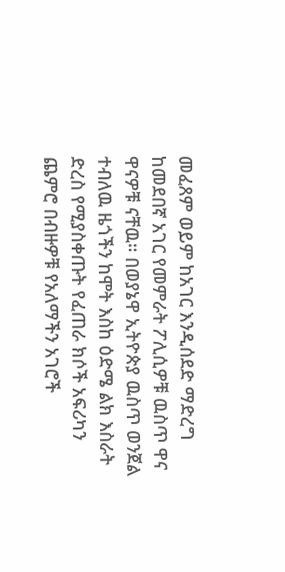መፈጸም ወይም ከአገር እንዲሰደድ ማድረግ ከመደበኛ አገር የመምራት ፖሊሲዎቹ ዉስጥ ዋና ዋናዎቹ ናቸዉ። በወያኔዋ ኢትዮጵያ ዉስጥ ወንጀል ተብለዉ ዜጎችን ከሞት እስከ ዕድሜ ልክ እስራት ድረስ የሚያስቀጡት የፈጠራ ክሶች አፍሪካን ጨምሮ በብዙዎቹ የአለማችን አገሮች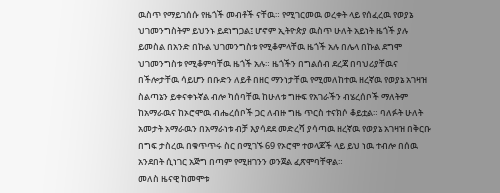ዉስጥ የማይገሰሱ የዜጎች መብቶች ናቸዉ። የሚገርመዉ ወረቀት ላይ የሰፈረዉ የወያኔ ህገመንግስትም ይህንኑ ይደነግጋል፤ ሆኖም ኢትዮጵያ ዉስጥ ሁለት አይነት ዜጎች ያሉ ይመስል በአንድ በኩል ህገመንግስቱ የሚቆምላቸዉ ዜጎች አሉ በሌላ በኩል ደግሞ ህገመንግስቱ የሚቆምባቸዉ ዜጎች አሉ። ዜጎችን በግልሰብ ደረጃ በባህሪያቸዉና በችሎታቸዉ ሳይሆን በቡድን ለይቶ በዘር ማንነታቸዉ የሚመለከተዉ ዘረኛዉ የወያኔ አገዛዝ ስልጣኔን ይቀናቀኑኛል ብሎ ካሰባቸዉ ከሁለቱ ግዙፍ የአገራችን ብሄረሰቦች ማለትም ከአማራዉና ከኦሮሞዉ ብሔረሰቦች ጋር ለብዙ ግዜ ጥርስ ተናክሶ ቆይቷል። ባለፉት ሁለት አመታት አማራዉን በአማራነቱ ብቻ እያሳደደ መድረሻ ያሳጣዉ ዘረኛዉ የወያኔ አገዛዝ በቅርቡ በግፍ ታስረዉ በቁጥጥሩ ስር በሚገኙ 69 የኦሮሞ ተወላጆች ላይ ይህ ነዉ ተብሎ በሰዉ አንደበት ሲነገር አጅግ በጣም የሚዘገንን ወንጀል ፈጽሞባቸዋል።
መለስ ዜናዊ ከመሞቱ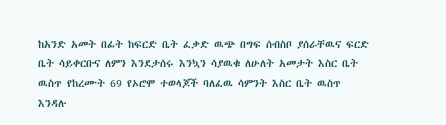ከአንድ አመት በፊት ከፍርድ ቤት ፈቃድ ዉጭ በግፍ ሰብስቦ ያሰራቸዉና ፍርድ ቤት ሳይቀርቡና ለምን እንደታሰሩ እንኳን ሳያዉቁ ለሁለት አመታት እስር ቤት ዉስጥ የከረሙት 69 የኦሮሞ ተወላጆች ባለፈዉ ሳምንት እስር ቤት ዉስጥ እንዳሉ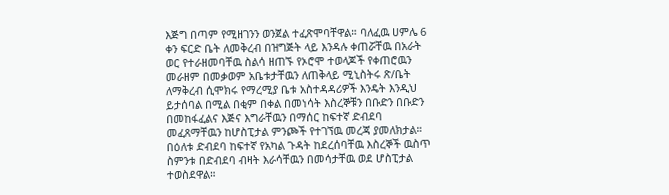እጅግ በጣም የሚዘገንን ወንጀል ተፈጽሞባቸዋል። ባለፈዉ ሀምሌ 6 ቀን ፍርድ ቤት ለመቅረብ በዝግጅት ላይ እንዳሉ ቀጠሯቸዉ በአራት ወር የተራዘመባቸዉ ስልሳ ዘጠኙ የኦሮሞ ተወላጆች የቀጠሮዉን መራዘም በመቃወም አቤቱታቸዉን ለጠቅላይ ሚኒስትሩ ጽ/ቤት ለማቅረብ ሲሞክሩ የማረሚያ ቤቱ አስተዳዳሪዎች እንዴት እንዲህ ይታሰባል በሚል በቂም በቀል በመነሳት እስረኞቹን በቡድን በቡድን በመከፋፈልና እጅና እግራቸዉን በማሰር ከፍተኛ ድብደባ መፈጸማቸዉን ከሆስፒታል ምንጮች የተገኘዉ መረጃ ያመለክታል። በዕለቱ ድብደባ ከፍተኛ የአካል ጉዳት ከደረሰባቸዉ እስረኞች ዉስጥ ስምንቱ በድብደባ ብዛት እራሳቸዉን በመሳታቸዉ ወደ ሆስፒታል ተወስደዋል።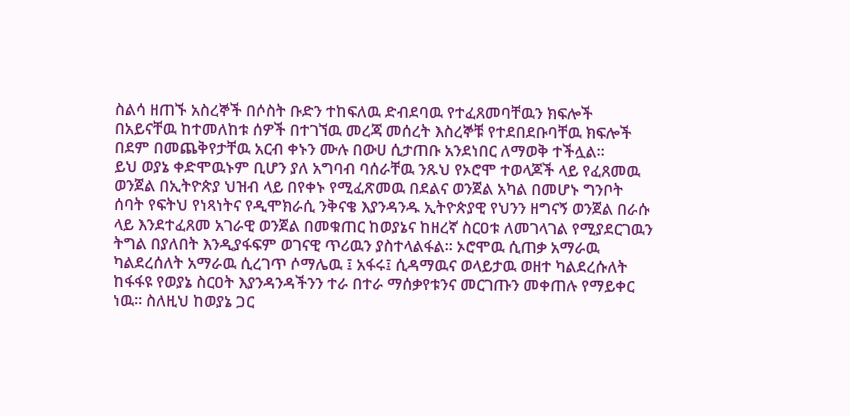ስልሳ ዘጠኙ አስረኞች በሶስት ቡድን ተከፍለዉ ድብደባዉ የተፈጸመባቸዉን ክፍሎች በአይናቸዉ ከተመለከቱ ሰዎች በተገኘዉ መረጃ መሰረት እስረኞቹ የተደበደቡባቸዉ ክፍሎች በደም በመጨቅየታቸዉ አርብ ቀኑን ሙሉ በውሀ ሲታጠቡ አንደነበር ለማወቅ ተችሏል።
ይህ ወያኔ ቀድሞዉኑም ቢሆን ያለ አግባብ ባሰራቸዉ ንጹህ የኦሮሞ ተወላጆች ላይ የፈጸመዉ ወንጀል በኢትዮጵያ ህዝብ ላይ በየቀኑ የሚፈጽመዉ በደልና ወንጀል አካል በመሆኑ ግንቦት ሰባት የፍትህ የነጻነትና የዲሞክራሲ ንቅናቄ እያንዳንዱ ኢትዮጵያዊ የህንን ዘግናኝ ወንጀል በራሱ ላይ እንደተፈጸመ አገራዊ ወንጀል በመቁጠር ከወያኔና ከዘረኛ ስርዐቱ ለመገላገል የሚያደርገዉን ትግል በያለበት እንዲያፋፍም ወገናዊ ጥሪዉን ያስተላልፋል። ኦሮሞዉ ሲጠቃ አማራዉ ካልደረሰለት አማራዉ ሲረገጥ ሶማሌዉ ፤ አፋሩ፤ ሲዳማዉና ወላይታዉ ወዘተ ካልደረሱለት ከፋፋዩ የወያኔ ስርዐት እያንዳንዳችንን ተራ በተራ ማሰቃየቱንና መርገጡን መቀጠሉ የማይቀር ነዉ። ስለዚህ ከወያኔ ጋር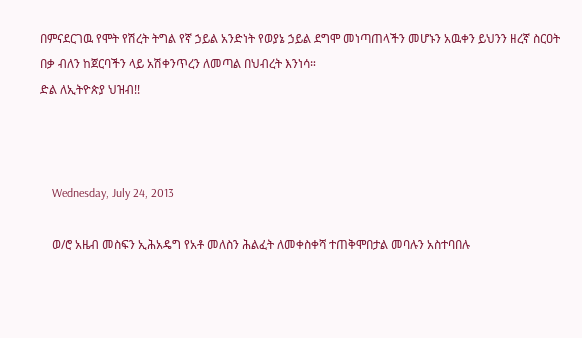በምናደርገዉ የሞት የሽረት ትግል የኛ ኃይል አንድነት የወያኔ ኃይል ደግሞ መነጣጠላችን መሆኑን አዉቀን ይህንን ዘረኛ ስርዐት በቃ ብለን ከጀርባችን ላይ አሽቀንጥረን ለመጣል በህብረት እንነሳ።
ድል ለኢትዮጵያ ህዝብ!!



    Wednesday, July 24, 2013

    ወ/ሮ አዜብ መስፍን ኢሕአዴግ የአቶ መለስን ሕልፈት ለመቀስቀሻ ተጠቅሞበታል መባሉን አስተባበሉ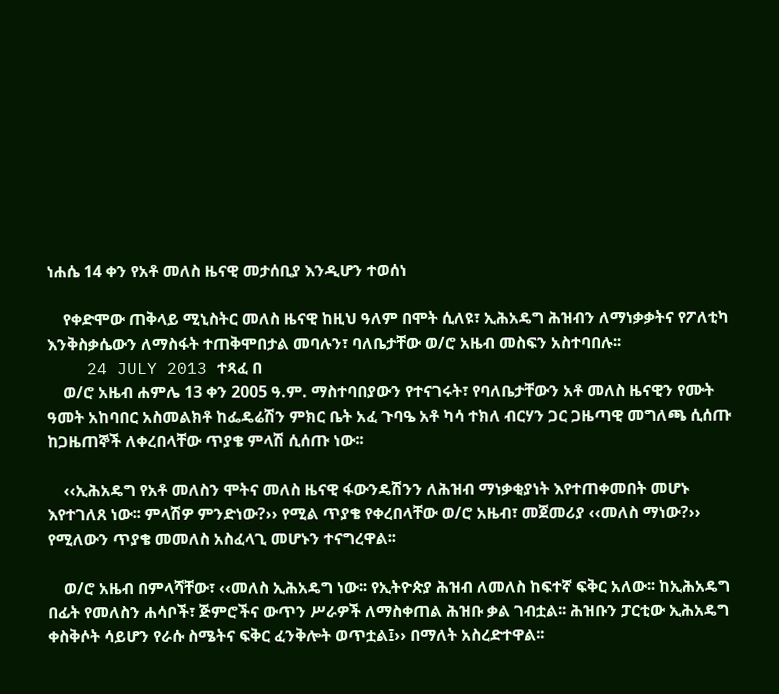ነሐሴ 14 ቀን የአቶ መለስ ዜናዊ መታሰቢያ እንዲሆን ተወሰነ

    የቀድሞው ጠቅላይ ሚኒስትር መለስ ዜናዊ ከዚህ ዓለም በሞት ሲለዩ፣ ኢሕአዴግ ሕዝብን ለማነቃቃትና የፖለቲካ እንቅስቃሴውን ለማስፋት ተጠቅሞበታል መባሉን፣ ባለቤታቸው ወ/ሮ አዜብ መስፍን አስተባበሉ፡፡
    24 JULY 2013 ተጻፈ በ
    ወ/ሮ አዜብ ሐምሌ 13 ቀን 2005 ዓ.ም. ማስተባበያውን የተናገሩት፣ የባለቤታቸውን አቶ መለስ ዜናዊን የሙት ዓመት አከባበር አስመልክቶ ከፌዴሬሽን ምክር ቤት አፈ ጉባዔ አቶ ካሳ ተክለ ብርሃን ጋር ጋዜጣዊ መግለጫ ሲሰጡ ከጋዜጠኞች ለቀረበላቸው ጥያቄ ምላሽ ሲሰጡ ነው፡፡

    ‹‹ኢሕአዴግ የአቶ መለስን ሞትና መለስ ዜናዊ ፋውንዴሽንን ለሕዝብ ማነቃቂያነት እየተጠቀመበት መሆኑ እየተገለጸ ነው፡፡ ምላሽዎ ምንድነው?›› የሚል ጥያቄ የቀረበላቸው ወ/ሮ አዜብ፣ መጀመሪያ ‹‹መለስ ማነው?›› የሚለውን ጥያቄ መመለስ አስፈላጊ መሆኑን ተናግረዋል፡፡

    ወ/ሮ አዜብ በምላሻቸው፣ ‹‹መለስ ኢሕአዴግ ነው፡፡ የኢትዮጵያ ሕዝብ ለመለስ ከፍተኛ ፍቅር አለው፡፡ ከኢሕአዴግ በፊት የመለስን ሐሳቦች፣ ጅምሮችና ውጥን ሥራዎች ለማስቀጠል ሕዝቡ ቃል ገብቷል፡፡ ሕዝቡን ፓርቲው ኢሕአዴግ ቀስቅሶት ሳይሆን የራሱ ስሜትና ፍቅር ፈንቅሎት ወጥቷል፤›› በማለት አስረድተዋል፡፡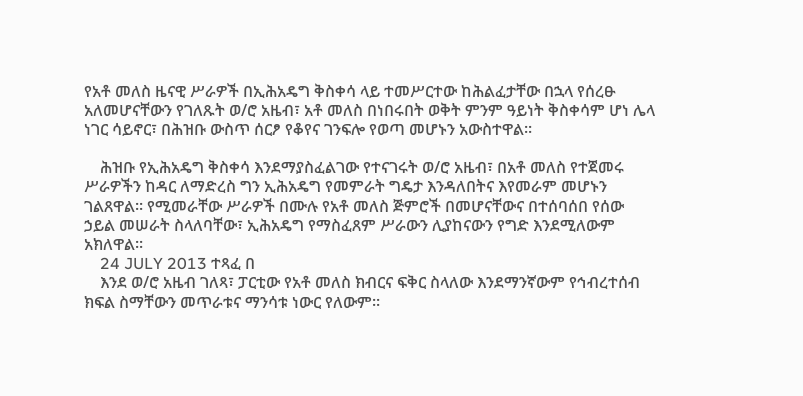የአቶ መለስ ዜናዊ ሥራዎች በኢሕአዴግ ቅስቀሳ ላይ ተመሥርተው ከሕልፈታቸው በኋላ የሰረፁ አለመሆናቸውን የገለጹት ወ/ሮ አዜብ፣ አቶ መለስ በነበሩበት ወቅት ምንም ዓይነት ቅስቀሳም ሆነ ሌላ ነገር ሳይኖር፣ በሕዝቡ ውስጥ ሰርፆ የቆየና ገንፍሎ የወጣ መሆኑን አውስተዋል፡፡

    ሕዝቡ የኢሕአዴግ ቅስቀሳ እንደማያስፈልገው የተናገሩት ወ/ሮ አዜብ፣ በአቶ መለስ የተጀመሩ ሥራዎችን ከዳር ለማድረስ ግን ኢሕአዴግ የመምራት ግዴታ እንዳለበትና እየመራም መሆኑን ገልጸዋል፡፡ የሚመራቸው ሥራዎች በሙሉ የአቶ መለስ ጅምሮች በመሆናቸውና በተሰባሰበ የሰው ኃይል መሠራት ስላለባቸው፣ ኢሕአዴግ የማስፈጸም ሥራውን ሊያከናውን የግድ እንደሚለውም አክለዋል፡፡
    24 JULY 2013 ተጻፈ በ
    እንደ ወ/ሮ አዜብ ገለጻ፣ ፓርቲው የአቶ መለስ ክብርና ፍቅር ስላለው እንደማንኛውም የኅብረተሰብ ክፍል ስማቸውን መጥራቱና ማንሳቱ ነውር የለውም፡፡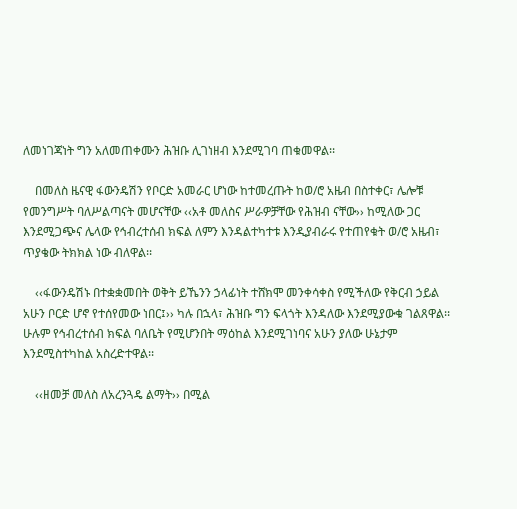ለመነገጃነት ግን አለመጠቀሙን ሕዝቡ ሊገነዘብ እንደሚገባ ጠቁመዋል፡፡

    በመለስ ዜናዊ ፋውንዴሽን የቦርድ አመራር ሆነው ከተመረጡት ከወ/ሮ አዜብ በስተቀር፣ ሌሎቹ የመንግሥት ባለሥልጣናት መሆናቸው ‹‹አቶ መለስና ሥራዎቻቸው የሕዝብ ናቸው›› ከሚለው ጋር እንደሚጋጭና ሌላው የኅብረተሰብ ክፍል ለምን እንዳልተካተቱ እንዲያብራሩ የተጠየቁት ወ/ሮ አዜብ፣ ጥያቄው ትክክል ነው ብለዋል፡፡

    ‹‹ፋውንዴሽኑ በተቋቋመበት ወቅት ይኼንን ኃላፊነት ተሸክሞ መንቀሳቀስ የሚችለው የቅርብ ኃይል አሁን ቦርድ ሆኖ የተሰየመው ነበር፤›› ካሉ በኋላ፣ ሕዝቡ ግን ፍላጎት እንዳለው እንደሚያውቁ ገልጸዋል፡፡ ሁሉም የኅብረተሰብ ክፍል ባለቤት የሚሆንበት ማዕከል እንደሚገነባና አሁን ያለው ሁኔታም እንደሚስተካከል አስረድተዋል፡፡

    ‹‹ዘመቻ መለስ ለአረንጓዴ ልማት›› በሚል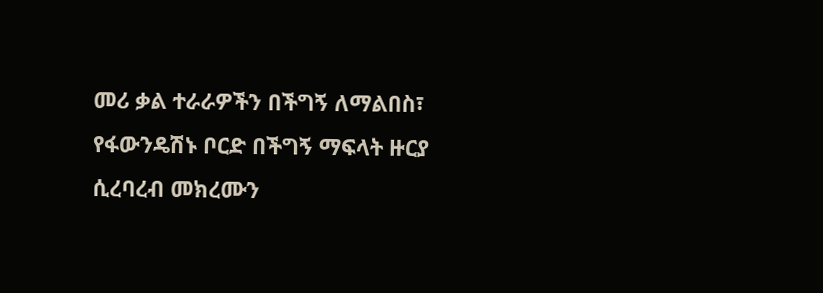መሪ ቃል ተራራዎችን በችግኝ ለማልበስ፣ የፋውንዴሽኑ ቦርድ በችግኝ ማፍላት ዙርያ ሲረባረብ መክረሙን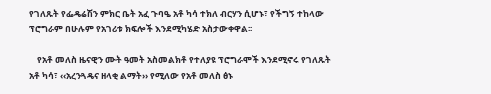የገለጹት የፌዴሬሽን ምክር ቤት አፈ ጉባዔ አቶ ካሳ ተክለ ብርሃን ሲሆኑ፣ የችግኝ ተከላው ፕሮግራም በሁሉም የአገሪቱ ክፍሎች እንደሚካሄድ አስታውቀዋል፡፡

    የአቶ መለስ ዜናዊን ሙት ዓመት አስመልክቶ የተለያዩ ፕሮግራሞች እንደሚኖሩ የገለጹት አቶ ካሳ፣ ‹‹አረንጓዴና ዘላቂ ልማት›› የሚለው የአቶ መለስ ፅኑ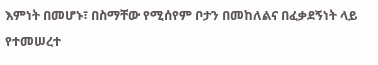እምነት በመሆኑ፣ በስማቸው የሚሰየም ቦታን በመከለልና በፈቃደኝነት ላይ የተመሠረተ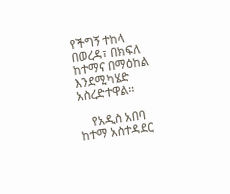የችግኝ ተከላ በወረዳ፣ በክፍለ ከተማና በማዕከል እንደሚካሄድ አስረድተዋል፡፡

    የአዲስ አበባ ከተማ አስተዳደር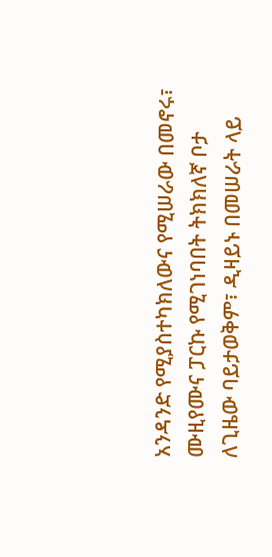አንዳንድ የሚያስተካክለውና የሚሠራው በመኖሩ፣ ሙዚየሙና ፓርኩ የሚገነባበት ትክክለኛ ቦታ ለጊዜው ባይታወቅም፣ ዲዛይኑ በመሠራት ላይ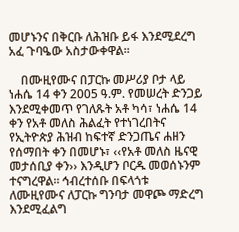መሆኑንና በቅርቡ ለሕዝቡ ይፋ እንደሚደረግ አፈ ጉባዔው አስታውቀዋል፡፡

    በሙዚየሙና በፓርኩ መሥሪያ ቦታ ላይ ነሐሴ 14 ቀን 2005 ዓ.ም. የመሠረት ድንጋይ እንደሚቀመጥ የገለጹት አቶ ካሳ፣ ነሐሴ 14 ቀን የአቶ መለስ ሕልፈት የተነገረበትና የኢትዮጵያ ሕዝብ ከፍተኛ ድንጋጤና ሐዘን የሰማበት ቀን በመሆኑ፣ ‹‹የአቶ መለስ ዜናዊ መታሰቢያ ቀን›› እንዲሆን ቦርዱ መወሰኑንም ተናግረዋል፡፡ ኅብረተሰቡ በፍላጎቱ ለሙዚየሙና ለፓርኩ ግንባታ መዋጮ ማድረግ እንደሚፈልግ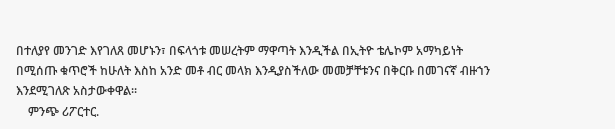በተለያየ መንገድ እየገለጸ መሆኑን፣ በፍላጎቱ መሠረትም ማዋጣት እንዲችል በኢትዮ ቴሌኮም አማካይነት በሚሰጡ ቁጥሮች ከሁለት እስከ አንድ መቶ ብር መላክ እንዲያስችለው መመቻቸቱንና በቅርቡ በመገናኛ ብዙኀን እንደሚገለጽ አስታውቀዋል፡፡
    ምንጭ ሪፖርተር.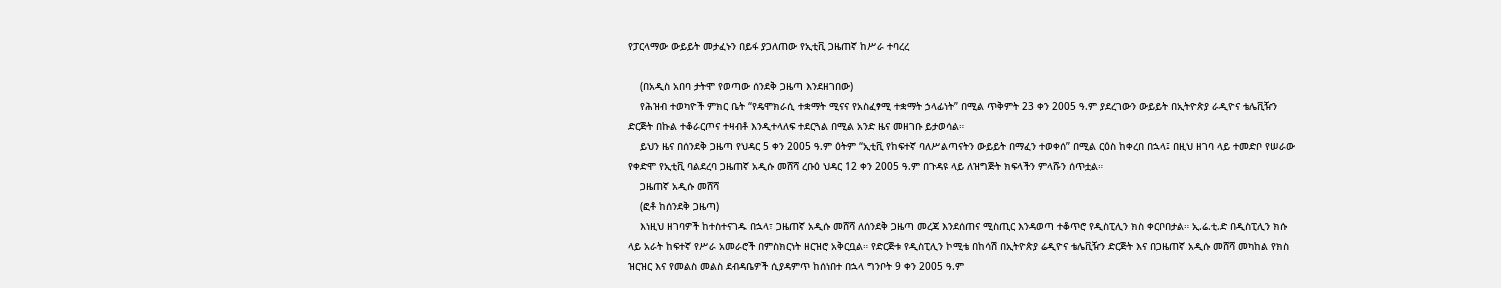የፓርላማው ውይይት መታፈኑን በይፋ ያጋለጠው የኢቲቪ ጋዜጠኛ ከሥራ ተባረረ

    (በአዲስ አበባ ታትሞ የወጣው ሰንደቅ ጋዜጣ እንደዘገበው)
    የሕዝብ ተወካዮች ምክር ቤት “የዴሞክራሲ ተቋማት ሚናና የአስፈፃሚ ተቋማት ኃላፊነት” በሚል ጥቅምት 23 ቀን 2005 ዓ.ም ያደረገውን ውይይት በኢትዮጵያ ራዲዮና ቴሌቪዥን ድርጅት በኩል ተቆራርጦና ተዛብቶ እንዲተላለፍ ተደርጓል በሚል አንድ ዜና መዘገቡ ይታወሳል።
    ይህን ዜና በሰንደቅ ጋዜጣ የህዳር 5 ቀን 2005 ዓ.ም ዕትም “ኢቲቪ የከፍተኛ ባለሥልጣናትን ውይይት በማፈን ተወቀሰ” በሚል ርዕስ ከቀረበ በኋላ፤ በዚህ ዘገባ ላይ ተመድቦ የሠራው የቀድሞ የኢቲቪ ባልደረባ ጋዜጠኛ አዲሱ መሸሻ ረቡዕ ህዳር 12 ቀን 2005 ዓ.ም በጉዳዩ ላይ ለዝግጅት ክፍላችን ምላሹን ሰጥቷል።
    ጋዜጠኛ አዲሱ መሸሻ
    (ፎቶ ከሰንደቅ ጋዜጣ)
    እነዚህ ዘገባዎች ከተስተናገዱ በኋላ፣ ጋዜጠኛ አዲሱ መሸሻ ለሰንደቅ ጋዜጣ መረጃ እንደሰጠና ሚስጢር እንዳወጣ ተቆጥሮ የዲስፒሊን ክስ ቀርቦበታል። ኢ.ሬ.ቲ.ድ በዲስፒሊን ክሱ ላይ አራት ከፍተኛ የሥራ አመራሮች በምስክርነት ዘርዝሮ አቅርቧል። የድርጅቱ የዲስፒሊን ኮሚቴ በከሳሽ በኢትዮጵያ ሬዲዮና ቴሌቪዥን ድርጅት እና በጋዜጠኛ አዲሱ መሸሻ መካከል የክስ ዝርዝር እና የመልስ መልስ ደብዳቤዎች ሲያዳምጥ ከሰነበተ በኋላ ግንቦት 9 ቀን 2005 ዓ.ም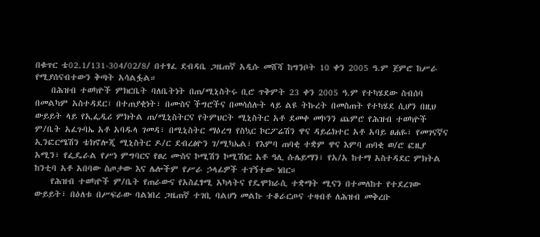በቁጥር ቴ02.1/131-304/02/8/ በተፃፈ ደብዳቤ ጋዜጠኛ አዲሱ መሸሻ ከግንቦት 10 ቀን 2005 ዓ.ም ጀምሮ ከሥራ የሚያሰናብተውን ቅጣት አሳልፏል።
    በሕዝብ ተወካዮች ምክርቤት ባለቤትነት በጠ/ሚኒስትሩ ቢሮ ጥቅምት 23 ቀን 2005 ዓ.ም የተካሄደው ስብሰባ በመልካም አስተዳደር፣ በተጠያቂነት፣ በሙስና ችግሮችና በመሳሰሉት ላይ ልዩ ትኩረት በመስጠት የተካሄደ ሲሆን በዚህ ውይይት ላይ የኢፌዲሪ ምክትል ጠ/ሚኒስትርና የትምህርት ሚኒስትር አቶ ደመቀ መኮንን ጨምሮ የሕዝብ ተወካዮች ም/ቤት አፈጉባኤ አቶ አባዱላ ገመዳ፣ በሚኒስትር ማዕረግ የስኳር ኮርፖሬሽን ዋና ዳይሬክተር አቶ አባይ ፀሐዬ፣ የመገናኛና ኢንፎርሜሽን ቴክኖሎጂ ሚኒስትር ዶ/ር ደብረፅዮን ገ/ሚካኤል፣ የእምባ ጠባቂ ተቋም ዋና እምባ ጠባቂ ወ/ሮ ፎዚያ አሚን፣ የፌዴራል የሥነ ምግባርና የፀረ ሙስና ኮሚሽን ኮሚሽነር አቶ ዓሊ ሱሌይማን፣ የአ/አ ከተማ አስተዳደር ምክትል ከንቲባ አቶ አበባው ስጦታው እና ሌሎችም የሥራ ኃላፊዎች ተገኝተው ነበር።
    የሕዝብ ተወካዮች ም/ቤት የጠራውና የአስፈፃሚ አካላትና የዴሞክራሲ ተቋማት ሚናን በተመለከተ የተደረገው ውይይት፣ በዕለቱ በሥፍራው ባልነበረ ጋዜጠኛ ተገቢ ባልሆነ መልኩ ተቆራርጦና ተዛብቶ ለሕዝብ መቅረቡ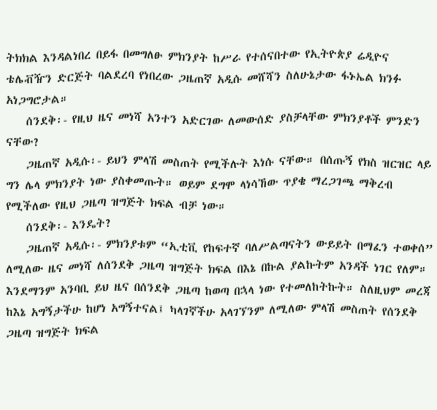ትክክል እንዳልነበረ በይፋ በመግለፁ ምክንያት ከሥራ የተሰናበተው የኢትዮጵያ ሬዲዮና ቴሌቭዥን ድርጅት ባልደረባ የነበረው ጋዜጠኛ አዲሱ መሸሻን ስለሁኔታው ፋኑኤል ክንፉ አነጋግሮታል።
    ሰንደቅ፡- የዚህ ዜና መነሻ አንተን አድርገው ለመውሰድ ያስቻላቸው ምክንያቶች ምንድን ናቸው?
    ጋዜጠኛ አዲሱ፡- ይህን ምላሽ መስጠት የሚችሉት እነሱ ናቸው። በሰጡኝ የክስ ዝርዝር ላይ ግን ሌላ ምክንያት ነው ያስቀመጡት። ወይም ደግሞ ላነሳኸው ጥያቄ ማረጋገጫ ማቅረብ የሚችለው የዚህ ጋዜጣ ዝግጅት ክፍል ብቻ ነው።
    ሰንደቅ፡- እንዴት?
    ጋዜጠኛ አዲሱ፡- ምክንያቱም “ኢቲቪ የከፍተኛ ባለሥልጣናትን ውይይት በማፈን ተወቀሰ” ለሚለው ዜና መነሻ ለሰንደቅ ጋዜጣ ዝግጅት ክፍል በእኔ በኩል ያልኩትም አንዳች ነገር የለም። እንደማንም አንባቢ ይህ ዜና በሰንደቅ ጋዜጣ ከወጣ በኋላ ነው የተመለከትኩት። ስለዚህም መረጃ ከእኔ አግኝታችሁ ከሆነ አግኝተናል፤ ካላገኛችሁ አላገኘንም ለሚለው ምላሽ መስጠት የሰንደቅ ጋዜጣ ዝግጅት ክፍል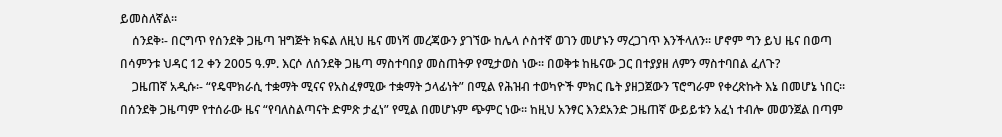ይመስለኛል።
    ሰንደቅ፡- በርግጥ የሰንደቅ ጋዜጣ ዝግጅት ክፍል ለዚህ ዜና መነሻ መረጃውን ያገኘው ከሌላ ሶስተኛ ወገን መሆኑን ማረጋገጥ እንችላለን። ሆኖም ግን ይህ ዜና በወጣ በሳምንቱ ህዳር 12 ቀን 2005 ዓ.ም. እርሶ ለሰንደቅ ጋዜጣ ማስተባበያ መስጠትዎ የሚታወስ ነው። በወቅቱ ከዜናው ጋር በተያያዘ ለምን ማስተባበል ፈለጉ?
    ጋዜጠኛ አዲሱ፡- “የዴሞክራሲ ተቋማት ሚናና የአስፈፃሚው ተቋማት ኃላፊነት” በሚል የሕዝብ ተወካዮች ምክር ቤት ያዘጋጀውን ፕሮግራም የቀረጽኩት እኔ በመሆኔ ነበር። በሰንደቅ ጋዜጣም የተሰራው ዜና “የባለስልጣናት ድምጽ ታፈነ” የሚል በመሆኑም ጭምር ነው። ከዚህ አንፃር እንደአንድ ጋዜጠኛ ውይይቱን አፈነ ተብሎ መወንጀል በጣም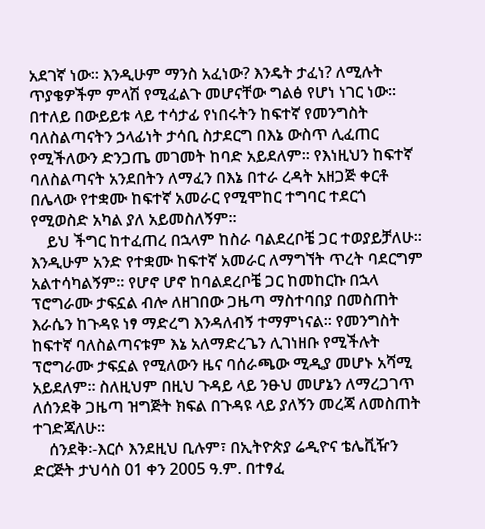አደገኛ ነው። እንዲሁም ማንስ አፈነው? እንዴት ታፈነ? ለሚሉት ጥያቄዎችም ምላሽ የሚፈልጉ መሆናቸው ግልፅ የሆነ ነገር ነው። በተለይ በውይይቱ ላይ ተሳታፊ የነበሩትን ከፍተኛ የመንግስት ባለስልጣናትን ኃላፊነት ታሳቢ ስታደርግ በእኔ ውስጥ ሊፈጠር የሚችለውን ድንጋጤ መገመት ከባድ አይደለም። የእነዚህን ከፍተኛ ባለስልጣናት አንደበትን ለማፈን በእኔ በተራ ረዳት አዘጋጅ ቀርቶ በሌላው የተቋሙ ከፍተኛ አመራር የሚሞከር ተግባር ተደርጎ የሚወስድ አካል ያለ አይመስለኝም።
    ይህ ችግር ከተፈጠረ በኋላም ከስራ ባልደረቦቼ ጋር ተወያይቻለሁ። እንዲሁም አንድ የተቋሙ ከፍተኛ አመራር ለማግኘት ጥረት ባደርግም አልተሳካልኝም። የሆኖ ሆኖ ከባልደረቦቼ ጋር ከመከርኩ በኋላ ፕሮግራሙ ታፍኗል ብሎ ለዘገበው ጋዜጣ ማስተባበያ በመስጠት እራሴን ከጉዳዩ ነፃ ማድረግ እንዳለብኝ ተማምነናል። የመንግስት ከፍተኛ ባለስልጣናቱም እኔ አለማድረጌን ሊገነዘቡ የሚችሉት ፕሮግራሙ ታፍኗል የሚለውን ዜና ባሰራጫው ሚዲያ መሆኑ አሻሚ አይደለም። ስለዚህም በዚህ ጉዳይ ላይ ንፁህ መሆኔን ለማረጋገጥ ለሰንደቅ ጋዜጣ ዝግጅት ክፍል በጉዳዩ ላይ ያለኝን መረጃ ለመስጠት ተገድጃለሁ።
    ሰንደቅ፡-እርሶ እንደዚህ ቢሉም፣ በኢትዮጵያ ሬዲዮና ቴሌቪዥን ድርጅት ታህሳስ 01 ቀን 2005 ዓ.ም. በተፃፈ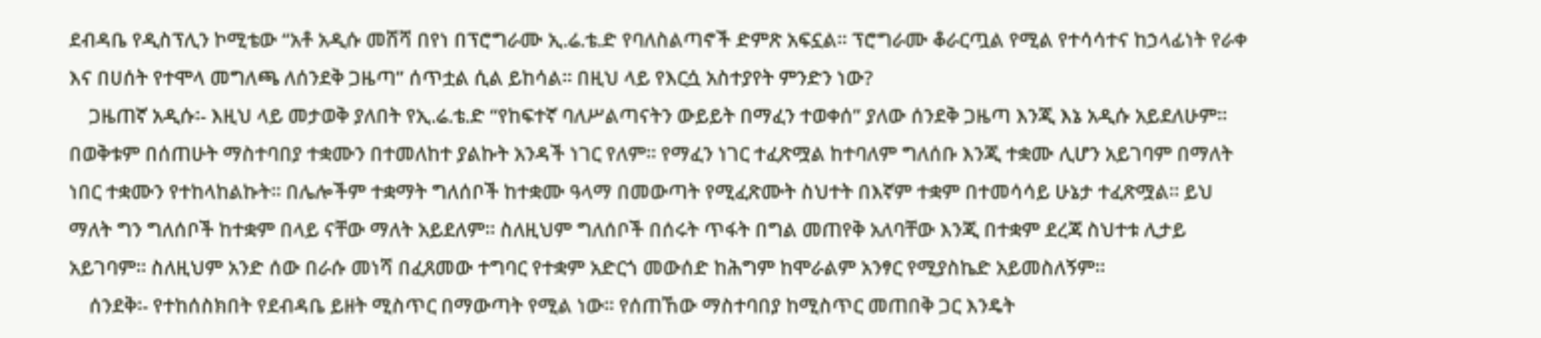ደብዳቤ የዲስፕሊን ኮሚቴው “አቶ አዲሱ መሸሻ በየነ በፕሮግራሙ ኢ.ሬ.ቴ.ድ የባለስልጣኖች ድምጽ አፍኗል። ፕሮግራሙ ቆራርጧል የሚል የተሳሳተና ከኃላፊነት የራቀ እና በሀሰት የተሞላ መግለጫ ለሰንደቅ ጋዜጣ” ሰጥቷል ሲል ይከሳል። በዚህ ላይ የእርሷ አስተያየት ምንድን ነው?
    ጋዜጠኛ አዲሱ፡- እዚህ ላይ መታወቅ ያለበት የኢ.ሬ.ቴ.ድ “የከፍተኛ ባለሥልጣናትን ውይይት በማፈን ተወቀሰ” ያለው ሰንደቅ ጋዜጣ እንጂ እኔ አዲሱ አይደለሁም። በወቅቱም በሰጠሁት ማስተባበያ ተቋሙን በተመለከተ ያልኩት አንዳች ነገር የለም። የማፈን ነገር ተፈጽሟል ከተባለም ግለሰቡ እንጂ ተቋሙ ሊሆን አይገባም በማለት ነበር ተቋሙን የተከላከልኩት። በሌሎችም ተቋማት ግለሰቦች ከተቋሙ ዓላማ በመውጣት የሚፈጽሙት ስህተት በእኛም ተቋም በተመሳሳይ ሁኔታ ተፈጽሟል። ይህ ማለት ግን ግለሰቦች ከተቋም በላይ ናቸው ማለት አይደለም። ስለዚህም ግለሰቦች በሰሩት ጥፋት በግል መጠየቅ አለባቸው እንጂ በተቋም ደረጃ ስህተቱ ሊታይ አይገባም። ስለዚህም አንድ ሰው በራሱ መነሻ በፈጸመው ተግባር የተቋም አድርጎ መውሰድ ከሕግም ከሞራልም አንፃር የሚያስኬድ አይመስለኝም።
    ሰንደቅ፡- የተከሰስክበት የደብዳቤ ይዘት ሚስጥር በማውጣት የሚል ነው። የሰጠኸው ማስተባበያ ከሚስጥር መጠበቅ ጋር እንዴት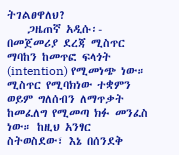ትገልፀዋለህ?
    ጋዜጠኛ አዲሱ፡- በመጀመሪያ ደረጃ ሚስጥር ማባከን ከመጥፎ ፍላጎት (intention) የሚመነጭ ነው። ሚስጥር የሚባክነው ተቋምን ወይም ግለሰብን ለማጥቃት ከመፈለግ የሚመጣ ክፉ መንፈስ ነው። ከዚህ አንፃር ስትወስደው፣ እኔ በሰንደቅ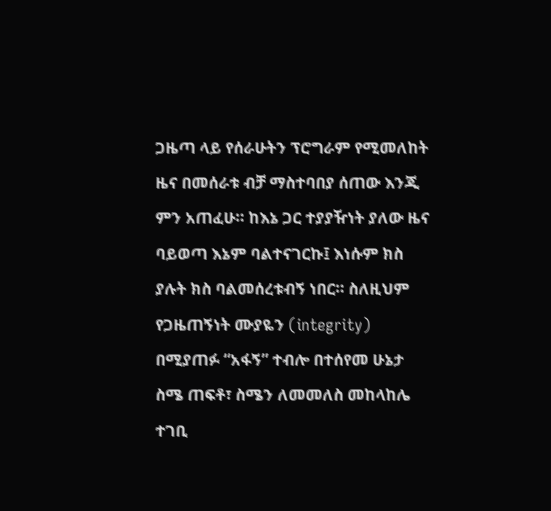ጋዜጣ ላይ የሰራሁትን ፕሮግራም የሚመለከት ዜና በመሰራቱ ብቻ ማስተባበያ ሰጠው እንጂ ምን አጠፈሁ። ከእኔ ጋር ተያያዥነት ያለው ዜና ባይወጣ እኔም ባልተናገርኩ፤ እነሱም ክስ ያሉት ክስ ባልመሰረቱብኝ ነበር። ስለዚህም የጋዜጠኝነት ሙያዬን (integrity) በሚያጠፉ “አፋኝ” ተብሎ በተሰየመ ሁኔታ ስሜ ጠፍቶ፣ ስሜን ለመመለስ መከላከሌ ተገቢ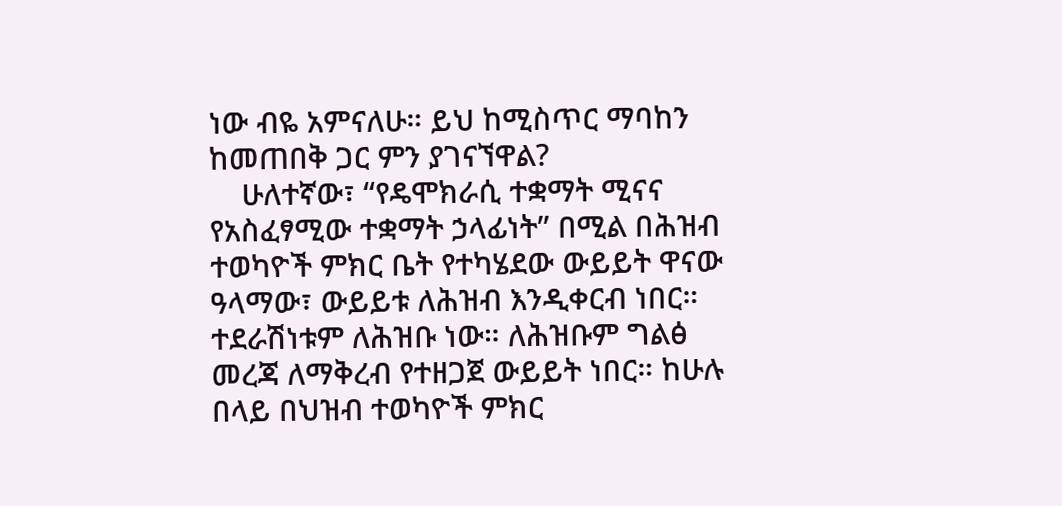ነው ብዬ አምናለሁ። ይህ ከሚስጥር ማባከን ከመጠበቅ ጋር ምን ያገናኘዋል?
    ሁለተኛው፣ “የዴሞክራሲ ተቋማት ሚናና የአስፈፃሚው ተቋማት ኃላፊነት” በሚል በሕዝብ ተወካዮች ምክር ቤት የተካሄደው ውይይት ዋናው ዓላማው፣ ውይይቱ ለሕዝብ እንዲቀርብ ነበር። ተደራሽነቱም ለሕዝቡ ነው። ለሕዝቡም ግልፅ መረጃ ለማቅረብ የተዘጋጀ ውይይት ነበር። ከሁሉ በላይ በህዝብ ተወካዮች ምክር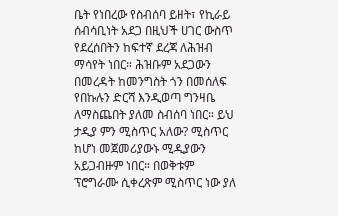ቤት የነበረው የስብሰባ ይዘት፣ የኪራይ ሰብሳቢነት አደጋ በዚህች ሀገር ውስጥ የደረሰበትን ከፍተኛ ደረጃ ለሕዝብ ማሳየት ነበር። ሕዝቡም አደጋውን በመረዳት ከመንግስት ጎን በመሰለፍ የበኩሉን ድርሻ እንዲወጣ ግንዛቤ ለማስጨበት ያለመ ስብሰባ ነበር። ይህ ታዲያ ምን ሚስጥር አለው? ሚስጥር ከሆነ መጀመሪያውኑ ሚዲያውን አይጋብዙም ነበር። በወቅቱም ፕሮግራሙ ሲቀረጽም ሚስጥር ነው ያለ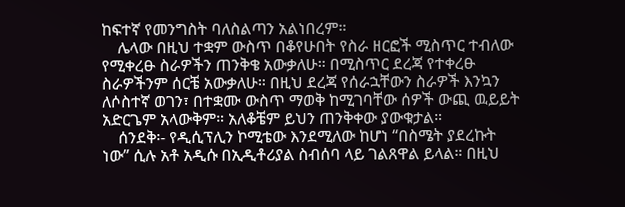ከፍተኛ የመንግስት ባለስልጣን አልነበረም።
    ሌላው በዚህ ተቋም ውስጥ በቆየሁበት የስራ ዘርፎች ሚስጥር ተብለው የሚቀረፁ ስራዎችን ጠንቅቄ አውቃለሁ። በሚስጥር ደረጃ የተቀረፁ ስራዎችንም ሰርቼ አውቃለሁ። በዚህ ደረጃ የሰራኋቸውን ስራዎች እንኳን ለሶስተኛ ወገን፣ በተቋሙ ውስጥ ማወቅ ከሚገባቸው ሰዎች ውጪ ዉይይት አድርጌም አላውቅም። አለቆቼም ይህን ጠንቅቀው ያውቁታል።
    ሰንደቅ፡- የዲሲፕሊን ኮሚቴው እንደሚለው ከሆነ “በስሜት ያደረኩት ነው” ሲሉ አቶ አዲሱ በኢዲቶሪያል ስብሰባ ላይ ገልጸዋል ይላል። በዚህ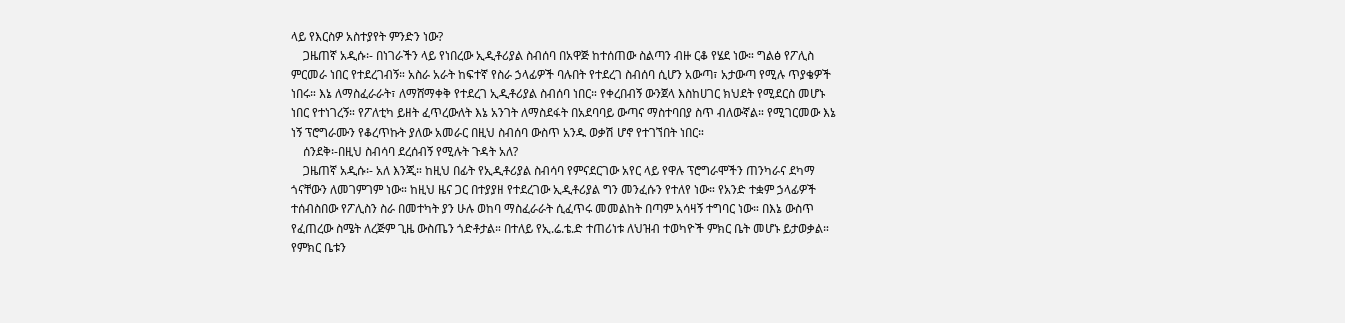ላይ የእርስዎ አስተያየት ምንድን ነው?
    ጋዜጠኛ አዲሱ፡- በነገራችን ላይ የነበረው ኢዲቶሪያል ስብሰባ በአዋጅ ከተሰጠው ስልጣን ብዙ ርቆ የሄደ ነው። ግልፅ የፖሊስ ምርመራ ነበር የተደረገብኝ። አስራ አራት ከፍተኛ የስራ ኃላፊዎች ባሉበት የተደረገ ስብሰባ ሲሆን አውጣ፣ አታውጣ የሚሉ ጥያቄዎች ነበሩ። እኔ ለማስፈራራት፣ ለማሸማቀቅ የተደረገ ኢዲቶሪያል ስብሰባ ነበር። የቀረበብኝ ውንጀላ እስከሀገር ክህደት የሚደርስ መሆኑ ነበር የተነገረኝ። የፖለቲካ ይዘት ፈጥረውለት እኔ አንገት ለማስደፋት በአደባባይ ውጣና ማስተባበያ ስጥ ብለውኛል። የሚገርመው እኔ ነኝ ፕሮግራሙን የቆረጥኩት ያለው አመራር በዚህ ስብሰባ ውስጥ አንዱ ወቃሽ ሆኖ የተገኘበት ነበር።
    ሰንደቅ፡-በዚህ ስብሳባ ደረሰብኝ የሚሉት ጉዳት አለ?
    ጋዜጠኛ አዲሱ፡- አለ እንጂ። ከዚህ በፊት የኢዲቶሪያል ስብሳባ የምናደርገው አየር ላይ የዋሉ ፕሮግራሞችን ጠንካራና ደካማ ጎናቸውን ለመገምገም ነው። ከዚህ ዜና ጋር በተያያዘ የተደረገው ኢዲቶሪያል ግን መንፈሱን የተለየ ነው። የአንድ ተቋም ኃላፊዎች ተሰብስበው የፖሊስን ስራ በመተካት ያን ሁሉ ወከባ ማስፈራራት ሲፈጥሩ መመልከት በጣም አሳዛኝ ተግባር ነው። በእኔ ውስጥ የፈጠረው ስሜት ለረጅም ጊዜ ውስጤን ጎድቶታል። በተለይ የኢ.ሬ.ቴ.ድ ተጠሪነቱ ለህዝብ ተወካዮች ምክር ቤት መሆኑ ይታወቃል። የምክር ቤቱን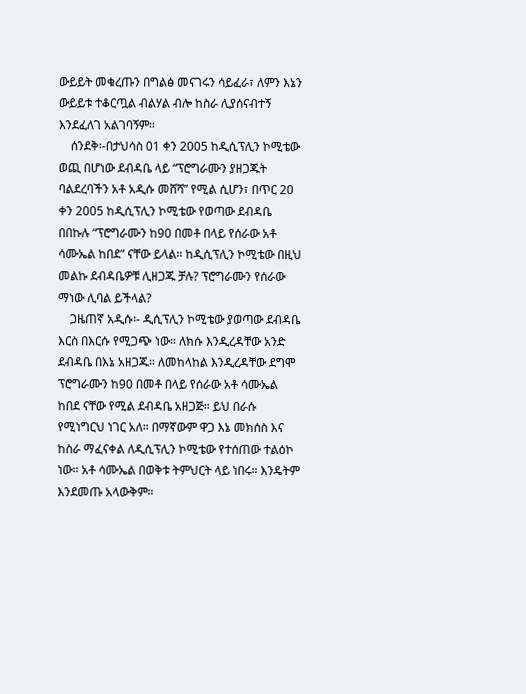ውይይት መቁረጡን በግልፅ መናገሩን ሳይፈራ፣ ለምን እኔን ውይይቱ ተቆርጧል ብልሃል ብሎ ከስራ ሊያሰናብተኝ እንደፈለገ አልገባኝም።
    ሰንደቅ፡-በታህሳስ 01 ቀን 2005 ከዲሲፕሊን ኮሚቴው ወጪ በሆነው ደብዳቤ ላይ “ፕሮግራሙን ያዘጋጁት ባልደረባችን አቶ አዲሱ መሸሻ” የሚል ሲሆን፣ በጥር 20 ቀን 2005 ከዲሲፕሊን ኮሚቴው የወጣው ደብዳቤ በበኩሉ “ፕሮግራሙን ከ90 በመቶ በላይ የሰራው አቶ ሳሙኤል ከበደ” ናቸው ይላል። ከዲሲፕሊን ኮሚቴው በዚህ መልኩ ደብዳቤዎቹ ሊዘጋጁ ቻሉ? ፕሮግራሙን የሰራው ማነው ሊባል ይችላል?
    ጋዜጠኛ አዲሱ፡- ዲሲፕሊን ኮሚቴው ያወጣው ደብዳቤ እርስ በእርሱ የሚጋጭ ነው። ለክሱ እንዲረዳቸው አንድ ደብዳቤ በእኔ አዘጋጁ። ለመከላከል እንዲረዳቸው ደግሞ ፕሮግራሙን ከ90 በመቶ በላይ የሰራው አቶ ሳሙኤል ከበደ ናቸው የሚል ደብዳቤ አዘጋጅ። ይህ በራሱ የሚነግርህ ነገር አለ። በማኛውም ዋጋ እኔ መክሰስ እና ከስራ ማፈናቀል ለዲሲፕሊን ኮሚቴው የተሰጠው ተልዕኮ ነው። አቶ ሳሙኤል በወቅቱ ትምህርት ላይ ነበሩ። እንዴትም እንደመጡ አላውቅም።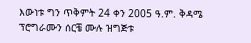እውነቱ ግን ጥቅምት 24 ቀን 2005 ዓ.ም. ቅዳሜ ፕሮግራሙን ሰርቼ ሙሉ ዝግጅቱ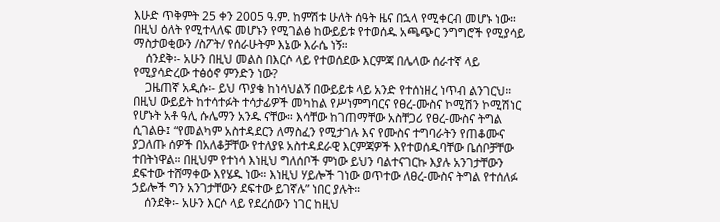እሁድ ጥቅምት 25 ቀን 2005 ዓ.ም. ከምሽቱ ሁለት ሰዓት ዜና በኋላ የሚቀርብ መሆኑ ነው። በዚህ ዕለት የሚተላለፍ መሆኑን የሚገልፅ ከውይይቱ የተወሰዱ አጫጭር ንግግሮች የሚያሳይ ማስታወቂውን /ስፖት/ የሰራሁትም እኔው እራሴ ነኝ።
    ሰንደቅ፡- አሁን በዚህ መልስ በእርሶ ላይ የተወሰደው እርምጃ በሌላው ሰራተኛ ላይ የሚያሳድረው ተፅዕኖ ምንድን ነው?
    ጋዜጠኛ አዲሱ፡- ይህ ጥያቄ ከነሳህልኝ በውይይቱ ላይ አንድ የተሰነዘረ ነጥብ ልንገርህ። በዚህ ውይይት ከተሳተፉት ተሳታፊዎች መካከል የሥነምግባርና የፀረ-ሙስና ኮሚሽን ኮሚሽነር የሆኑት አቶ ዓሊ ሱሌማን አንዱ ናቸው። እሳቸው ከገጠማቸው አስቸጋሪ የፀረ-ሙስና ትግል ሲገልፁ፤ “የመልካም አስተዳደርን ለማስፈን የሚታገሉ እና የሙስና ተግባራትን የጠቆሙና ያጋለጡ ሰዎች በአለቆቻቸው የተለያዩ አስተዳደራዊ እርምጃዎች እየተወሰዱባቸው ቤሰቦቻቸው ተበትነዋል። በዚህም የተነሳ እነዚህ ግለሰቦች ምነው ይህን ባልተናገርኩ እያሉ አንገታቸውን ደፍተው ተሸማቀው እየሄዱ ነው። እነዚህ ሃይሎች ገነው ወጥተው ለፀረ-ሙስና ትግል የተሰለፉ ኃይሎች ግን አንገታቸውን ደፍተው ይገኛሉ” ነበር ያሉት።
    ሰንደቅ፡- አሁን እርሶ ላይ የደረሰውን ነገር ከዚህ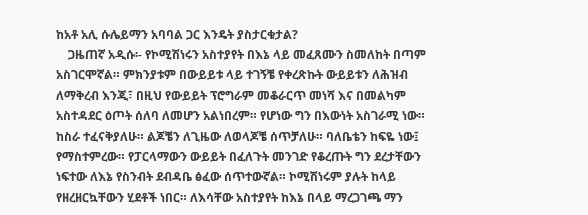ከአቶ አሊ ሱሌይማን አባባል ጋር እንዴት ያስታርቁታል?
    ጋዜጠኛ አዲሱ፡- የኮሚሽነሩን አስተያየት በእኔ ላይ መፈጸሙን ስመለከት በጣም አስገርሞኛል። ምክንያቱም በውይይቱ ላይ ተገኝቼ የቀረጽኩት ውይይቱን ለሕዝብ ለማቅረብ እንጂ፣ በዚህ የውይይት ፕሮግራም መቆራርጥ መነሻ እና በመልካም አስተዳደር ዕጦት ሰለባ ለመሆን አልነበረም። የሆነው ግን በእውነት አስገራሚ ነው። ከስራ ተፈናቅያለሁ። ልጆቼን ለጊዜው ለወላጆቼ ሰጥቻለሁ። ባለቤቴን ከፍዬ ነው፤ የማስተምረው። የፓርላማውን ውይይት በፈለጉት መንገድ የቆረጡት ግን ደረታቸውን ነፍተው ለእኔ የስንብት ደብዳቤ ፅፈው ሰጥተውኛል። ኮሚሽነሩም ያሉት ከላይ የዘረዘርኳቸውን ሂደቶች ነበር። ለእሳቸው አስተያየት ከእኔ በላይ ማረጋገጫ ማን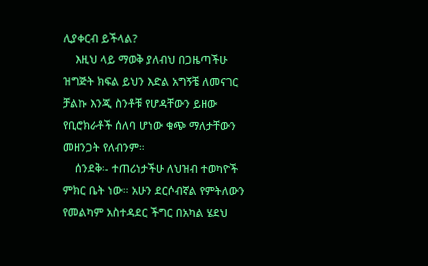ሊያቀርብ ይችላል?
    እዚህ ላይ ማወቅ ያለብህ በጋዜጣችሁ ዝግጅት ክፍል ይህን እድል አግኝቼ ለመናገር ቻልኩ እንጂ ስንቶቹ የሆዳቸውን ይዘው የቢሮክራቶች ሰለባ ሆነው ቁጭ ማለታቸውን መዘንጋት የለብንም።
    ሰንደቅ፡- ተጠሪነታችሁ ለህዝብ ተወካዮች ምክር ቤት ነው። አሁን ደርሶብኛል የምትለውን የመልካም አስተዳደር ችግር በአካል ሄደህ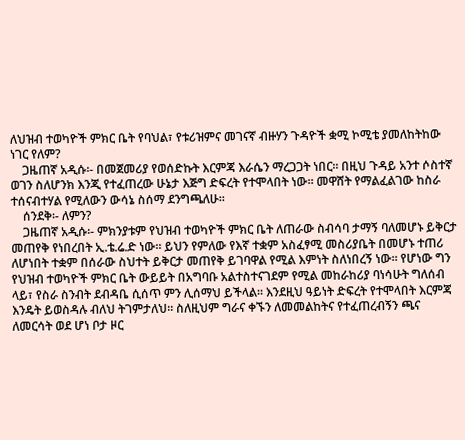ለህዝብ ተወካዮች ምክር ቤት የባህል፣ የቱሪዝምና መገናኛ ብዙሃን ጉዳዮች ቋሚ ኮሚቴ ያመለከትከው ነገር የለም?
    ጋዜጠኛ አዲሱ፡- በመጀመሪያ የወሰድኩት እርምጃ እራሴን ማረጋጋት ነበር። በዚህ ጉዳይ አንተ ሶስተኛ ወገን ስለሆንክ እንጂ የተፈጠረው ሁኔታ እጅግ ድፍረት የተሞላበት ነው። መዋሸት የማልፈልገው ከስራ ተሰናብተሃል የሚለውን ውሳኔ ስሰማ ደንግጫለሁ።
    ሰንደቅ፡- ለምን?
    ጋዜጠኛ አዲሱ፡- ምክንያቱም የህዝብ ተወካዮች ምክር ቤት ለጠራው ስብሳባ ታማኝ ባለመሆኑ ይቅርታ መጠየቅ የነበረበት ኢ.ቴ.ሬ.ድ ነው። ይህን የምለው የእኛ ተቋም አስፈፃሚ መስሪያቤት በመሆኑ ተጠሪ ለሆነበት ተቋም በሰራው ስህተት ይቅርታ መጠየቅ ይገባዋል የሚል እምነት ስለነበረኝ ነው። የሆነው ግን የህዝብ ተወካዮች ምክር ቤት ውይይት በአግባቡ አልተስተናገደም የሚል መከራከሪያ ባነሳሁት ግለሰብ ላይ፣ የስራ ስንብት ደብዳቤ ሲሰጥ ምን ሊሰማህ ይችላል። እንደዚህ ዓይነት ድፍረት የተሞላበት እርምጃ እንዴት ይወስዳሉ ብለህ ትገምታለህ። ስለዚህም ግራና ቀኙን ለመመልከትና የተፈጠረብኝን ጫና ለመርሳት ወደ ሆነ ቦታ ዞር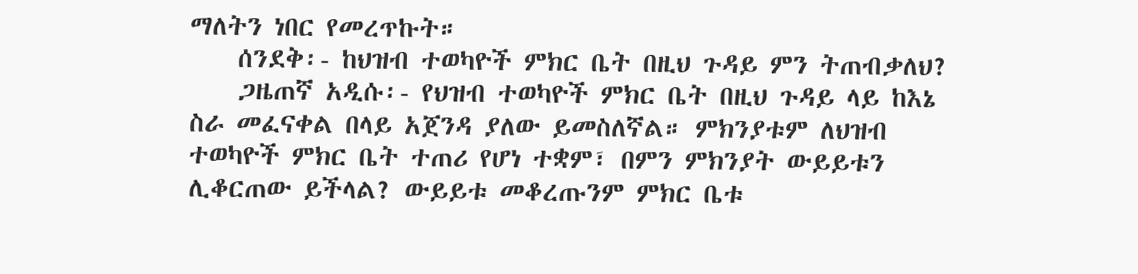ማለትን ነበር የመረጥኩት።
    ሰንደቅ፡- ከህዝብ ተወካዮች ምክር ቤት በዚህ ጉዳይ ምን ትጠብቃለህ?
    ጋዜጠኛ አዲሱ፡- የህዝብ ተወካዮች ምክር ቤት በዚህ ጉዳይ ላይ ከእኔ ስራ መፈናቀል በላይ አጀንዳ ያለው ይመስለኛል። ምክንያቱም ለህዝብ ተወካዮች ምክር ቤት ተጠሪ የሆነ ተቋም፣ በምን ምክንያት ውይይቱን ሊቆርጠው ይችላል? ውይይቱ መቆረጡንም ምክር ቤቱ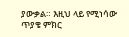ያውቃል። እዚህ ላይ የሚነሳው ጥያቄ ምክር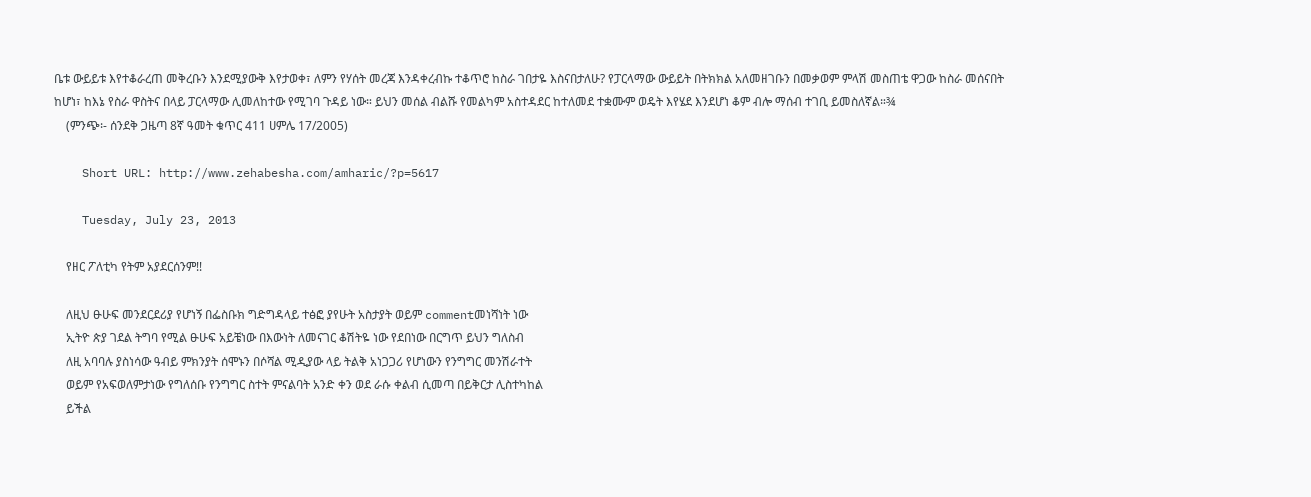ቤቱ ውይይቱ እየተቆራረጠ መቅረቡን እንደሚያውቅ እየታወቀ፣ ለምን የሃሰት መረጃ እንዳቀረብኩ ተቆጥሮ ከስራ ገበታዬ እስናበታለሁ? የፓርላማው ውይይት በትክክል አለመዘገቡን በመቃወም ምላሽ መስጠቴ ዋጋው ከስራ መሰናበት ከሆነ፣ ከእኔ የስራ ዋስትና በላይ ፓርላማው ሊመለከተው የሚገባ ጉዳይ ነው። ይህን መሰል ብልሹ የመልካም አስተዳደር ከተለመደ ተቋሙም ወዴት እየሄደ እንደሆነ ቆም ብሎ ማሰብ ተገቢ ይመስለኛል።¾
    (ምንጭ፡- ሰንደቅ ጋዜጣ 8ኛ ዓመት ቁጥር 411 ሀምሌ 17/2005)

    Short URL: http://www.zehabesha.com/amharic/?p=5617

    Tuesday, July 23, 2013

    የዘር ፖለቲካ የትም አያደርሰንም!!

    ለዚህ ፁሁፍ መንደርደሪያ የሆነኝ በፌስቡክ ግድግዳላይ ተፅፎ ያየሁት አስታያት ወይም commentመነሻነት ነው
    ኢትዮ ጵያ ገደል ትግባ የሚል ፁሁፍ አይቼነው በእውነት ለመናገር ቆሽትዬ ነው የደበነው በርግጥ ይህን ግለስብ
    ለዚ አባባሉ ያስነሳው ዓብይ ምክንያት ሰሞኑን በሶሻል ሚዲያው ላይ ትልቅ አነጋጋሪ የሆነውን የንግግር መንሽራተት
    ወይም የአፍወለምታነው የግለሰቡ የንግግር ስተት ምናልባት አንድ ቀን ወደ ራሱ ቀልብ ሲመጣ በይቅርታ ሊስተካከል
    ይችል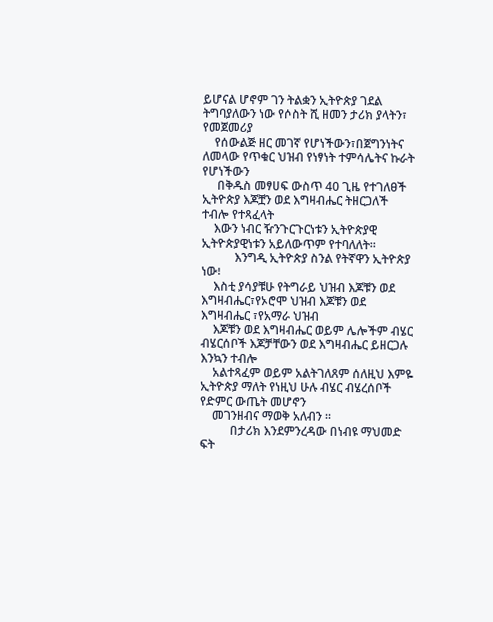ይሆናል ሆኖም ገን ትልቋን ኢትዮጵያ ገደል ትግባያለውን ነው የሶስት ሺ ዘመን ታሪክ ያላትን፣ የመጀመሪያ
    የሰውልጅ ዘር መገኛ የሆነችውን፣በጀግንነትና  ለመላው የጥቁር ህዝብ የነፃነት ተምሳሌትና ኩራት የሆነችውን
     በቅዱስ መፃሀፍ ውስጥ 40 ጊዜ የተገለፀች ኢትዮጵያ እጆቿን ወደ እግዛብሔር ትዘርጋለች ተብሎ የተጻፈላት
    እውን ነብር ዥንጉርጉርነቱን ኢትዮጵያዊ ኢትዮጵያዊነቱን አይለውጥም የተባለለት።
           እንግዲ ኢትዮጵያ ስንል የትኛዋን ኢትዮጵያ ነው፧
    እስቲ ያሳያቹሁ የትግራይ ህዝብ እጆቹን ወደ እግዛብሔር፣የኦሮሞ ህዝብ እጆቹን ወደ እግዛብሔር ፣የአማራ ህዝብ
    እጆቹን ወደ እግዛብሔር ወይም ሌሎችም ብሄር ብሄርሰቦች እጆቻቸውን ወደ እግዛብሔር ይዘርጋሉ እንኳን ተብሎ
    አልተጻፈም ወይም አልትገለጸም ሰለዚህ እምዬ ኢትዮጵያ ማለት የነዚህ ሁሉ ብሄር ብሄረሰቦች የድምር ውጤት መሆኖን
    መገንዘብና ማወቅ አለብን ።
          በታሪክ እንደምንረዳው በነብዩ ማህመድ ፍት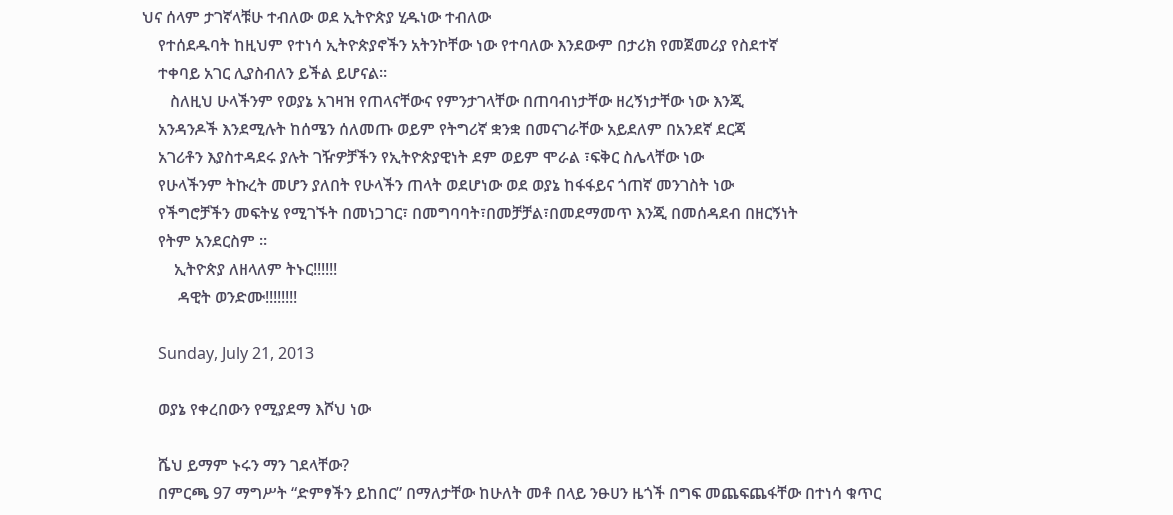ህና ሰላም ታገኛላቹሁ ተብለው ወደ ኢትዮጵያ ሂዱነው ተብለው
    የተሰደዱባት ከዚህም የተነሳ ኢትዮጵያኖችን አትንኮቸው ነው የተባለው እንደውም በታሪክ የመጀመሪያ የስደተኛ
    ተቀባይ አገር ሊያስብለን ይችል ይሆናል።
       ስለዚህ ሁላችንም የወያኔ አገዛዝ የጠላናቸውና የምንታገላቸው በጠባብነታቸው ዘረኝነታቸው ነው እንጂ
    አንዳንዶች እንደሚሉት ከሰሜን ሰለመጡ ወይም የትግሪኛ ቋንቋ በመናገራቸው አይደለም በአንደኛ ደርጃ
    አገሪቶን እያስተዳደሩ ያሉት ገዥዎቻችን የኢትዮጵያዊነት ደም ወይም ሞራል ፣ፍቅር ስሌላቸው ነው
    የሁላችንም ትኩረት መሆን ያለበት የሁላችን ጠላት ወደሆነው ወደ ወያኔ ከፋፋይና ጎጠኛ መንገስት ነው
    የችግሮቻችን መፍትሄ የሚገኙት በመነጋገር፣ በመግባባት፣በመቻቻል፣በመደማመጥ እንጂ በመሰዳደብ በዘርኝነት
    የትም አንደርስም ።
        ኢትዮጵያ ለዘላለም ትኑር!!!!!!
         ዳዊት ወንድሙ!!!!!!!!

    Sunday, July 21, 2013

    ወያኔ የቀረበውን የሚያደማ እሾህ ነው

    ሼህ ይማም ኑሩን ማን ገደላቸው?
    በምርጫ 97 ማግሥት “ድምፃችን ይከበር” በማለታቸው ከሁለት መቶ በላይ ንፁሀን ዜጎች በግፍ መጨፍጨፋቸው በተነሳ ቁጥር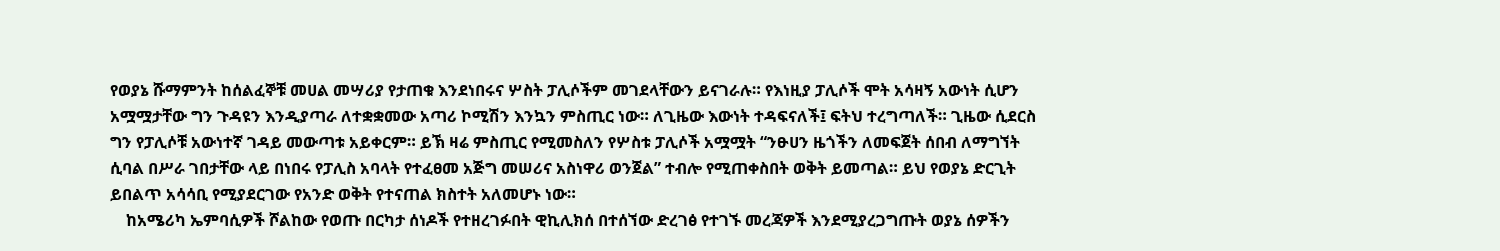የወያኔ ሹማምንት ከሰልፈኞቹ መሀል መሣሪያ የታጠቁ እንደነበሩና ሦስት ፓሊሶችም መገደላቸውን ይናገራሉ። የእነዚያ ፓሊሶች ሞት አሳዛኝ አውነት ሲሆን አሟሟታቸው ግን ጉዳዩን እንዲያጣራ ለተቋቋመው አጣሪ ኮሚሽን እንኳን ምስጢር ነው። ለጊዜው እውነት ተዳፍናለች፤ ፍትህ ተረግጣለች። ጊዜው ሲደርስ ግን የፓሊሶቹ አውነተኛ ገዳይ መውጣቱ አይቀርም። ይኽ ዛሬ ምስጢር የሚመስለን የሦስቱ ፓሊሶች አሟሟት “ንፁሀን ዜጎችን ለመፍጀት ሰበብ ለማግኘት ሲባል በሥራ ገበታቸው ላይ በነበሩ የፓሊስ አባላት የተፈፀመ አጅግ መሠሪና አስነዋሪ ወንጀል” ተብሎ የሚጠቀስበት ወቅት ይመጣል። ይህ የወያኔ ድርጊት ይበልጥ አሳሳቢ የሚያደርገው የአንድ ወቅት የተናጠል ክስተት አለመሆኑ ነው።
    ከአሜሪካ ኤምባሲዎች ሾልከው የወጡ በርካታ ሰነዶች የተዘረገፉበት ዊኪሊክሰ በተሰኘው ድረገፅ የተገኙ መረጃዎች እንደሚያረጋግጡት ወያኔ ሰዎችን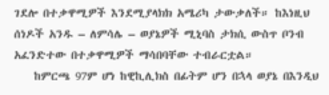ገደሎ በተቃዋሚዎች እንደሚያላክክ አሜሪካ ታውቃለች። ከእነዚህ ሰነዶች አንዱ – ለምሳሌ – ወያኔዎች ሚኒባስ ታክሲ ውስጥ ቦንብ አፈንድተው በተቃዋሚዎች ማሳበባቸው ተብራርቷል።
    ከምርጫ 97ም ሆነ ከዊኪሊክስ በፊትም ሆን በኋላ ወያኔ በእንዲህ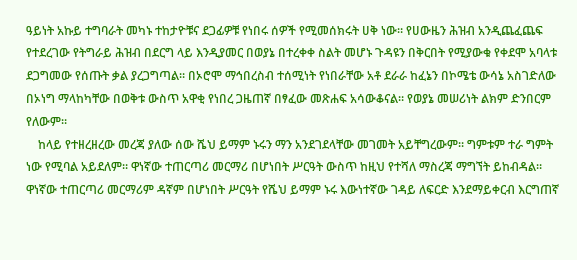ዓይነት አኩይ ተግባራት መካኑ ተከታዮቹና ደጋፊዎቹ የነበሩ ሰዎች የሚመሰክሩት ሀቅ ነው። የሀውዜን ሕዝብ አንዲጨፈጨፍ የተደረገው የትግራይ ሕዝብ በደርግ ላይ እንዲያመር በወያኔ በተረቀቀ ስልት መሆኑ ጉዳዩን በቅርበት የሚያውቁ የቀደሞ አባላቱ ደጋግመው የሰጡት ቃል ያረጋግጣል። በኦሮሞ ማኅበረስብ ተሰሚነት የነበራቸው አቶ ደራራ ከፈኔን በኮሜቴ ውሳኔ አስገድለው በኦነግ ማላከካቸው በወቅቱ ውስጥ አዋቂ የነበረ ጋዜጠኛ በፃፈው መጽሐፍ አሳውቆናል። የወያኔ መሠሪነት ልክም ድንበርም የለውም።
    ከላይ የተዘረዘረው መረጃ ያለው ሰው ሼህ ይማም ኑሩን ማን አንደገደላቸው መገመት አይቸግረውም። ግምቱም ተራ ግምት ነው የሚባል አይደለም። ዋነኛው ተጠርጣሪ መርማሪ በሆነበት ሥርዓት ውስጥ ከዚህ የተሻለ ማስረጃ ማግኘት ይከብዳል። ዋነኛው ተጠርጣሪ መርማሪም ዳኛም በሆነበት ሥርዓት የሼህ ይማም ኑሩ እውነተኛው ገዳይ ለፍርድ እንደማይቀርብ እርግጠኛ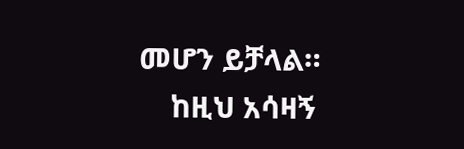መሆን ይቻላል።
    ከዚህ አሳዛኝ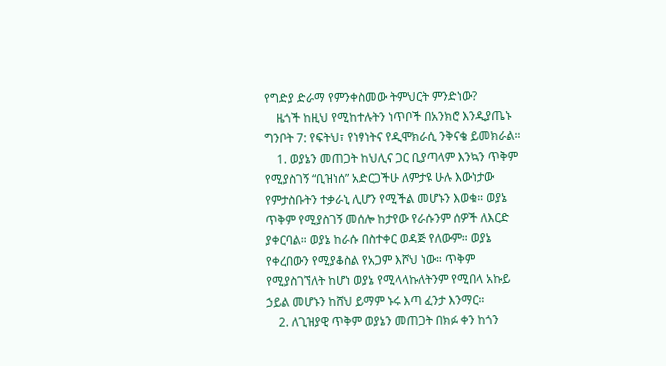የግድያ ድራማ የምንቀስመው ትምህርት ምንድነው?
    ዜጎች ከዚህ የሚከተሉትን ነጥቦች በአንክሮ እንዲያጤኑ ግንቦት 7: የፍትህ፣ የነፃነትና የዲሞክራሲ ንቅናቄ ይመክራል።
    1. ወያኔን መጠጋት ከህሊና ጋር ቢያጣላም እንኳን ጥቅም የሚያስገኝ “ቢዝነሰ” አድርጋችሁ ለምታዩ ሁሉ እውነታው የምታስቡትን ተቃራኒ ሊሆን የሚችል መሆኑን እወቁ። ወያኔ ጥቅም የሚያስገኝ መሰሎ ከታየው የራሱንም ሰዎች ለእርድ ያቀርባል። ወያኔ ከራሱ በስተቀር ወዳጅ የለውም። ወያኔ የቀረበውን የሚያቆስል የአጋም እሾህ ነው። ጥቅም የሚያስገኘለት ከሆነ ወያኔ የሚላላኩለትንም የሚበላ አኩይ ኃይል መሆኑን ከሸህ ይማም ኑሩ እጣ ፈንታ እንማር።
    2. ለጊዝያዊ ጥቅም ወያኔን መጠጋት በክፉ ቀን ከጎን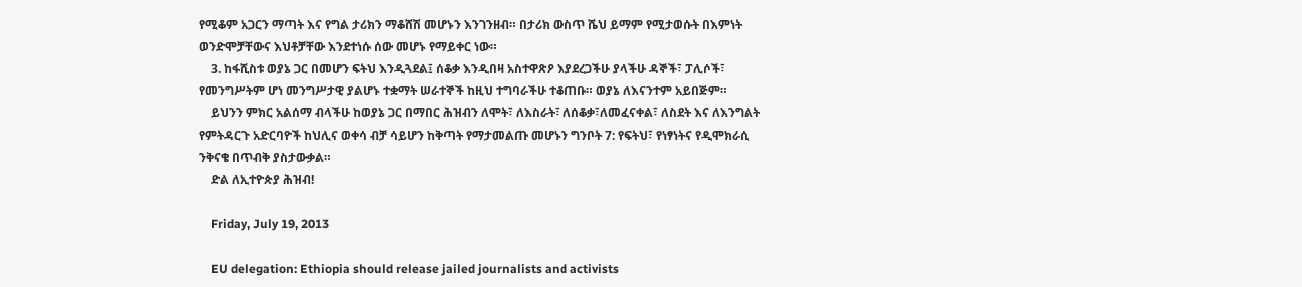የሚቆም አጋርን ማጣት እና የግል ታሪክን ማቆሸሽ መሆኑን እንገንዘብ። በታሪክ ውስጥ ሼህ ይማም የሚታወሱት በእምነት ወንድሞቻቸውና እህቶቻቸው እንደተነሱ ሰው መሆኑ የማይቀር ነው።
    3. ከፋሺስቱ ወያኔ ጋር በመሆን ፍትህ እንዲጓደል፤ ሰቆቃ እንዲበዛ አስተዋጽዖ እያደረጋችሁ ያላችሁ ዳኞች፣ ፓሊሶች፣ የመንግሥትም ሆነ መንግሥታዊ ያልሆኑ ተቋማት ሠራተኞች ከዚህ ተግባራችሁ ተቆጠቡ። ወያኔ ለእናንተም አይበጅም።
    ይህንን ምክር አልሰማ ብላችሁ ከወያኔ ጋር በማበር ሕዝብን ለሞት፣ ለእስራት፣ ለሰቆቃ፣ለመፈናቀል፣ ለስደት እና ለእንግልት የምትዳርጉ አድርባዮች ከህሊና ወቀሳ ብቻ ሳይሆን ከቅጣት የማታመልጡ መሆኑን ግንቦት 7: የፍትህ፣ የነፃነትና የዲሞክራሲ ንቅናቄ በጥብቅ ያስታውቃል።
    ድል ለኢተዮጵያ ሕዝብ!

    Friday, July 19, 2013

    EU delegation: Ethiopia should release jailed journalists and activists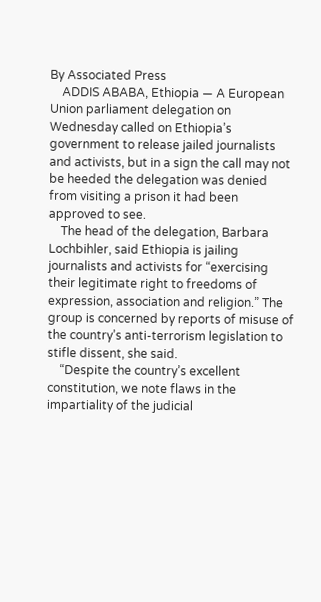By Associated Press
    ADDIS ABABA, Ethiopia — A European Union parliament delegation on Wednesday called on Ethiopia’s government to release jailed journalists and activists, but in a sign the call may not be heeded the delegation was denied from visiting a prison it had been approved to see.
    The head of the delegation, Barbara Lochbihler, said Ethiopia is jailing journalists and activists for “exercising their legitimate right to freedoms of expression, association and religion.” The group is concerned by reports of misuse of the country’s anti-terrorism legislation to stifle dissent, she said.
    “Despite the country’s excellent constitution, we note flaws in the impartiality of the judicial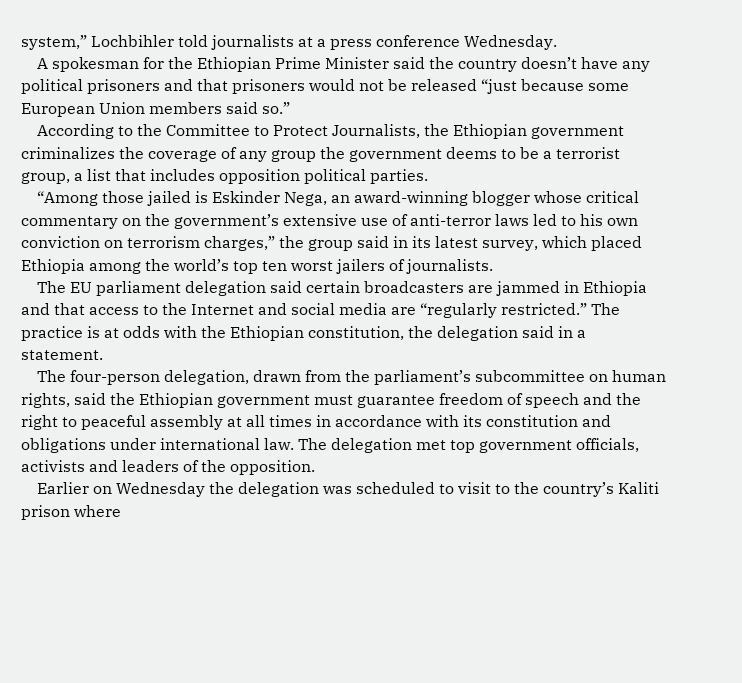system,” Lochbihler told journalists at a press conference Wednesday.
    A spokesman for the Ethiopian Prime Minister said the country doesn’t have any political prisoners and that prisoners would not be released “just because some European Union members said so.”
    According to the Committee to Protect Journalists, the Ethiopian government criminalizes the coverage of any group the government deems to be a terrorist group, a list that includes opposition political parties.
    “Among those jailed is Eskinder Nega, an award-winning blogger whose critical commentary on the government’s extensive use of anti-terror laws led to his own conviction on terrorism charges,” the group said in its latest survey, which placed Ethiopia among the world’s top ten worst jailers of journalists.
    The EU parliament delegation said certain broadcasters are jammed in Ethiopia and that access to the Internet and social media are “regularly restricted.” The practice is at odds with the Ethiopian constitution, the delegation said in a statement.
    The four-person delegation, drawn from the parliament’s subcommittee on human rights, said the Ethiopian government must guarantee freedom of speech and the right to peaceful assembly at all times in accordance with its constitution and obligations under international law. The delegation met top government officials, activists and leaders of the opposition.
    Earlier on Wednesday the delegation was scheduled to visit to the country’s Kaliti prison where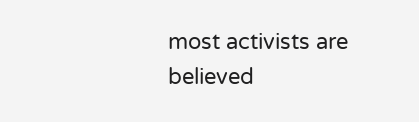most activists are believed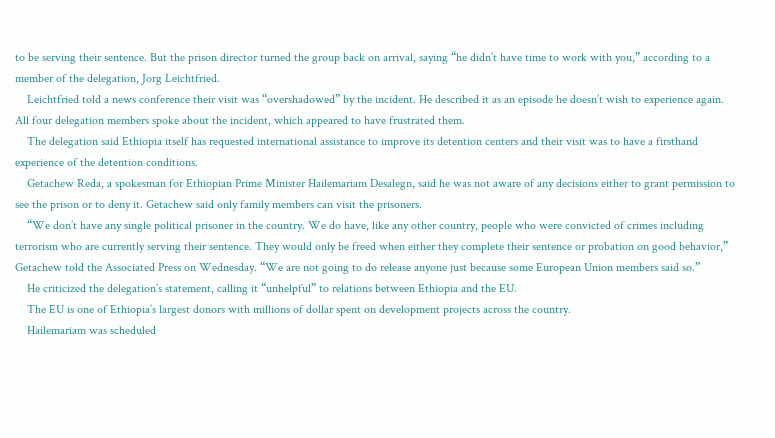to be serving their sentence. But the prison director turned the group back on arrival, saying “he didn’t have time to work with you,” according to a member of the delegation, Jorg Leichtfried.
    Leichtfried told a news conference their visit was “overshadowed” by the incident. He described it as an episode he doesn’t wish to experience again. All four delegation members spoke about the incident, which appeared to have frustrated them.
    The delegation said Ethiopia itself has requested international assistance to improve its detention centers and their visit was to have a firsthand experience of the detention conditions.
    Getachew Reda, a spokesman for Ethiopian Prime Minister Hailemariam Desalegn, said he was not aware of any decisions either to grant permission to see the prison or to deny it. Getachew said only family members can visit the prisoners.
    “We don’t have any single political prisoner in the country. We do have, like any other country, people who were convicted of crimes including terrorism who are currently serving their sentence. They would only be freed when either they complete their sentence or probation on good behavior,” Getachew told the Associated Press on Wednesday. “We are not going to do release anyone just because some European Union members said so.”
    He criticized the delegation’s statement, calling it “unhelpful” to relations between Ethiopia and the EU.
    The EU is one of Ethiopia’s largest donors with millions of dollar spent on development projects across the country.
    Hailemariam was scheduled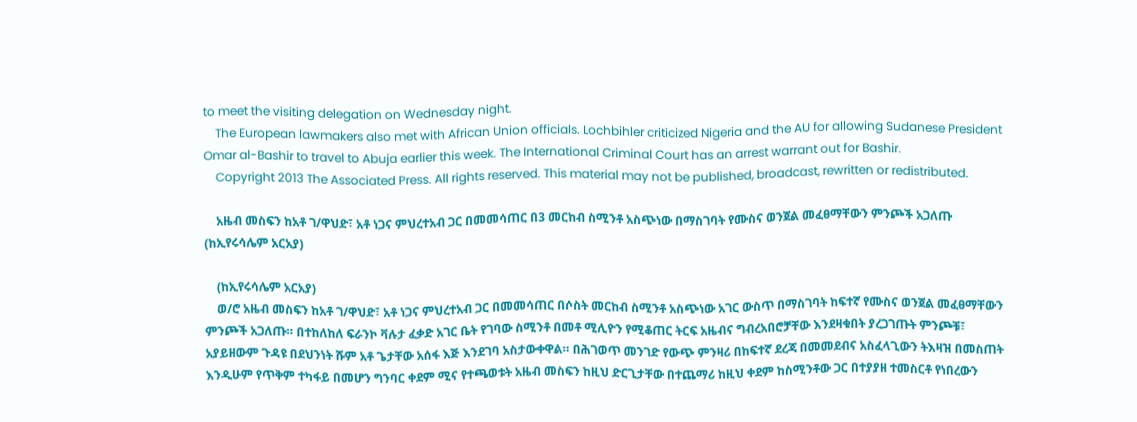to meet the visiting delegation on Wednesday night.
    The European lawmakers also met with African Union officials. Lochbihler criticized Nigeria and the AU for allowing Sudanese President Omar al-Bashir to travel to Abuja earlier this week. The International Criminal Court has an arrest warrant out for Bashir.
    Copyright 2013 The Associated Press. All rights reserved. This material may not be published, broadcast, rewritten or redistributed.

    አዜብ መስፍን ከአቶ ገ/ዋህድ፣ አቶ ነጋና ምህረተአብ ጋር በመመሳጠር በ3 መርከብ ስሚንቶ አስጭነው በማስገባት የሙስና ወንጀል መፈፀማቸውን ምንጮች አጋለጡ (ከኢየሩሳሌም አርአያ)

    (ከኢየሩሳሌም አርአያ)
    ወ/ሮ አዜብ መስፍን ከአቶ ገ/ዋህድ፣ አቶ ነጋና ምህረተአብ ጋር በመመሳጠር በሶስት መርከብ ስሚንቶ አስጭነው አገር ውስጥ በማስገባት ከፍተኛ የሙስና ወንጀል መፈፀማቸውን ምንጮች አጋለጡ። በተከለከለ ፍራንኮ ቫሉታ ፈቃድ አገር ቤት የገባው ስሚንቶ በመቶ ሚሊዮን የሚቆጠር ትርፍ አዜብና ግብረአበሮቻቸው እንደዛቁበት ያረጋገጡት ምንጮቹ፣ አያይዘውም ጉዳዩ በደህንነት ሹም አቶ ጌታቸው አሰፋ እጅ እንደገባ አስታውቀዋል። በሕገወጥ መንገድ የውጭ ምንዛሪ በከፍተኛ ደረጃ በመመደብና አስፈላጊውን ትእዛዝ በመስጠት እንዲሁም የጥቅም ተካፋይ በመሆን ግንባር ቀደም ሚና የተጫወቱት አዜብ መስፍን ከዚህ ድርጊታቸው በተጨማሪ ከዚህ ቀደም ከስሚንቶው ጋር በተያያዘ ተመስርቶ የነበረውን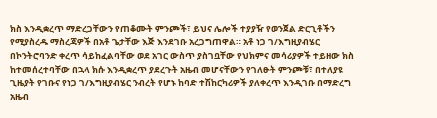ክስ እንዲቋረጥ ማድረጋቸውን የጠቆሙት ምንጮች፣ ይህና ሌሎች ተያያዥ የወንጀል ድርጊቶችን የሚያስረዱ ማስረጃዎች በአቶ ጌታቸው እጅ እንደገቡ አረጋግጠዋል። አቶ ነጋ ገ/እግዚያብሄር በኮንትሮባንድ ቀረጥ ሳይከፈልባቸው ወደ አገር ውስጥ ያስገቧቸው የህክምና መሳሪያዎች ተይዘው ክስ ከተመሰረተባቸው በኋላ ክሱ እንዲቋረጥ ያደረጉት አዜብ መሆናቸውን የገለፁት ምንጮቹ፣ በተለያዩ ጊዜያት የገቡና የነጋ ገ/እግዚያብሄር ንብረት የሆኑ ከባድ ተሽከርካሪዎች ያለቀረጥ እንዲገቡ በማድረግ አዜብ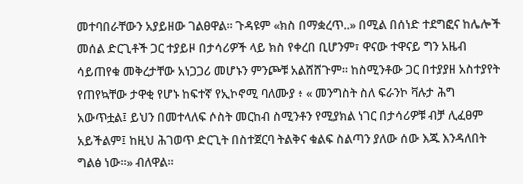መተባበራቸውን አያይዘው ገልፀዋል። ጉዳዩም «ክስ በማቋረጥ..» በሚል በሰነድ ተደግፎና ከሌሎች መሰል ድርጊቶች ጋር ተያይዞ በታሳሪዎች ላይ ክስ የቀረበ ቢሆንም፣ ዋናው ተዋናይ ግን አዜብ ሳይጠየቁ መቅረታቸው አነጋጋሪ መሆኑን ምንጮቹ አልሸሸጉም። ከስሚንቶው ጋር በተያያዘ አስተያየት የጠየኳቸው ታዋቂ የሆኑ ከፍተኛ የኢኮኖሚ ባለሙያ ፥ « መንግስት ስለ ፍራንኮ ቫሉታ ሕግ አውጥቷል፤ ይህን በመተላለፍ ሶስት መርከብ ስሚንቶን የሚያክል ነገር በታሳሪዎቹ ብቻ ሊፈፀም አይችልም፤ ከዚህ ሕገወጥ ድርጊት በስተጀርባ ትልቅና ቁልፍ ስልጣን ያለው ሰው እጁ እንዳለበት ግልፅ ነው።» ብለዋል።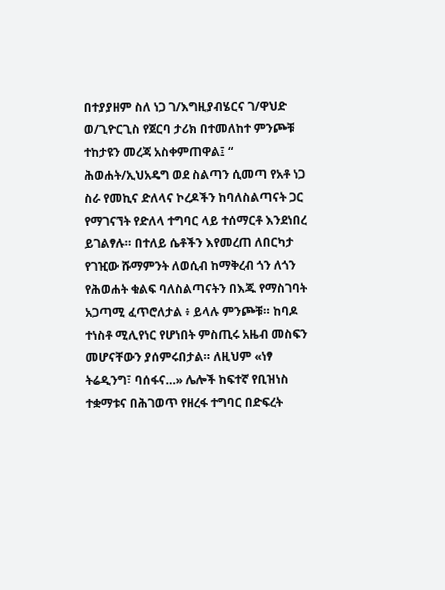በተያያዘም ስለ ነጋ ገ/እግዚያብሄርና ገ/ዋህድ ወ/ጊዮርጊስ የጀርባ ታሪክ በተመለከተ ምንጮቹ ተከታዩን መረጃ አስቀምጠዋል፤ “ ሕወሐት/ኢህአዴግ ወደ ስልጣን ሲመጣ የአቶ ነጋ ስራ የመኪና ድለላና ኮረዶችን ከባለስልጣናት ጋር የማገናኘት የድለላ ተግባር ላይ ተሰማርቶ እንደነበረ ይገልፃሉ። በተለይ ሴቶችን እየመረጠ ለበርካታ የገዢው ሹማምንት ለወሲብ ከማቅረብ ጎን ለጎን የሕወሐት ቁልፍ ባለስልጣናትን በእጁ የማስገባት አጋጣሚ ፈጥሮለታል ፥ ይላሉ ምንጮቹ። ከባዶ ተነስቶ ሚሊየነር የሆነበት ምስጢሩ አዜብ መስፍን መሆናቸውን ያሰምሩበታል። ለዚህም «ነፃ ትሬዲንግ፣ ባሰፋና…» ሌሎች ከፍተኛ የቢዝነስ ተቋማቱና በሕገወጥ የዘረፋ ተግባር በድፍረት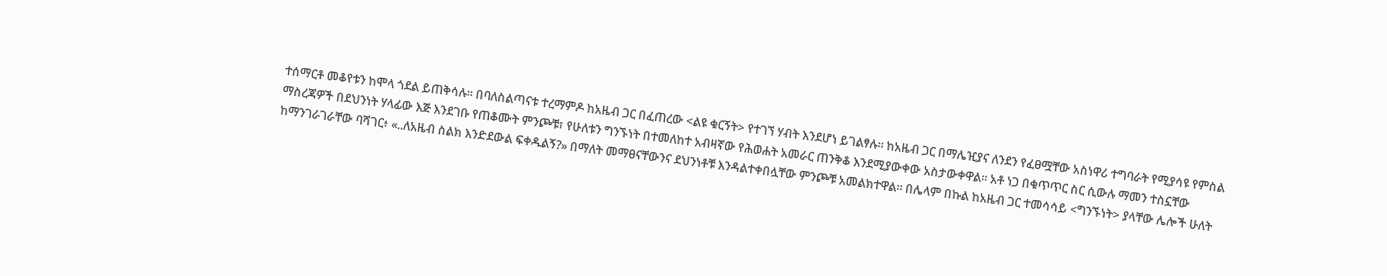ተሰማርቶ መቆየቱን ከሞላ ጎደል ይጠቅሳሉ። በባለስልጣናቱ ተረማምዶ ከአዜብ ጋር በፈጠረው <ልዩ ቁርኝት> የተገኘ ሃብት እንደሆነ ይገልፃሉ። ከአዜብ ጋር በማሌዢያና ለንደን የፈፀሟቸው አስነዋሪ ተግባራት የሚያሳዩ የምስል ማስረጃዎች በደህንነት ሃላፊው እጅ እንደገቡ የጠቆሙት ምንጮቹ፣ የሁለቱን ግንኙነት በተመለከተ አብዛኛው የሕወሐት አመራር ጠንቅቆ እንደሚያውቀው አስታውቀዋል። አቶ ነጋ በቁጥጥር ስር ሲውሉ ማመን ተስኗቸው ከማንገራገራቸው ባሻገር፥ «..ለአዜብ ስልክ እንድደውል ፍቀዱልኝ?» በማለት መማፀናቸውንና ደህንነቶቹ እንዳልተቀበሏቸው ምንጮቹ አመልክተዋል። በሌላም በኩል ከአዜብ ጋር ተመሳሳይ <ግንኙነት> ያላቸው ሌሎች ሁለት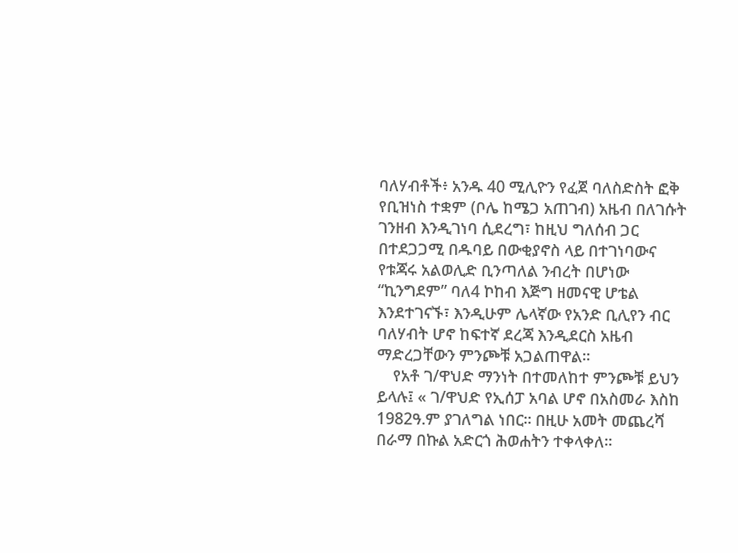ባለሃብቶች፥ አንዱ 40 ሚሊዮን የፈጀ ባለስድስት ፎቅ የቢዝነስ ተቋም (ቦሌ ከሜጋ አጠገብ) አዜብ በለገሱት ገንዘብ እንዲገነባ ሲደረግ፣ ከዚህ ግለሰብ ጋር በተደጋጋሚ በዱባይ በውቂያኖስ ላይ በተገነባውና የቱጃሩ አልወሊድ ቢንጣለል ንብረት በሆነው “ኪንግደም” ባለ4 ኮከብ እጅግ ዘመናዊ ሆቴል እንደተገናኙ፣ እንዲሁም ሌላኛው የአንድ ቢሊየን ብር ባለሃብት ሆኖ ከፍተኛ ደረጃ እንዲደርስ አዜብ ማድረጋቸውን ምንጮቹ አጋልጠዋል።
    የአቶ ገ/ዋህድ ማንነት በተመለከተ ምንጮቹ ይህን ይላሉ፤ « ገ/ዋህድ የኢሰፓ አባል ሆኖ በአስመራ እስከ 1982ዓ.ም ያገለግል ነበር። በዚሁ አመት መጨረሻ በራማ በኩል አድርጎ ሕወሐትን ተቀላቀለ።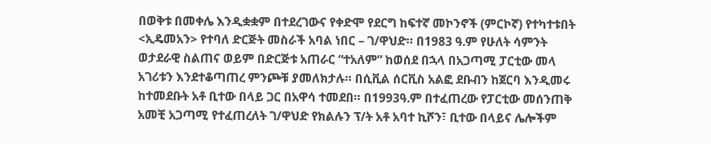በወቅቱ በመቀሌ እንዲቋቋም በተደረገውና የቀድሞ የደርግ ከፍተኛ መኮንኖች (ምርኮኛ) የተካተቱበት <ኢዴመአን> የተባለ ድርጅት መስራች አባል ነበር – ገ/ዋህድ። በ1983 ዓ.ም የሁለት ሳምንት ወታደራዊ ስልጠና ወይም በድርጅቱ አጠራር “ተአለም” ከወሰደ በኋላ በአጋጣሚ ፓርቲው መላ አገሪቱን እንደተቆጣጠረ ምንጮቹ ያመለክታሉ። በሲቪል ሰርቪስ አልፎ ደቡብን ከጀርባ እንዲመሩ ከተመደቡት አቶ ቢተው በላይ ጋር በአዋሳ ተመደበ። በ1993ዓ.ም በተፈጠረው የፓርቲው መሰንጠቅ አመቺ አጋጣሚ የተፈጠረለት ገ/ዋህድ የክልሉን ፕ/ት አቶ አባተ ኪሾን፣ ቢተው በላይና ሌሎችም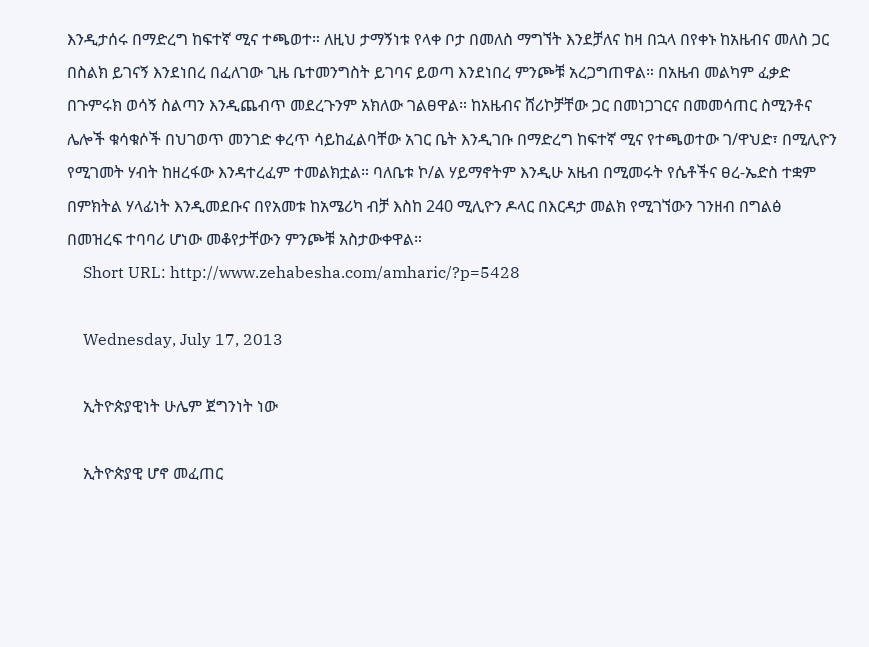እንዲታሰሩ በማድረግ ከፍተኛ ሚና ተጫወተ። ለዚህ ታማኝነቱ የላቀ ቦታ በመለስ ማግኘት እንደቻለና ከዛ በኋላ በየቀኑ ከአዜብና መለስ ጋር በስልክ ይገናኝ እንደነበረ በፈለገው ጊዜ ቤተመንግስት ይገባና ይወጣ እንደነበረ ምንጮቹ አረጋግጠዋል። በአዜብ መልካም ፈቃድ በጉምሩክ ወሳኝ ስልጣን እንዲጨብጥ መደረጉንም አክለው ገልፀዋል። ከአዜብና ሸሪኮቻቸው ጋር በመነጋገርና በመመሳጠር ስሚንቶና ሌሎች ቁሳቁሶች በህገወጥ መንገድ ቀረጥ ሳይከፈልባቸው አገር ቤት እንዲገቡ በማድረግ ከፍተኛ ሚና የተጫወተው ገ/ዋህድ፣ በሚሊዮን የሚገመት ሃብት ከዘረፋው እንዳተረፈም ተመልክቷል። ባለቤቱ ኮ/ል ሃይማኖትም እንዲሁ አዜብ በሚመሩት የሴቶችና ፀረ-ኤድስ ተቋም በምክትል ሃላፊነት እንዲመደቡና በየአመቱ ከአሜሪካ ብቻ እስከ 240 ሚሊዮን ዶላር በእርዳታ መልክ የሚገኘውን ገንዘብ በግልፅ በመዝረፍ ተባባሪ ሆነው መቆየታቸውን ምንጮቹ አስታውቀዋል።
    Short URL: http://www.zehabesha.com/amharic/?p=5428

    Wednesday, July 17, 2013

    ኢትዮጵያዊነት ሁሌም ጀግንነት ነው

    ኢትዮጵያዊ ሆኖ መፈጠር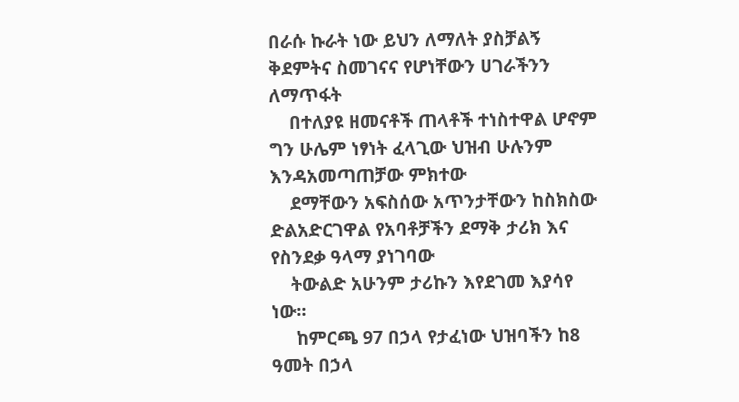በራሱ ኩራት ነው ይህን ለማለት ያስቻልኝ ቅደምትና ስመገናና የሆነቸውን ሀገራችንን ለማጥፋት
    በተለያዩ ዘመናቶች ጠላቶች ተነስተዋል ሆኖም ግን ሁሌም ነፃነት ፈላጊው ህዝብ ሁሉንም እንዳአመጣጠቻው ምክተው
    ደማቸውን አፍስሰው አጥንታቸውን ከስክስው ድልአድርገዋል የአባቶቻችን ደማቅ ታሪክ እና የስንደቃ ዓላማ ያነገባው
    ትውልድ አሁንም ታሪኩን እየደገመ እያሳየ ነው።
     ከምርጫ 97 በኃላ የታፈነው ህዝባችን ከ8 ዓመት በኃላ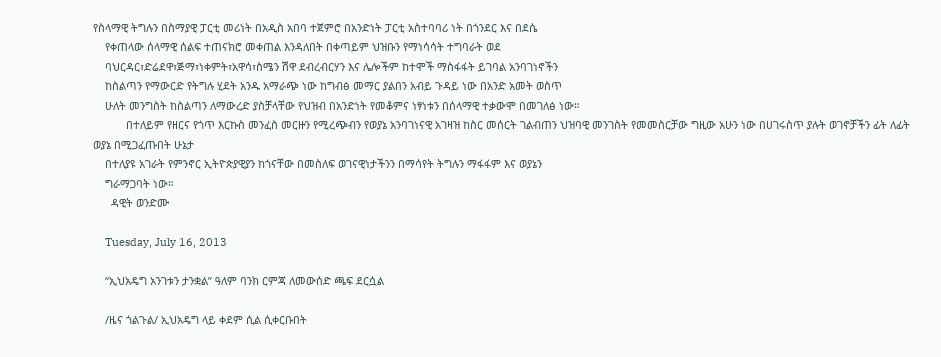የስላማዊ ትግሉን በስማያዊ ፓርቲ መሪነት በአዲስ አበባ ተጀምሮ በአንድነት ፓርቲ አስተባባሪ ነት በጎንደር እና በደሴ
    የቀጠላው ሰላማዊ ሰልፍ ተጠናክሮ መቀጠል እንዳለበት በቀጣይም ህዝቡን የማነሳሳት ተግባራት ወደ
    ባህርዳር፣ድሬደዋ፣ጅማ፣ነቀምት፣አዋሳ፣ስሜን ሽዋ ደብረብርሃን እና ሌሎችም ከተሞች ማስፋፋት ይገባል አንባገነኖችን
    ከስልጣን የማውርድ የትግሉ ሂደት አንዱ አማራጭ ነው ከግብፅ መማር ያልበን አብይ ጉዳይ ነው በአንድ አመት ወስጥ
    ሁለት መንግስት ከስልጣን ለማውረድ ያስቻላቸው የህዝብ በአንድነት የመቆምና ነፃነቱን በሰላማዊ ተቃውሞ በመገለፅ ነው።
           በተለይም የዘርና የጎጥ እርኩስ መንፈስ መርዙን የሚረጭብን የወያኔ አንባገነናዊ አገዛዝ ከስር መሰርት ገልብጠን ህዝባዊ መንገስት የመመስርቻው ግዚው አሁን ነው በሀገሩስጥ ያሉት ወገኖቻችን ፊት ለፊት ወያኔ በሚጋፈጡበት ሁኔታ
    በተለያዩ አገራት የምንኖር ኢትዮጵያዊያን ከጎናቸው በመስለፍ ወገናዊነታችንን በማሳየት ትግሉን ማፋፋም እና ወያኔን
    ግራማጋባት ነው።
      ዳዊት ወንድሙ

    Tuesday, July 16, 2013

    “ኢህአዴግ አንገቱን ታንቋል” ዓለም ባንክ ርምጃ ለመውሰድ ጫፍ ደርሷል

    /ዜና ጎልጉል/ ኢህአዴግ ላይ ቀደም ሲል ሲቀርቡበት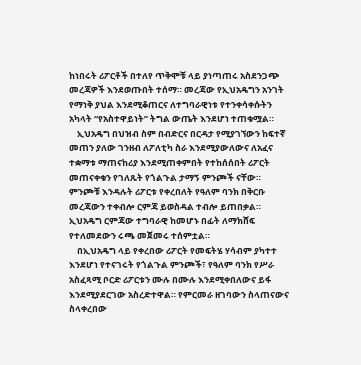ከነበሩት ሪፖርቶች በተለየ ጥቅሞቹ ላይ ያነጣጠሩ አስደንጋጭ መረጃዎች እንደወጡበት ተሰማ። መረጃው የኢህአዴግን አንገት የማነቅ ያህል እንደሚቆጠርና ለተግባራዊነቱ የተንቀሳቀሱትን አካላት “የአስተዋይነት” ትግል ውጤት እንደሆነ ተጠቁሟል።
    ኢህአዴግ በህዝብ ስም በብድርና በርዳታ የሚያገኘውን ከፍተኛ መጠን ያለው ገንዘብ ለፖለቲካ ስራ እንደሚያውለውና ለአፈና ተቋማቱ ማጠናከሪያ እንደሚጠቀምበት የተከሰሰበት ሪፖርት መጠናቀቁን የገለጹት የጎልጉል ታማኝ ምንጮች ናቸው። ምንጮቹ እንዳሉት ሪፖርቱ የቀረበለት የዓለም ባንክ በቅርቡ መረጃውን ተቀብሎ ርምጃ ይወስዳል ተብሎ ይጠበቃል። ኢህአዴግ ርምጃው ተግባራዊ ከመሆኑ በፊት ለማክሸፍ የተለመደውን ሩጫ መጀመሩ ተሰምቷል።
    በኢህአዴግ ላይ የቀረበው ሪፖርት የመፍትሄ ሃሳብም ያካተተ እንደሆነ የተናገሩት የጎልጉል ምንጮች፣ የዓለም ባንክ የሥራ አስፈጻሚ ቦርድ ሪፖርቱን ሙሉ በሙሉ እንደሚቀበለውና ይፋ እንደሚያደርገው አስረድተዋል። የምርመራ ዘገባውን ስላጠናውና ስላቀረበው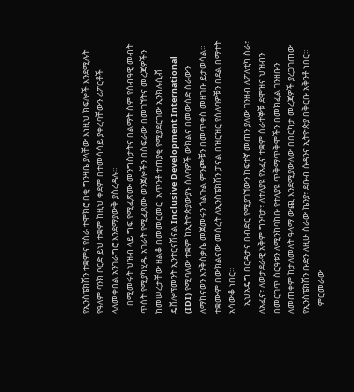የኢንስፔክሽን ተቋምና የስራ ተሞክሮ በቂ ግንዛቤ ያላቸው እነዚህ ክፍሎች እንደሚሉት የዓለም ባንክ ቦርድ ይህ ተቋም ከዚህ ቀደም በተመሳሳይ ያቀረባቸውን ሪፖርቶች ላለመቀበል አንገራግሮ እንደማያውቅ ያስረዳሉ።
    በሚመሩት ህዝብ ላይ ግፍ የሚፈጽሙ መንግስታትና በልማት ስም የሰብዓዊ መብት ጥሰት የሚያካሂዱ አገራት የሚፈጸሙ ወንጀሎችን በስፍራው በመገኘትና መረጃዎችን ከመሠረታቸው ዘልቆ በመመርመር  አጥንቶ ተጠያቂ የሚያደርገው ኢንክሉሲቭ ዴቨሎፕመንት ኢንተርናሽናል Inclusive Development International (IDI) የሚባለው ተቋም ከኢትዮጵያውያኑ ሰለባዎች ውክልና በመውሰድ ስራውን ለማከናወን እንቅስቃሴ መጀመሩን ጎልጉል ምንጮቹን በመጥቀስ መዘገቡ ይታወሳል። ተቋሙም በውክልናው መሰረት ለኢንስፔክሽን ፓናል በዝርዝር የሰለባዎቹን በደል በማተት አሳውቆ ነበር።
    ኢህአዴግ በርዳታና በብድር የሚያገኘውን ከፍተኛ መጠን ያለው ገንዘብ ለፖለቲካ ስራ፣ ለአፈና፣ ለወታደራዊ አቅም ግንባታ፣ ለተለያዩ የአፈና ተቋም ሰራተኞቹ ደሞዝና ህዝብን በመርገጥ ስርዓቱን ለሚንከባከቡ የተለያዩ ጥቅማጥቅሞችን በመክፈል ገንዘቡን ለመጠቀም ከታለመለት ዓላማ ውጪ እንደሚያውለው በበርካታ መረጃዎች ያረጋገጠው የኢንስፔክሽን ቡድን ለዚሁ ስራው ኬንያ፣ ደቡብ ሱዳንና ኢትዮጵያ በቅርቡ አቅንቶ ነበር።
    ምርመራው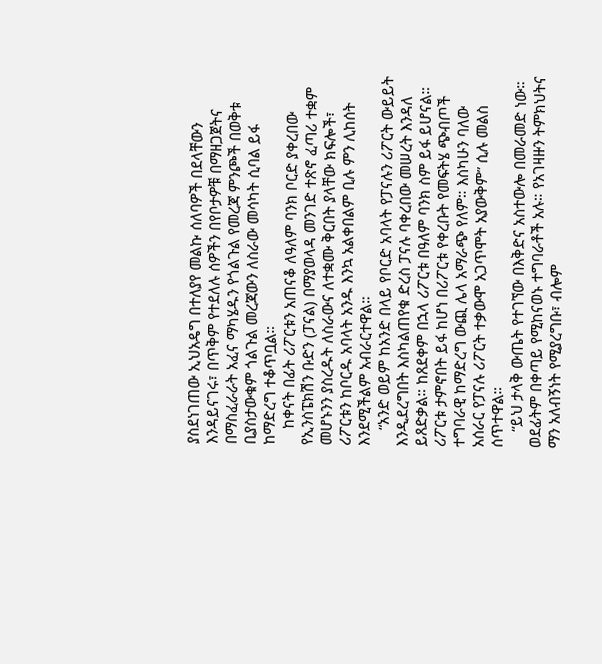ያስደነገጠው ኢህአዴግ በተለያየ መልኩ ሰለባዎች በደላቸውን እንዳይናገሩ፣ በጥቅም የተደለሉ ሰዎችን በየቦታዎቹ በማዘጋጀትና በማስፈራራት አፈና ማካሄዱን የጎልጉል የመረጃ ምንጮች በወቅቱ ቢያስታውቁም ጎልጉል መረጃውን ለስራው መሳካት ሲባል ይፋ ከማድረግ ተቆጥቧል።
    ከቀናት በፊት ሪፖርቱን አጠናቆ ለዓለም ባንክ ቦርድ ያቀረበው የኢንስፔክሽን ቡድን (ፓናል) በማያወላዳ መንገድ ተጽኖ ፈጣሪ ተቋም መሆኑንን ያስረዱት ለስራውና ለተቋሙ ቅርበት ያላቸው ክፍሎች፣ ሪፖርቱን ከቦርዱ አባላት አንዱ እንኳ አልቀበልም ቢሉ ምን ሊከሰት እንደሚችልም አብራርተዋል።
    “አንድ ወይም ከአንድ በላይ የቦርድ አባላት የፓናሉን ሪፖርት ውይይት እንዲደረግበት እስካልጠየቁ ድረስ ፓናሉ ባቀረበው መሠረት እንዳለ ይጸድቃል። ከጸደቀም በኋላ ሪፖርቱ በዓለም ባንክ ስም ይፋ ይሆናል። ሪፖርቱ ታምኖበት ይፋ ከሆነ በሪፖርቱ የቀረቡት የመፍትሄ ጭብጦች ተግባራዊ ከማድረግ ውጪ ሌላ አማራጭ የለም። እስካሁን ባለው አሰራር የፓናሉ ሪፖርት ተቃውሞ አጋጥሞት አያውቅም” ሲሉ መልስ ሰጥተዋል።
    “ይህ ታላቅ ውጤት የተገኘው በእቅድና አስተውሎ በመራመድ ነው። ወደፊትም በቀጣይ የሚከናወኑ ተግባራቶች አሉ። የአገዛዙን ትምክህትና ማን አለብኝነት የሚያረግቡ፣ ብሎም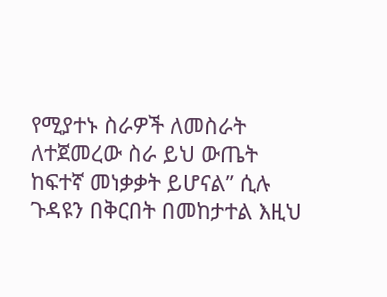የሚያተኑ ስራዎች ለመስራት ለተጀመረው ስራ ይህ ውጤት ከፍተኛ መነቃቃት ይሆናል” ሲሉ ጉዳዩን በቅርበት በመከታተል እዚህ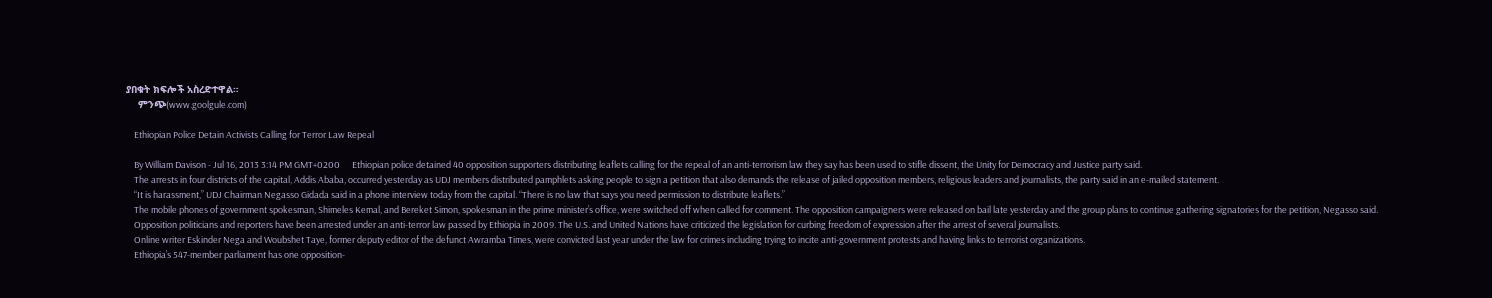ያበቁት ክፍሎች አስረድተዋል።
    ምንጭ(www.goolgule.com)

    Ethiopian Police Detain Activists Calling for Terror Law Repeal

    By William Davison - Jul 16, 2013 3:14 PM GMT+0200      Ethiopian police detained 40 opposition supporters distributing leaflets calling for the repeal of an anti-terrorism law they say has been used to stifle dissent, the Unity for Democracy and Justice party said.
    The arrests in four districts of the capital, Addis Ababa, occurred yesterday as UDJ members distributed pamphlets asking people to sign a petition that also demands the release of jailed opposition members, religious leaders and journalists, the party said in an e-mailed statement.
    “It is harassment,” UDJ Chairman Negasso Gidada said in a phone interview today from the capital. “There is no law that says you need permission to distribute leaflets.”
    The mobile phones of government spokesman, Shimeles Kemal, and Bereket Simon, spokesman in the prime minister’s office, were switched off when called for comment. The opposition campaigners were released on bail late yesterday and the group plans to continue gathering signatories for the petition, Negasso said.
    Opposition politicians and reporters have been arrested under an anti-terror law passed by Ethiopia in 2009. The U.S. and United Nations have criticized the legislation for curbing freedom of expression after the arrest of several journalists.
    Online writer Eskinder Nega and Woubshet Taye, former deputy editor of the defunct Awramba Times, were convicted last year under the law for crimes including trying to incite anti-government protests and having links to terrorist organizations.
    Ethiopia’s 547-member parliament has one opposition-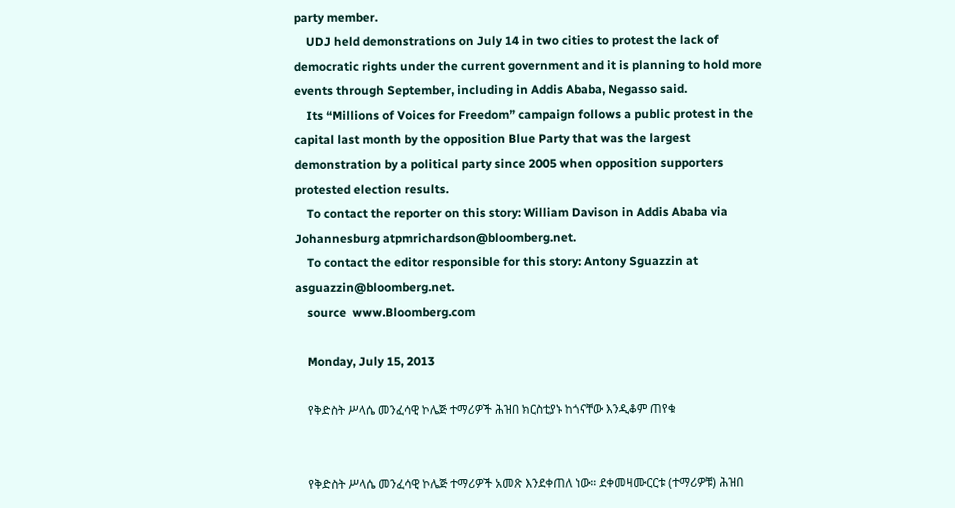party member.
    UDJ held demonstrations on July 14 in two cities to protest the lack of democratic rights under the current government and it is planning to hold more events through September, including in Addis Ababa, Negasso said.
    Its “Millions of Voices for Freedom” campaign follows a public protest in the capital last month by the opposition Blue Party that was the largest demonstration by a political party since 2005 when opposition supporters protested election results.
    To contact the reporter on this story: William Davison in Addis Ababa via Johannesburg atpmrichardson@bloomberg.net.
    To contact the editor responsible for this story: Antony Sguazzin at asguazzin@bloomberg.net.
    source  www.Bloomberg.com

    Monday, July 15, 2013

    የቅድስት ሥላሴ መንፈሳዊ ኮሌጅ ተማሪዎች ሕዝበ ክርስቲያኑ ከጎናቸው እንዲቆም ጠየቁ


    የቅድስት ሥላሴ መንፈሳዊ ኮሌጅ ተማሪዎች አመጽ እንደቀጠለ ነው። ደቀመዛሙርርቱ (ተማሪዎቹ) ሕዝበ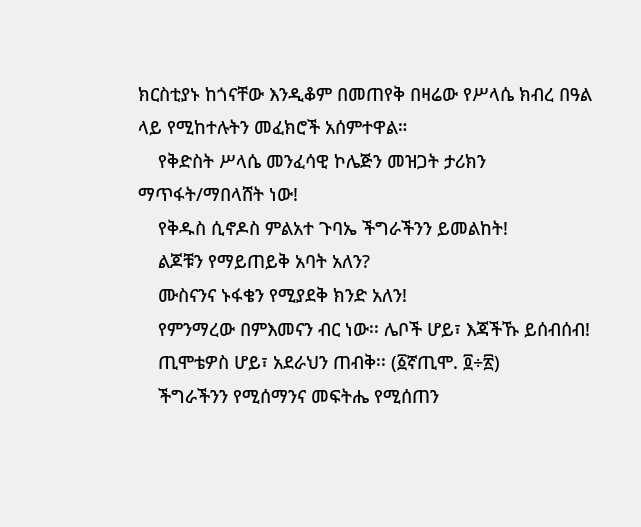ክርስቲያኑ ከጎናቸው እንዲቆም በመጠየቅ በዛሬው የሥላሴ ክብረ በዓል ላይ የሚከተሉትን መፈክሮች አሰምተዋል።
    የቅድስት ሥላሴ መንፈሳዊ ኮሌጅን መዝጋት ታሪክን ማጥፋት/ማበላሸት ነው!
    የቅዱስ ሲኖዶስ ምልአተ ጉባኤ ችግራችንን ይመልከት!
    ልጆቹን የማይጠይቅ አባት አለን?
    ሙስናንና ኑፋቄን የሚያደቅ ክንድ አለን!
    የምንማረው በምእመናን ብር ነው፡፡ ሌቦች ሆይ፣ እጃችኹ ይሰብሰብ!
    ጢሞቴዎስ ሆይ፣ አደራህን ጠብቅ፡፡ (፩ኛጢሞ. ፬÷፳)
    ችግራችንን የሚሰማንና መፍትሔ የሚሰጠን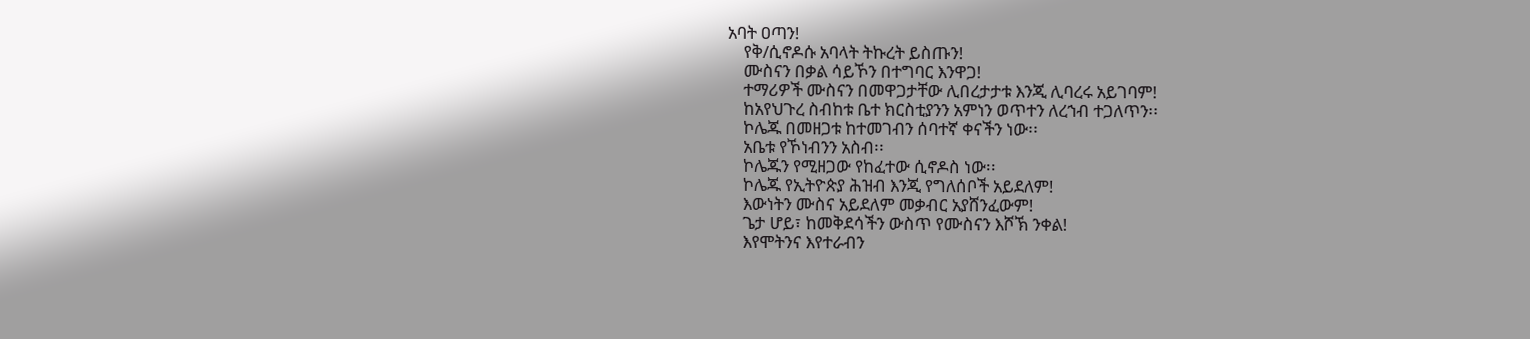አባት ዐጣን!
    የቅ/ሲኖዶሱ አባላት ትኩረት ይስጡን!
    ሙስናን በቃል ሳይኾን በተግባር እንዋጋ!
    ተማሪዎች ሙስናን በመዋጋታቸው ሊበረታታቱ እንጂ ሊባረሩ አይገባም!
    ከአየህጉረ ስብከቱ ቤተ ክርስቲያንን አምነን ወጥተን ለረኀብ ተጋለጥን፡፡
    ኮሌጁ በመዘጋቱ ከተመገብን ሰባተኛ ቀናችን ነው፡፡
    አቤቱ የኾነብንን አስብ፡፡
    ኮሌጁን የሚዘጋው የከፈተው ሲኖዶስ ነው፡፡
    ኮሌጁ የኢትዮጵያ ሕዝብ እንጂ የግለሰቦች አይደለም!
    እውነትን ሙስና አይደለም መቃብር አያሸንፈውም!
    ጌታ ሆይ፣ ከመቅደሳችን ውስጥ የሙስናን እሾኽ ንቀል!
    እየሞትንና እየተራብን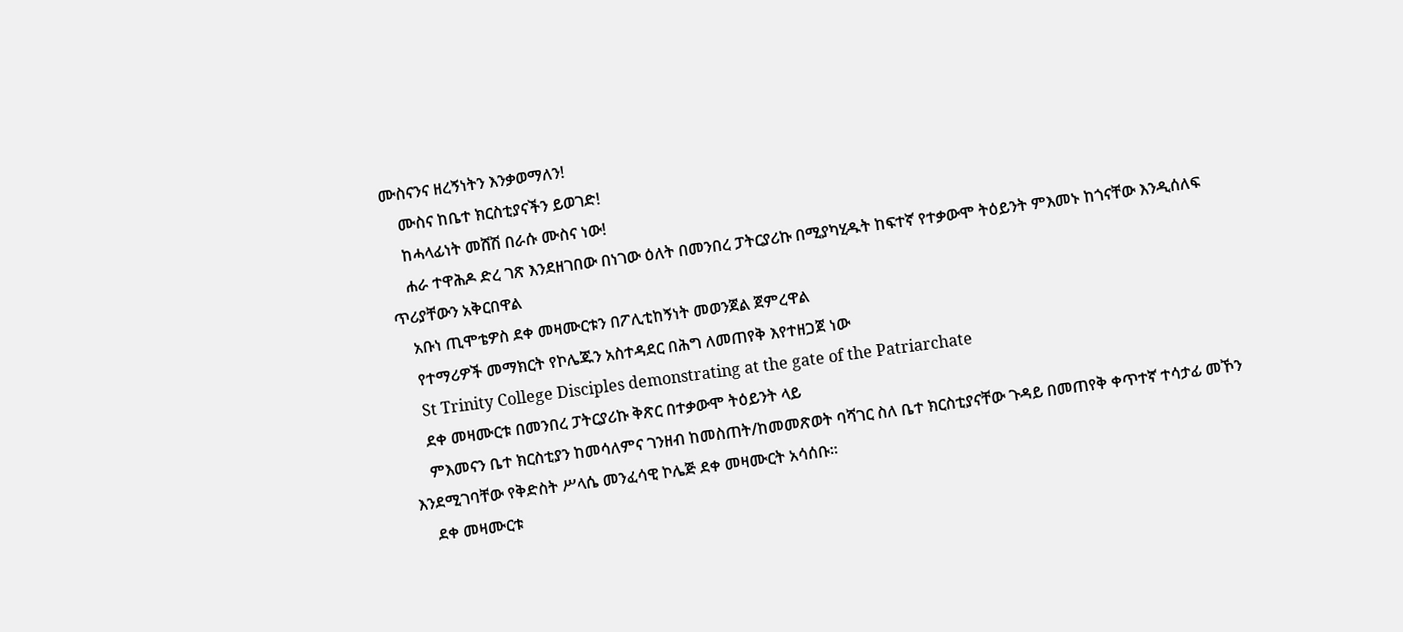ሙስናንና ዘረኝነትን እንቃወማለን!
    ሙስና ከቤተ ክርስቲያናችን ይወገድ!
    ከሓላፊነት መሸሽ በራሱ ሙስና ነው!
    ሐራ ተዋሕዶ ድረ ገጽ እንደዘገበው በነገው ዕለት በመንበረ ፓትርያሪኩ በሚያካሂዱት ከፍተኛ የተቃውሞ ትዕይንት ምእመኑ ከጎናቸው እንዲሰለፍ ጥሪያቸውን አቅርበዋል
    አቡነ ጢሞቴዎስ ደቀ መዛሙርቱን በፖሊቲከኝነት መወንጀል ጀምረዋል
    የተማሪዎች መማክርት የኮሌጁን አስተዳደር በሕግ ለመጠየቅ እየተዘጋጀ ነው
    St Trinity College Disciples demonstrating at the gate of the Patriarchate
    ደቀ መዛሙርቱ በመንበረ ፓትርያሪኩ ቅጽር በተቃውሞ ትዕይንት ላይ
    ምእመናን ቤተ ክርስቲያን ከመሳለምና ገንዘብ ከመስጠት/ከመመጽወት ባሻገር ስለ ቤተ ክርስቲያናቸው ጉዳይ በመጠየቅ ቀጥተኛ ተሳታፊ መኾን እንደሚገባቸው የቅድስት ሥላሴ መንፈሳዊ ኮሌጅ ደቀ መዛሙርት አሳሰቡ፡፡
    ደቀ መዛሙርቱ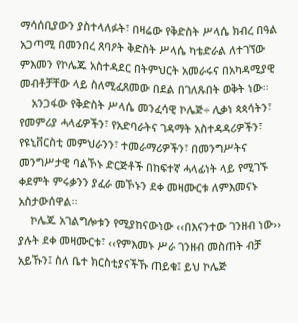ማሳሰቢያውን ያስተላለፉት፣ በዛሬው የቅድስት ሥላሴ ክብረ በዓል አጋጣሚ በመንበረ ጸባዖት ቅድስት ሥላሴ ካቴድራል ለተገኘው ምእመን የኮሌጁ አስተዳደር በትምህርት አመራሩና በአካዳሚያዊ መብቶቻቸው ላይ ስለሚፈጸመው በደል በገለጹበት ወቅት ነው፡፡
    አንጋፋው የቅድስት ሥላሴ መንፈሳዊ ኮሌጅ÷ ሊቃነ ጳጳሳትን፣ የመምሪያ ሓላፊዎችን፣ የአድባራትና ገዳማት አስተዳዳሪዎችን፣ የዩኒቨርስቲ መምህራንን፣ ተመራማሪዎችን፣ በመንግሥትና መንግሥታዊ ባልኾኑ ድርጅቶች በከፍተኛ ሓላፊነት ላይ የሚገኙ ቀደምት ምሩቃንን ያፈራ መኾኑን ደቀ መዛሙርቱ ለምእመናኑ አስታውሰዋል፡፡
    ኮሌጁ አገልግሎቱን የሚያከናውነው ‹‹በእናንተው ገንዘብ ነው›› ያሉት ደቀ መዛሙርቱ፣ ‹‹የምእመኑ ሥራ ገንዘብ መስጠት ብቻ አይኹን፤ ስለ ቤተ ክርስቲያናችኹ ጠይቁ፤ ይህ ኮሌጅ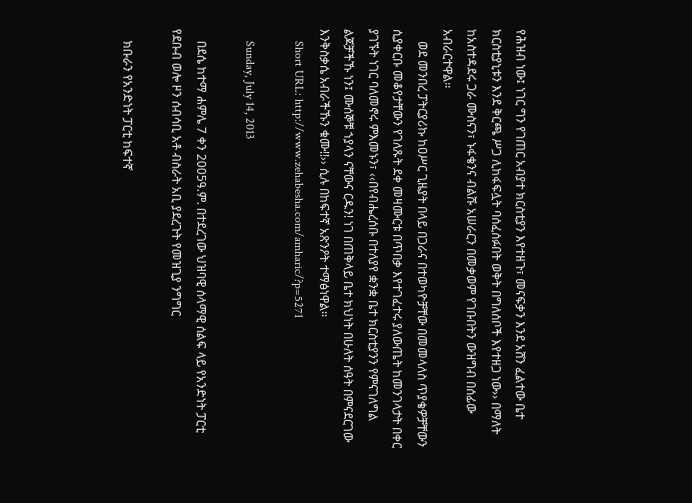የሕዝብ ነው፤ ነገር ግን የገጠር አብያተ ክርስቲያን እየተዘጉ፣ መናፍቃን እንደ አሸን ፈልተው ቤተ ክርስቲያኒቱን እንደ ቅርጫ ሥጋ ሊከፋፍሏት ባሰፈሰፉበት ወቅት በግለሰቦች እየተዘጋ ነው›› በማለት ከአስተዳደሩ ጋራ ሙስናን፣ ኑፋቄንና ብልሹ አሠራርን በመቃወም የገቡበትን ውዝግብ በሰፊው አብራርተዋል፡፡
    ወደ መንበረ ፓትርያሪኩ ከዐሥር ጊዜያት በላይ በጋራና በተወካዮቻቸው በመመላለስ ጥያቄዎቻቸውን ሲያቀርቡ መቆየታቸውን የገለጹት ደቀ መዛሙርቱ በጥበቃ እየተገፈተሩ ያለውጤት ከመንገላታት በቀር ያገኙት ነገር ባለመኖሩ ምእመኑን፣ ‹‹በየብሔረሰቡ በተለያየ ቋንቋ ቤተ ክርስቲያንን የምናገለግል ልጆቻችኹ ነን፤ ሙሰኞቹ ኀያላን ናቸውና ርዱን! ነገ በጠቅላይ ቤተ ክህነት በሁለት ሰዓት በምናደርገው እንቅስቃሴ አብራችኹን ቁሙ!!›› ሲሉ በከፍተኛ አጽንዖት ተማፅነዋል፡፡
    Short URL: http://www.zehabesha.com/amharic/?p=5271

    Sunday, July 14, 2013

    በደሴ ከተማ ሐምሌ 7 ቀን 2005ዓ.ም. በተደረገው ህዝባዊ ሰላማዊ ሰልፍ ላይ የአንድነት ፓርቲ የደቡብ ወሎ ዞን ሰብሳቢ አቶ ብስራት አቢ ያደረጉት የመዝጊያ ንግግር

    ክቡራን የአንድነት ፓርቲ ከፍተኛ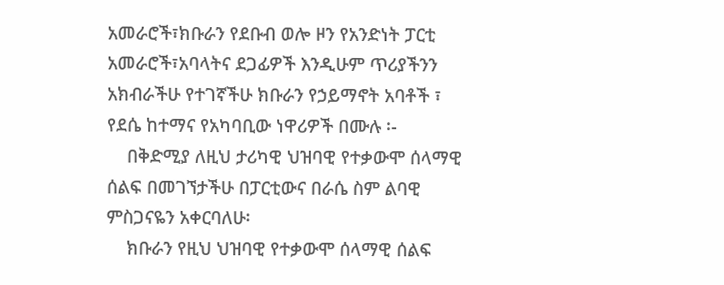አመራሮች፣ክቡራን የደቡብ ወሎ ዞን የአንድነት ፓርቲ አመራሮች፣አባላትና ደጋፊዎች እንዲሁም ጥሪያችንን አክብራችሁ የተገኛችሁ ክቡራን የኃይማኖት አባቶች ፣ የደሴ ከተማና የአካባቢው ነዋሪዎች በሙሉ ፡-
    በቅድሚያ ለዚህ ታሪካዊ ህዝባዊ የተቃውሞ ሰላማዊ ሰልፍ በመገኘታችሁ በፓርቲውና በራሴ ስም ልባዊ ምስጋናዬን አቀርባለሁ፡
    ክቡራን የዚህ ህዝባዊ የተቃውሞ ሰላማዊ ሰልፍ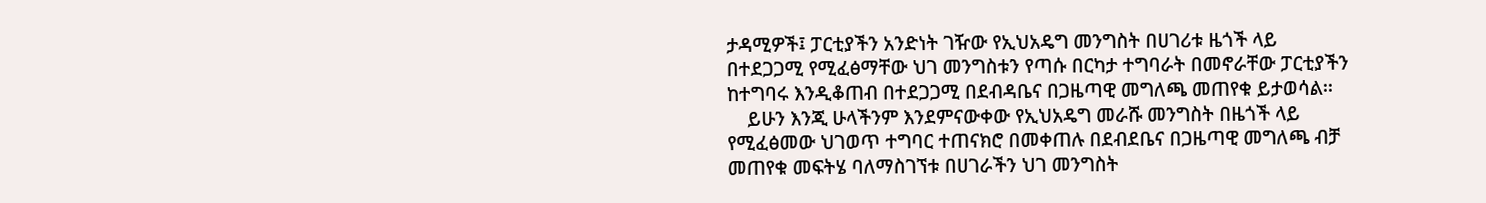ታዳሚዎች፤ ፓርቲያችን አንድነት ገዥው የኢህአዴግ መንግስት በሀገሪቱ ዜጎች ላይ በተደጋጋሚ የሚፈፅማቸው ህገ መንግስቱን የጣሱ በርካታ ተግባራት በመኖራቸው ፓርቲያችን ከተግባሩ እንዲቆጠብ በተደጋጋሚ በደብዳቤና በጋዜጣዊ መግለጫ መጠየቁ ይታወሳል፡፡
    ይሁን እንጂ ሁላችንም እንደምናውቀው የኢህአዴግ መራሹ መንግስት በዜጎች ላይ የሚፈፅመው ህገወጥ ተግባር ተጠናክሮ በመቀጠሉ በደብደቤና በጋዜጣዊ መግለጫ ብቻ መጠየቁ መፍትሄ ባለማስገኘቱ በሀገራችን ህገ መንግስት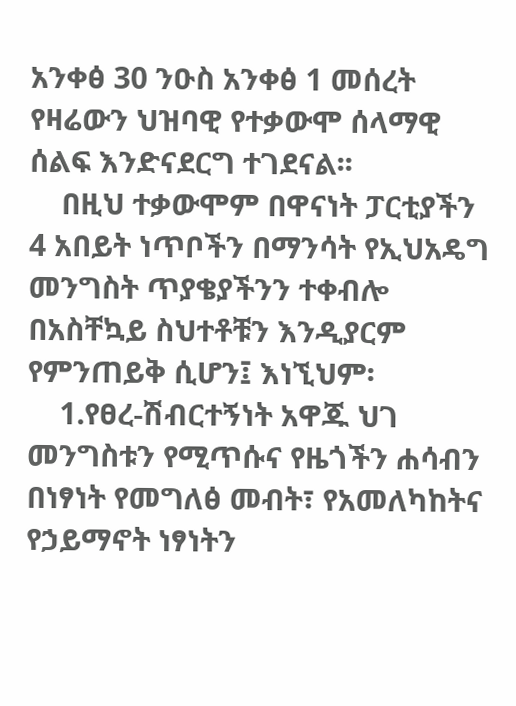አንቀፅ 30 ንዑስ አንቀፅ 1 መሰረት የዛሬውን ህዝባዊ የተቃውሞ ሰላማዊ ሰልፍ እንድናደርግ ተገደናል፡፡
    በዚህ ተቃውሞም በዋናነት ፓርቲያችን 4 አበይት ነጥቦችን በማንሳት የኢህአዴግ መንግስት ጥያቄያችንን ተቀብሎ በአስቸኳይ ስህተቶቹን እንዲያርም የምንጠይቅ ሲሆን፤ እነኚህም፡
    1.የፀረ-ሽብርተኝነት አዋጁ ህገ መንግስቱን የሚጥሱና የዜጎችን ሐሳብን በነፃነት የመግለፅ መብት፣ የአመለካከትና የኃይማኖት ነፃነትን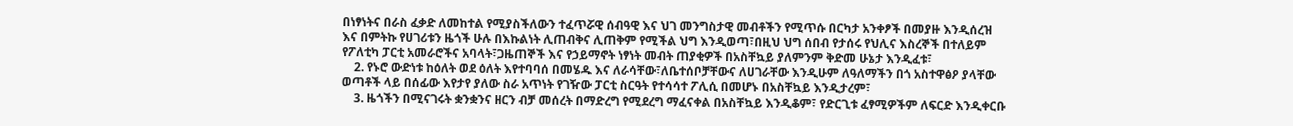በነፃነትና በራስ ፈቃድ ለመከተል የሚያስችለውን ተፈጥሯዊ ሰብዓዊ እና ህገ መንግስታዊ መብቶችን የሚጥሱ በርካታ አንቀፆች በመያዙ እንዲሰረዝ እና በምትኩ የሀገሪቱን ዜጎች ሁሉ በእኩልነት ሊጠብቅና ሊጠቅም የሚችል ህግ እንዲወጣ፣በዚህ ህግ ሰበብ የታሰሩ የህሊና እስረኞች በተለይም የፖለቲካ ፓርቲ አመራሮችና አባላት፣ጋዜጠኞች እና የኃይማኖት ነፃነት መብት ጠያቂዎች በአስቸኳይ ያለምንም ቅድመ ሁኔታ እንዲፈቱ፣
    2. የኑሮ ውድነቱ ከዕለት ወደ ዕለት እየተባባሰ በመሄዱ እና ለራሳቸው፣ለቤተሰቦቻቸውና ለሀገራቸው እንዲሁም ለዓለማችን በጎ አስተዋፅዖ ያላቸው ወጣቶች ላይ በሰፊው እየታየ ያለው ስራ አጥነት የገዥው ፓርቲ ስርዓት የተሳሳተ ፖሊሲ በመሆኑ በአስቸኳይ እንዲታረም፣
    3. ዜጎችን በሚናገሩት ቋንቋንና ዘርን ብቻ መሰረት በማድረግ የሚደረግ ማፈናቀል በአስቸኳይ እንዲቆም፣ የድርጊቱ ፈፃሚዎችም ለፍርድ እንዲቀርቡ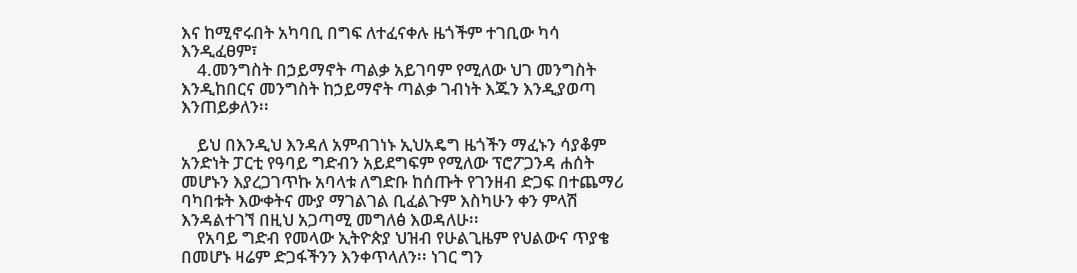እና ከሚኖሩበት አካባቢ በግፍ ለተፈናቀሉ ዜጎችም ተገቢው ካሳ እንዲፈፀም፣
    4.መንግስት በኃይማኖት ጣልቃ አይገባም የሚለው ህገ መንግስት እንዲከበርና መንግስት ከኃይማኖት ጣልቃ ገብነት እጁን እንዲያወጣ እንጠይቃለን፡፡

    ይህ በእንዲህ እንዳለ አምብገነኑ ኢህአዴግ ዜጎችን ማፈኑን ሳያቆም አንድነት ፓርቲ የዓባይ ግድብን አይደግፍም የሚለው ፕሮፖጋንዳ ሐሰት መሆኑን እያረጋገጥኩ አባላቱ ለግድቡ ከሰጡት የገንዘብ ድጋፍ በተጨማሪ ባካበቱት እውቀትና ሙያ ማገልገል ቢፈልጉም እስካሁን ቀን ምላሽ እንዳልተገኘ በዚህ አጋጣሚ መግለፅ እወዳለሁ፡፡
    የአባይ ግድብ የመላው ኢትዮጵያ ህዝብ የሁልጊዜም የህልውና ጥያቄ በመሆኑ ዛሬም ድጋፋችንን እንቀጥላለን፡፡ ነገር ግን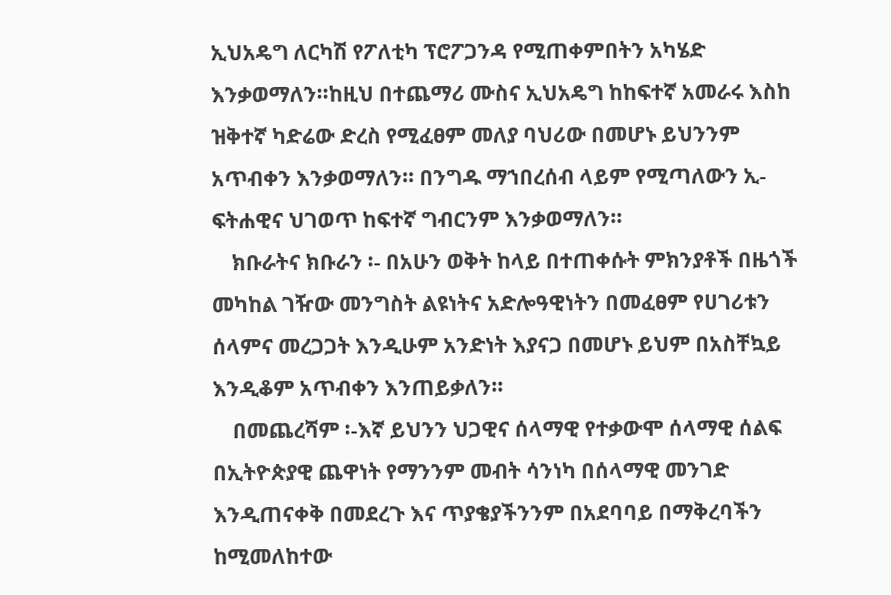ኢህአዴግ ለርካሽ የፖለቲካ ፕሮፖጋንዳ የሚጠቀምበትን አካሄድ እንቃወማለን፡፡ከዚህ በተጨማሪ ሙስና ኢህአዴግ ከከፍተኛ አመራሩ እስከ ዝቅተኛ ካድሬው ድረስ የሚፈፀም መለያ ባህሪው በመሆኑ ይህንንም አጥብቀን እንቃወማለን፡፡ በንግዱ ማኀበረሰብ ላይም የሚጣለውን ኢ-ፍትሐዊና ህገወጥ ከፍተኛ ግብርንም እንቃወማለን፡፡
    ክቡራትና ክቡራን ፡- በአሁን ወቅት ከላይ በተጠቀሱት ምክንያቶች በዜጎች መካከል ገዥው መንግስት ልዩነትና አድሎዓዊነትን በመፈፀም የሀገሪቱን ሰላምና መረጋጋት እንዲሁም አንድነት እያናጋ በመሆኑ ይህም በአስቸኳይ እንዲቆም አጥብቀን እንጠይቃለን፡፡
    በመጨረሻም ፡-እኛ ይህንን ህጋዊና ሰላማዊ የተቃውሞ ሰላማዊ ሰልፍ በኢትዮጵያዊ ጨዋነት የማንንም መብት ሳንነካ በሰላማዊ መንገድ እንዲጠናቀቅ በመደረጉ እና ጥያቄያችንንም በአደባባይ በማቅረባችን ከሚመለከተው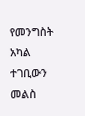የመንግስት አካል ተገቢውን መልስ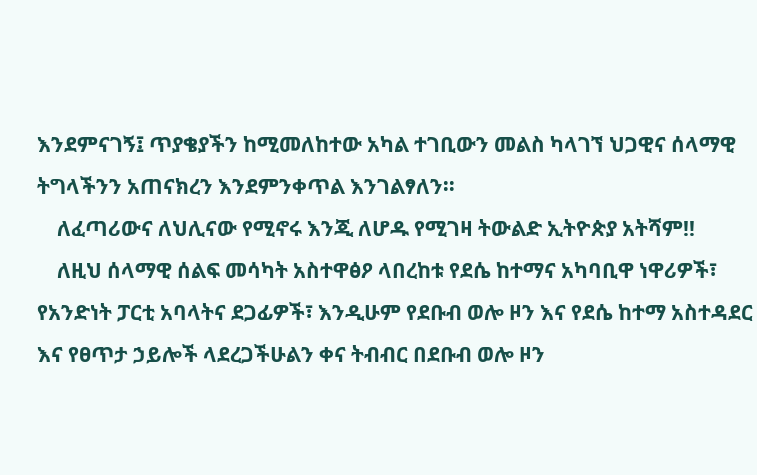እንደምናገኝ፤ ጥያቄያችን ከሚመለከተው አካል ተገቢውን መልስ ካላገኘ ህጋዊና ሰላማዊ ትግላችንን አጠናክረን እንደምንቀጥል እንገልፃለን፡፡
    ለፈጣሪውና ለህሊናው የሚኖሩ እንጂ ለሆዱ የሚገዛ ትውልድ ኢትዮጵያ አትሻም!!
    ለዚህ ሰላማዊ ሰልፍ መሳካት አስተዋፅዖ ላበረከቱ የደሴ ከተማና አካባቢዋ ነዋሪዎች፣ የአንድነት ፓርቲ አባላትና ደጋፊዎች፣ እንዲሁም የደቡብ ወሎ ዞን እና የደሴ ከተማ አስተዳደር እና የፀጥታ ኃይሎች ላደረጋችሁልን ቀና ትብብር በደቡብ ወሎ ዞን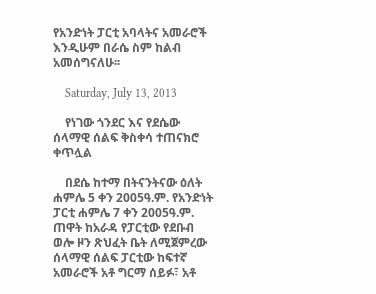የአንድነት ፓርቲ አባላትና አመራሮች እንዲሁም በራሴ ስም ከልብ አመሰግናለሁ፡፡

    Saturday, July 13, 2013

    የነገው ጎንደር እና የደሴው ሰላማዊ ሰልፍ ቅስቀሳ ተጠናክሮ ቀጥሏል

    በደሴ ከተማ በትናንትናው ዕለት ሐምሌ 5 ቀን 2005ዓ.ም. የአንድነት ፓርቲ ሐምሌ 7 ቀን 2005ዓ.ም. ጠዋት ከአራዳ የፓርቲው የደቡብ ወሎ ዞን ጽህፈት ቤት ለሚጀምረው ሰላማዊ ሰልፍ ፓርቲው ከፍተኛ አመራሮች አቶ ግርማ ሰይፉ፣ አቶ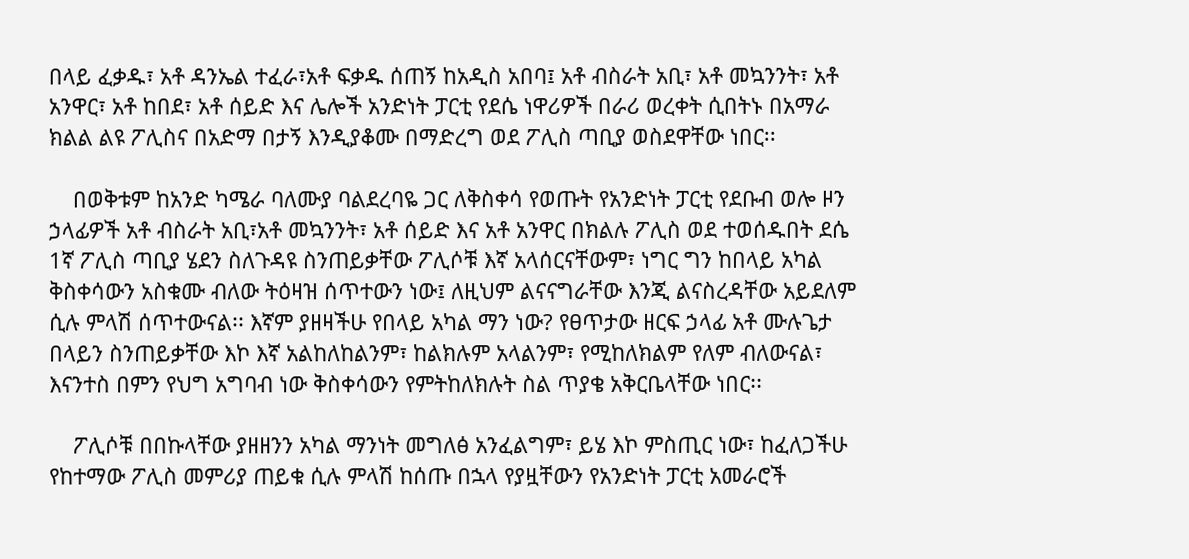በላይ ፈቃዱ፣ አቶ ዳንኤል ተፈራ፣አቶ ፍቃዱ ሰጠኝ ከአዲስ አበባ፤ አቶ ብስራት አቢ፣ አቶ መኳንንት፣ አቶ አንዋር፣ አቶ ከበደ፣ አቶ ሰይድ እና ሌሎች አንድነት ፓርቲ የደሴ ነዋሪዎች በራሪ ወረቀት ሲበትኑ በአማራ ክልል ልዩ ፖሊስና በአድማ በታኝ እንዲያቆሙ በማድረግ ወደ ፖሊስ ጣቢያ ወስደዋቸው ነበር፡፡

    በወቅቱም ከአንድ ካሜራ ባለሙያ ባልደረባዬ ጋር ለቅስቀሳ የወጡት የአንድነት ፓርቲ የደቡብ ወሎ ዞን ኃላፊዎች አቶ ብስራት አቢ፣አቶ መኳንንት፣ አቶ ሰይድ እና አቶ አንዋር በክልሉ ፖሊስ ወደ ተወሰዱበት ደሴ 1ኛ ፖሊስ ጣቢያ ሄደን ስለጉዳዩ ስንጠይቃቸው ፖሊሶቹ እኛ አላሰርናቸውም፣ ነግር ግን ከበላይ አካል ቅስቀሳውን አስቁሙ ብለው ትዕዛዝ ሰጥተውን ነው፤ ለዚህም ልናናግራቸው እንጂ ልናስረዳቸው አይደለም ሲሉ ምላሽ ሰጥተውናል፡፡ እኛም ያዘዛችሁ የበላይ አካል ማን ነው? የፀጥታው ዘርፍ ኃላፊ አቶ ሙሉጌታ በላይን ስንጠይቃቸው እኮ እኛ አልከለከልንም፣ ከልክሉም አላልንም፣ የሚከለክልም የለም ብለውናል፣ እናንተስ በምን የህግ አግባብ ነው ቅስቀሳውን የምትከለክሉት ስል ጥያቄ አቅርቤላቸው ነበር፡፡

    ፖሊሶቹ በበኩላቸው ያዘዘንን አካል ማንነት መግለፅ አንፈልግም፣ ይሄ እኮ ምስጢር ነው፣ ከፈለጋችሁ የከተማው ፖሊስ መምሪያ ጠይቁ ሲሉ ምላሽ ከሰጡ በኋላ የያዟቸውን የአንድነት ፓርቲ አመራሮች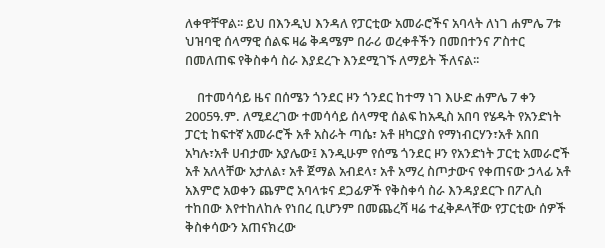ለቀዋቸዋል፡፡ ይህ በእንዲህ እንዳለ የፓርቲው አመራሮችና አባላት ለነገ ሐምሌ 7ቱ ህዝባዊ ሰላማዊ ሰልፍ ዛሬ ቅዳሜም በራሪ ወረቀቶችን በመበተንና ፖስተር በመለጠፍ የቅስቀሳ ስራ እያደረጉ እንደሚገኙ ለማይት ችለናል፡፡

    በተመሳሳይ ዜና በሰሜን ጎንደር ዞን ጎንደር ከተማ ነገ እሁድ ሐምሌ 7 ቀን 2005ዓ.ም. ለሚደረገው ተመሳሳይ ሰላማዊ ሰልፍ ከአዲስ አበባ የሄዱት የአንድነት ፓርቲ ከፍተኛ አመራሮች አቶ አስራት ጣሴ፣ አቶ ዘካርያስ የማነብርሃን፣አቶ አበበ አካሉ፣አቶ ሀብታሙ አያሌው፤ እንዲሁም የሰሜ ጎንደር ዞን የአንድነት ፓርቲ አመራሮች አቶ አለላቸው አታለል፣ አቶ ጀማል አብደላ፣ አቶ አማረ ስጦታውና የቀጠናው ኃላፊ አቶ አእምሮ አወቀን ጨምሮ አባላቱና ደጋፊዎች የቅስቀሳ ስራ እንዳያደርጉ በፖሊስ ተከበው እየተከለከሉ የነበረ ቢሆንም በመጨረሻ ዛሬ ተፈቅዶላቸው የፓርቲው ሰዎች ቅስቀሳውን አጠናክረው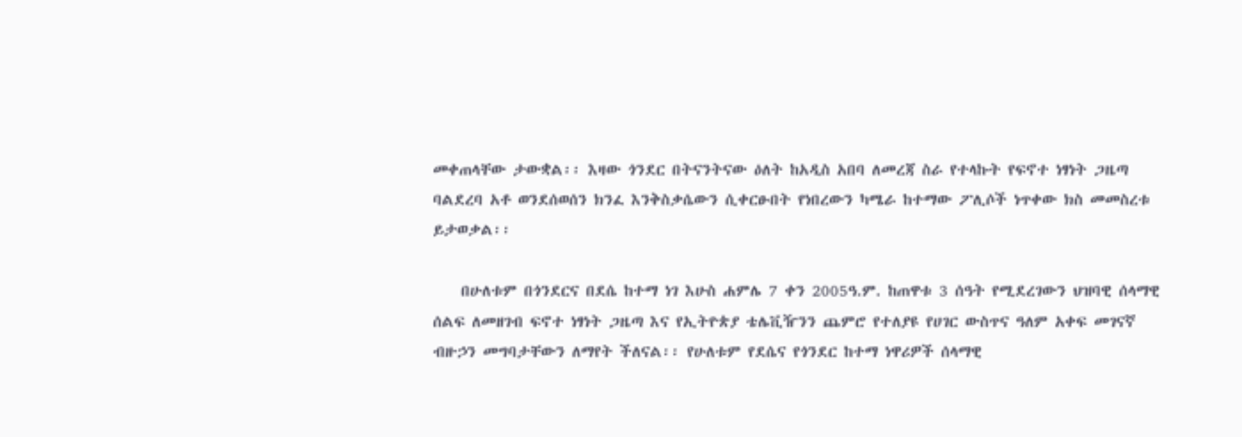መቀጠላቸው ታውቋል፡፡ እዛው ጎንደር በትናንትናው ዕለት ከአዲስ አበባ ለመረጃ ስራ የተላኩት የፍኖተ ነፃነት ጋዜጣ ባልደረባ አቶ ወንደሰወሰን ክንፈ እንቅስቃሴውን ሲቀርፁበት የነበረውን ካሜራ ከተማው ፖሊሶች ነጥቀው ክስ መመስረቱ ይታወቃል፡፡

    በሁለቱም በጎንደርና በደሴ ከተማ ነገ እሁስ ሐምሌ 7 ቀን 2005ዓ.ም. ከጠዋቱ 3 ሰዓት የሚደረገውን ህዝባዊ ሰላማዊ ሰልፍ ለመዘገብ ፍኖተ ነፃነት ጋዜጣ እና የኢትዮጵያ ቴሌቪዥንን ጨምሮ የተለያዩ የሀገር ውስጥና ዓለም አቀፍ መገናኛ ብዙኃን መግባታቸውን ለማየት ችለናል፡፡ የሁለቱም የደሴና የጎንደር ከተማ ነዋሪዎች ሰላማዊ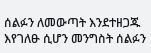ሰልፉን ለመውጣት እንደተዘጋጁ እየገለፁ ሲሆን መንግስት ሰልፉን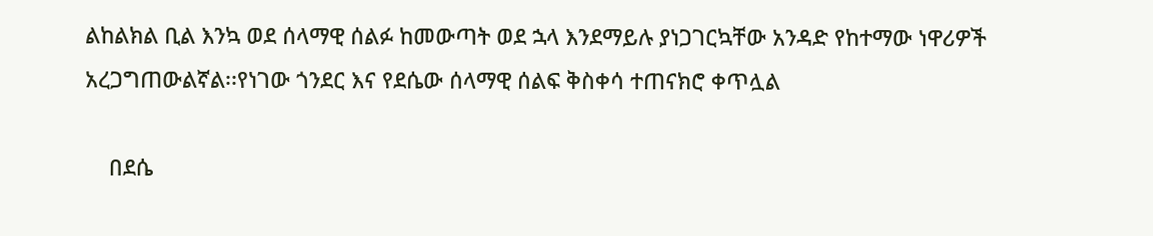ልከልክል ቢል እንኳ ወደ ሰላማዊ ሰልፉ ከመውጣት ወደ ኋላ እንደማይሉ ያነጋገርኳቸው አንዳድ የከተማው ነዋሪዎች አረጋግጠውልኛል፡፡የነገው ጎንደር እና የደሴው ሰላማዊ ሰልፍ ቅስቀሳ ተጠናክሮ ቀጥሏል

    በደሴ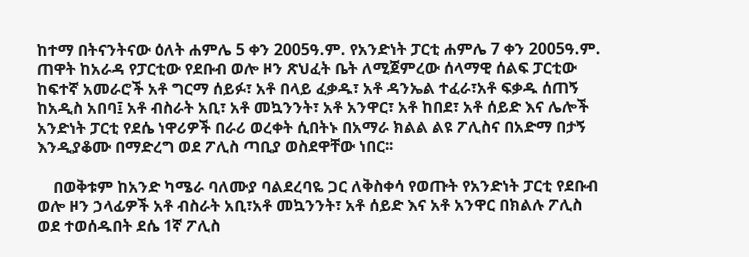ከተማ በትናንትናው ዕለት ሐምሌ 5 ቀን 2005ዓ.ም. የአንድነት ፓርቲ ሐምሌ 7 ቀን 2005ዓ.ም. ጠዋት ከአራዳ የፓርቲው የደቡብ ወሎ ዞን ጽህፈት ቤት ለሚጀምረው ሰላማዊ ሰልፍ ፓርቲው ከፍተኛ አመራሮች አቶ ግርማ ሰይፉ፣ አቶ በላይ ፈቃዱ፣ አቶ ዳንኤል ተፈራ፣አቶ ፍቃዱ ሰጠኝ ከአዲስ አበባ፤ አቶ ብስራት አቢ፣ አቶ መኳንንት፣ አቶ አንዋር፣ አቶ ከበደ፣ አቶ ሰይድ እና ሌሎች አንድነት ፓርቲ የደሴ ነዋሪዎች በራሪ ወረቀት ሲበትኑ በአማራ ክልል ልዩ ፖሊስና በአድማ በታኝ እንዲያቆሙ በማድረግ ወደ ፖሊስ ጣቢያ ወስደዋቸው ነበር፡፡

    በወቅቱም ከአንድ ካሜራ ባለሙያ ባልደረባዬ ጋር ለቅስቀሳ የወጡት የአንድነት ፓርቲ የደቡብ ወሎ ዞን ኃላፊዎች አቶ ብስራት አቢ፣አቶ መኳንንት፣ አቶ ሰይድ እና አቶ አንዋር በክልሉ ፖሊስ ወደ ተወሰዱበት ደሴ 1ኛ ፖሊስ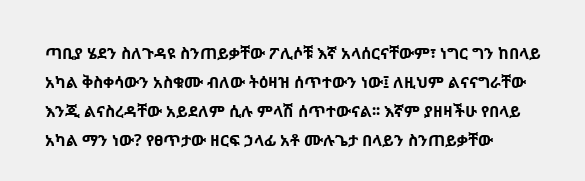ጣቢያ ሄደን ስለጉዳዩ ስንጠይቃቸው ፖሊሶቹ እኛ አላሰርናቸውም፣ ነግር ግን ከበላይ አካል ቅስቀሳውን አስቁሙ ብለው ትዕዛዝ ሰጥተውን ነው፤ ለዚህም ልናናግራቸው እንጂ ልናስረዳቸው አይደለም ሲሉ ምላሽ ሰጥተውናል፡፡ እኛም ያዘዛችሁ የበላይ አካል ማን ነው? የፀጥታው ዘርፍ ኃላፊ አቶ ሙሉጌታ በላይን ስንጠይቃቸው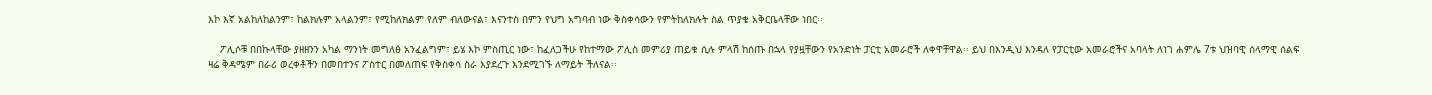እኮ እኛ አልከለከልንም፣ ከልክሉም አላልንም፣ የሚከለክልም የለም ብለውናል፣ እናንተስ በምን የህግ አግባብ ነው ቅስቀሳውን የምትከለክሉት ስል ጥያቄ አቅርቤላቸው ነበር፡፡

    ፖሊሶቹ በበኩላቸው ያዘዘንን አካል ማንነት መግለፅ አንፈልግም፣ ይሄ እኮ ምስጢር ነው፣ ከፈለጋችሁ የከተማው ፖሊስ መምሪያ ጠይቁ ሲሉ ምላሽ ከሰጡ በኋላ የያዟቸውን የአንድነት ፓርቲ አመራሮች ለቀዋቸዋል፡፡ ይህ በእንዲህ እንዳለ የፓርቲው አመራሮችና አባላት ለነገ ሐምሌ 7ቱ ህዝባዊ ሰላማዊ ሰልፍ ዛሬ ቅዳሜም በራሪ ወረቀቶችን በመበተንና ፖስተር በመለጠፍ የቅስቀሳ ስራ እያደረጉ እንደሚገኙ ለማይት ችለናል፡፡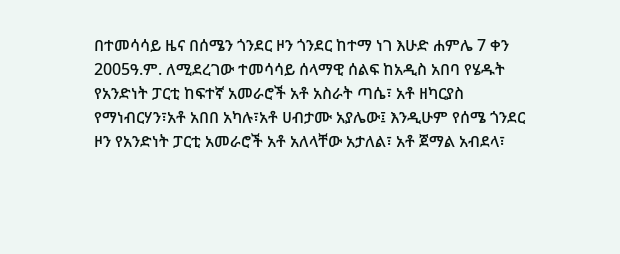በተመሳሳይ ዜና በሰሜን ጎንደር ዞን ጎንደር ከተማ ነገ እሁድ ሐምሌ 7 ቀን 2005ዓ.ም. ለሚደረገው ተመሳሳይ ሰላማዊ ሰልፍ ከአዲስ አበባ የሄዱት የአንድነት ፓርቲ ከፍተኛ አመራሮች አቶ አስራት ጣሴ፣ አቶ ዘካርያስ የማነብርሃን፣አቶ አበበ አካሉ፣አቶ ሀብታሙ አያሌው፤ እንዲሁም የሰሜ ጎንደር ዞን የአንድነት ፓርቲ አመራሮች አቶ አለላቸው አታለል፣ አቶ ጀማል አብደላ፣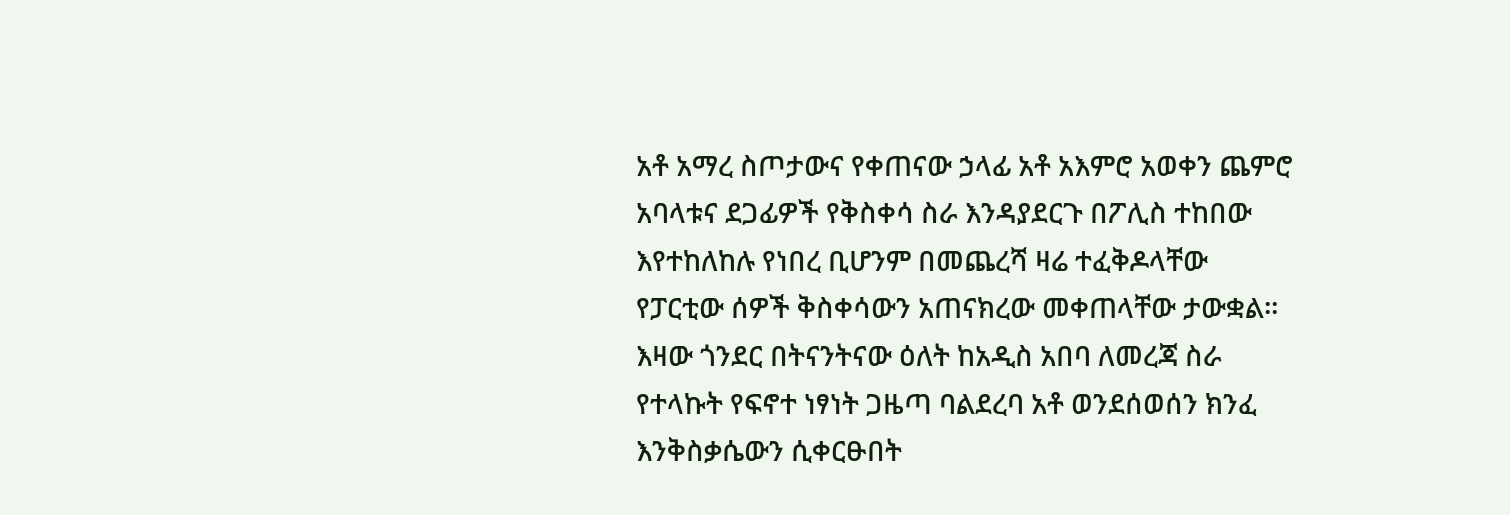አቶ አማረ ስጦታውና የቀጠናው ኃላፊ አቶ አእምሮ አወቀን ጨምሮ አባላቱና ደጋፊዎች የቅስቀሳ ስራ እንዳያደርጉ በፖሊስ ተከበው እየተከለከሉ የነበረ ቢሆንም በመጨረሻ ዛሬ ተፈቅዶላቸው የፓርቲው ሰዎች ቅስቀሳውን አጠናክረው መቀጠላቸው ታውቋል፡፡ እዛው ጎንደር በትናንትናው ዕለት ከአዲስ አበባ ለመረጃ ስራ የተላኩት የፍኖተ ነፃነት ጋዜጣ ባልደረባ አቶ ወንደሰወሰን ክንፈ እንቅስቃሴውን ሲቀርፁበት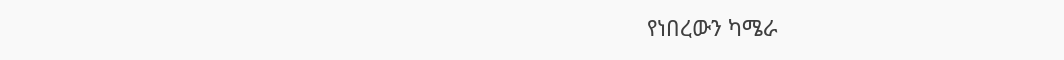የነበረውን ካሜራ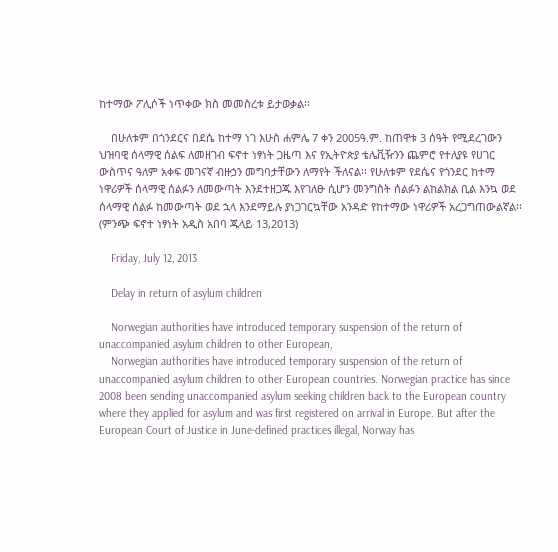ከተማው ፖሊሶች ነጥቀው ክስ መመስረቱ ይታወቃል፡፡

    በሁለቱም በጎንደርና በደሴ ከተማ ነገ እሁስ ሐምሌ 7 ቀን 2005ዓ.ም. ከጠዋቱ 3 ሰዓት የሚደረገውን ህዝባዊ ሰላማዊ ሰልፍ ለመዘገብ ፍኖተ ነፃነት ጋዜጣ እና የኢትዮጵያ ቴሌቪዥንን ጨምሮ የተለያዩ የሀገር ውስጥና ዓለም አቀፍ መገናኛ ብዙኃን መግባታቸውን ለማየት ችለናል፡፡ የሁለቱም የደሴና የጎንደር ከተማ ነዋሪዎች ሰላማዊ ሰልፉን ለመውጣት እንደተዘጋጁ እየገለፁ ሲሆን መንግስት ሰልፉን ልከልክል ቢል እንኳ ወደ ሰላማዊ ሰልፉ ከመውጣት ወደ ኋላ እንደማይሉ ያነጋገርኳቸው አንዳድ የከተማው ነዋሪዎች አረጋግጠውልኛል፡፡(ምንጭ ፍኖተ ነፃነት አዲስ አበባ ጁላይ 13,2013)

    Friday, July 12, 2013

    Delay in return of asylum children

    Norwegian authorities have introduced temporary suspension of the return of unaccompanied asylum children to other European,
    Norwegian authorities have introduced temporary suspension of the return of unaccompanied asylum children to other European countries. Norwegian practice has since 2008 been sending unaccompanied asylum seeking children back to the European country where they applied for asylum and was first registered on arrival in Europe. But after the European Court of Justice in June-defined practices illegal, Norway has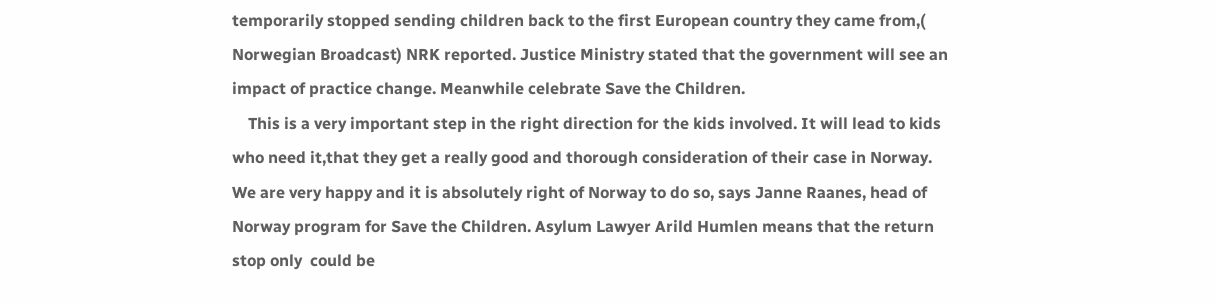temporarily stopped sending children back to the first European country they came from,( Norwegian Broadcast) NRK reported. Justice Ministry stated that the government will see an impact of practice change. Meanwhile celebrate Save the Children.
    This is a very important step in the right direction for the kids involved. It will lead to kids who need it,that they get a really good and thorough consideration of their case in Norway. We are very happy and it is absolutely right of Norway to do so, says Janne Raanes, head of Norway program for Save the Children. Asylum Lawyer Arild Humlen means that the return stop only  could be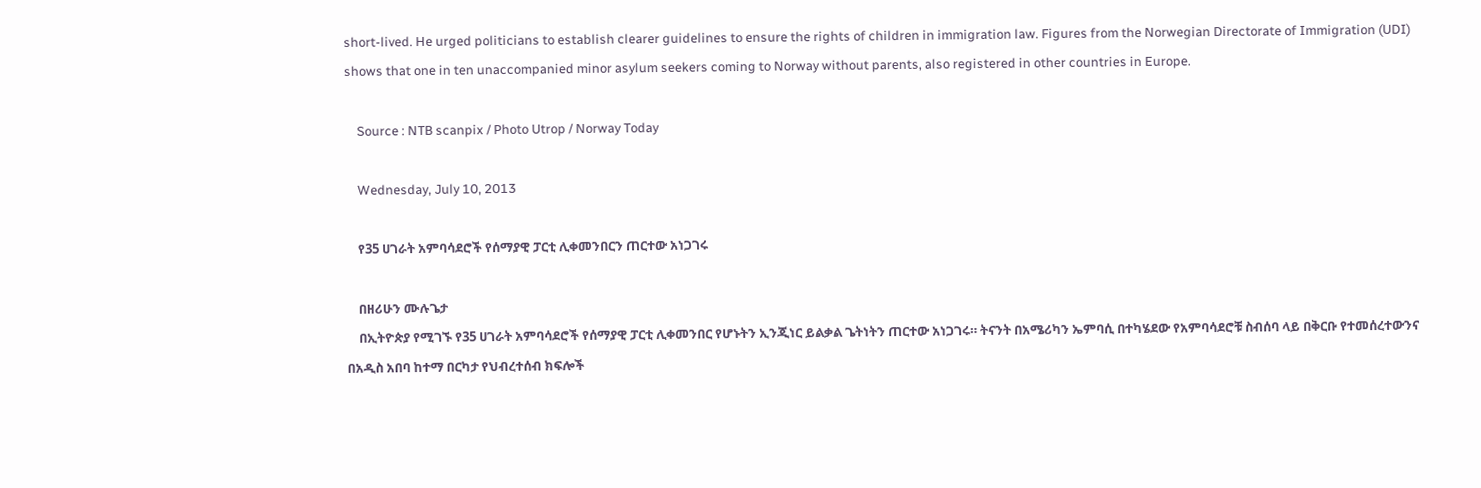short-lived. He urged politicians to establish clearer guidelines to ensure the rights of children in immigration law. Figures from the Norwegian Directorate of Immigration (UDI) shows that one in ten unaccompanied minor asylum seekers coming to Norway without parents, also registered in other countries in Europe.

    Source : NTB scanpix / Photo Utrop / Norway Today

    Wednesday, July 10, 2013

    የ35 ሀገራት አምባሳደሮች የሰማያዊ ፓርቲ ሊቀመንበርን ጠርተው አነጋገሩ

    በዘሪሁን ሙሉጌታ
    በኢትዮጵያ የሚገኙ የ35 ሀገራት አምባሳደሮች የሰማያዊ ፓርቲ ሊቀመንበር የሆኑትን ኢንጂነር ይልቃል ጌትነትን ጠርተው አነጋገሩ። ትናንት በአሜሪካን ኤምባሲ በተካሄደው የአምባሳደሮቹ ስብሰባ ላይ በቅርቡ የተመሰረተውንና በአዲስ አበባ ከተማ በርካታ የህብረተሰብ ክፍሎች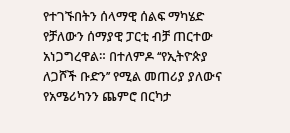የተገኙበትን ሰላማዊ ሰልፍ ማካሄድ የቻለውን ሰማያዊ ፓርቲ ብቻ ጠርተው አነጋግረዋል። በተለምዶ ‘‘የኢትዮጵያ ለጋሾች ቡድን’’ የሚል መጠሪያ ያለውና የአሜሪካንን ጨምሮ በርካታ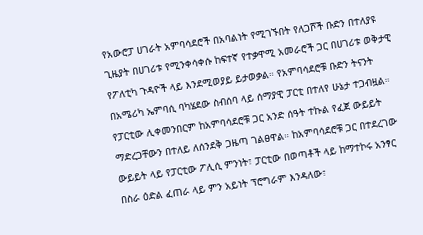የአውሮፓ ሀገራት አምባሳደሮች በአባልነት የሚገኙበት የለጋሾች ቡድን በተለያዩ ጊዜያት በሀገሪቱ የሚንቀሳቀሱ ከፍተኛ የተቃዋሚ አመራሮች ጋር በሀገሪቱ ወቅታዊ የፖለቲካ ጉዳዮች ላይ እንደሚወያይ ይታወቃል። የአምባሳደሮቹ ቡድን ትናንት በአሜሪካ ኤምባሲ ባካሄደው ስብሰባ ላይ ሰማያዊ ፓርቲ በተለየ ሁኔታ ተጋብዟል። የፓርቲው ሊቀመንበርም ከአምባሳደሮቹ ጋር አንድ ሰዓት ተኩል የፈጀ ውይይት ማድረጋቸውን በተለይ ለሰንደቅ ጋዜጣ ገልፀዋል። ከአምባሳደሮቹ ጋር በተደረገው ውይይት ላይ የፓርቲው ፖሊሲ ምንነት፣ ፓርቲው በወጣቶች ላይ ከማተኮሩ አንፃር በስራ ዕድል ፈጠራ ላይ ምን አይነት ፕሮግራም እንዳለው፣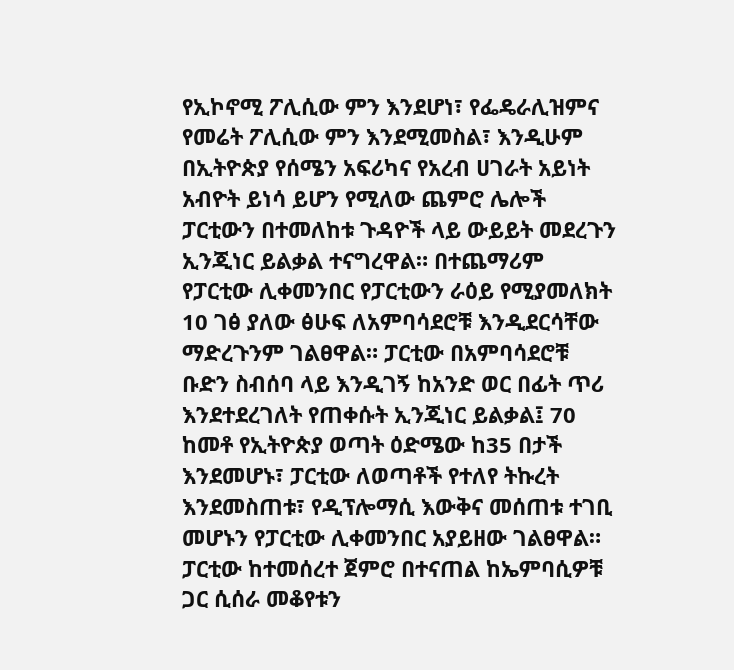የኢኮኖሚ ፖሊሲው ምን እንደሆነ፣ የፌዴራሊዝምና የመሬት ፖሊሲው ምን እንደሚመስል፣ እንዲሁም በኢትዮጵያ የሰሜን አፍሪካና የአረብ ሀገራት አይነት አብዮት ይነሳ ይሆን የሚለው ጨምሮ ሌሎች ፓርቲውን በተመለከቱ ጉዳዮች ላይ ውይይት መደረጉን ኢንጂነር ይልቃል ተናግረዋል። በተጨማሪም የፓርቲው ሊቀመንበር የፓርቲውን ራዕይ የሚያመለክት 10 ገፅ ያለው ፅሁፍ ለአምባሳደሮቹ እንዲደርሳቸው ማድረጉንም ገልፀዋል። ፓርቲው በአምባሳደሮቹ ቡድን ስብሰባ ላይ እንዲገኝ ከአንድ ወር በፊት ጥሪ እንደተደረገለት የጠቀሱት ኢንጂነር ይልቃል፤ 70 ከመቶ የኢትዮጵያ ወጣት ዕድሜው ከ35 በታች እንደመሆኑ፣ ፓርቲው ለወጣቶች የተለየ ትኩረት እንደመስጠቱ፣ የዲፕሎማሲ እውቅና መሰጠቱ ተገቢ መሆኑን የፓርቲው ሊቀመንበር አያይዘው ገልፀዋል። ፓርቲው ከተመሰረተ ጀምሮ በተናጠል ከኤምባሲዎቹ ጋር ሲሰራ መቆየቱን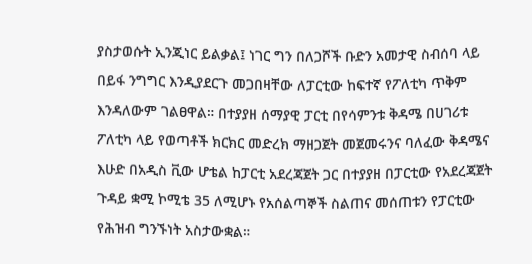ያስታወሱት ኢንጂነር ይልቃል፤ ነገር ግን በለጋሾች ቡድን አመታዊ ስብሰባ ላይ በይፋ ንግግር እንዲያደርጉ መጋበዛቸው ለፓርቲው ከፍተኛ የፖለቲካ ጥቅም እንዳለውም ገልፀዋል። በተያያዘ ሰማያዊ ፓርቲ በየሳምንቱ ቅዳሜ በሀገሪቱ ፖለቲካ ላይ የወጣቶች ክርክር መድረክ ማዘጋጀት መጀመሩንና ባለፈው ቅዳሜና እሁድ በአዲስ ቪው ሆቴል ከፓርቲ አደረጃጀት ጋር በተያያዘ በፓርቲው የአደረጃጀት ጉዳይ ቋሚ ኮሚቴ 35 ለሚሆኑ የአሰልጣኞች ስልጠና መሰጠቱን የፓርቲው የሕዝብ ግንኙነት አስታውቋል።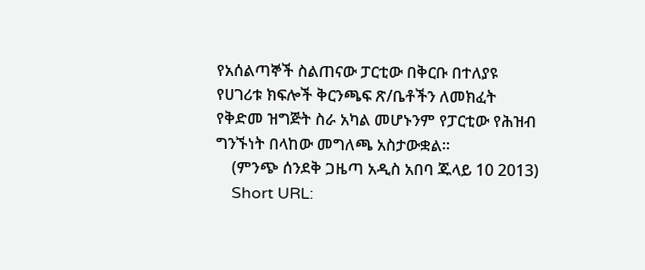የአሰልጣኞች ስልጠናው ፓርቲው በቅርቡ በተለያዩ የሀገሪቱ ክፍሎች ቅርንጫፍ ጽ/ቤቶችን ለመክፈት የቅድመ ዝግጅት ስራ አካል መሆኑንም የፓርቲው የሕዝብ ግንኙነት በላከው መግለጫ አስታውቋል።
    (ምንጭ ሰንደቅ ጋዜጣ አዲስ አበባ ጁላይ 10 2013)
    Short URL: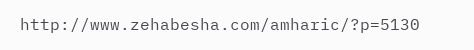http://www.zehabesha.com/amharic/?p=5130